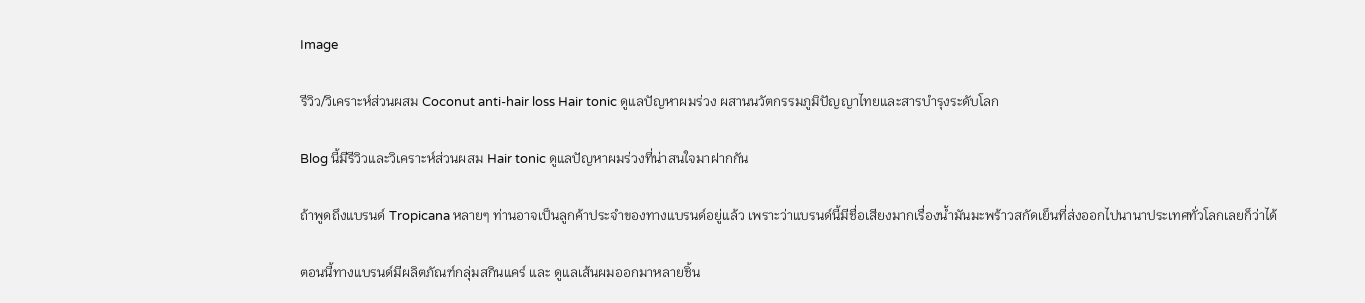Image

รีวิว/วิเคราะห์ส่วนผสม Coconut anti-hair loss Hair tonic ดูแลปัญหาผมร่วง ผสานนวัตกรรมภูมิปัญญาไทยและสารบำรุงระดับโลก

Blog นี้มีรีวิวและวิเคราะห์ส่วนผสม Hair tonic ดูแลปัญหาผมร่วงที่น่าสนใจมาฝากกัน

ถ้าพูดถึงแบรนด์ Tropicana หลายๆ ท่านอาจเป็นลูกค้าประจำของทางแบรนด์อยู่แล้ว เพราะว่าแบรนด์นี้มีชื่อเสียงมากเรื่องน้ำมันมะพร้าวสกัดเย็นที่ส่งออกไปนานาประเทศทั่วโลกเลยก็ว่าได้

ตอนนี้ทางแบรนด์มีผลิตภัณฑ์กลุ่มสกินแคร์ และ ดูแลเส้นผมออกมาหลายชิ้น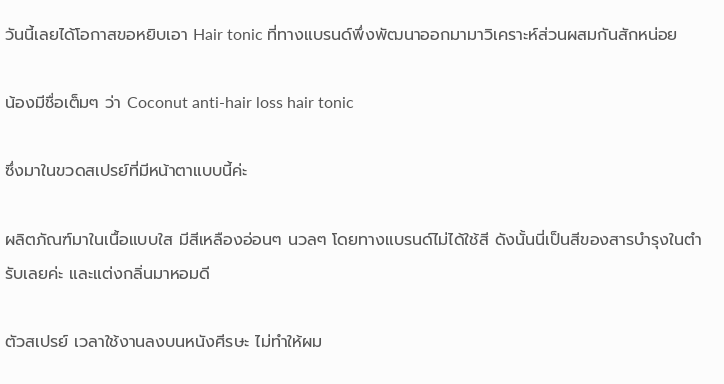วันนี้เลยได้โอกาสขอหยิบเอา Hair tonic ที่ทางแบรนด์พึ่งพัฒนาออกมามาวิเคราะห์ส่วนผสมกันสักหน่อย

น้องมีชื่อเต็มๆ ว่า Coconut anti-hair loss hair tonic

ซึ่งมาในขวดสเปรย์ที่มีหน้าตาแบบนี้ค่ะ

ผลิตภัณฑ์มาในเนื้อแบบใส มีสีเหลืองอ่อนๆ นวลๆ โดยทางแบรนด์ไม่ได้ใช้สี ดังนั้นนี่เป็นสีของสารบำรุงในตำรับเลยค่ะ และแต่งกลิ่นมาหอมดี

ตัวสเปรย์ เวลาใช้งานลงบนหนังศีรษะ ไม่ทำให้ผม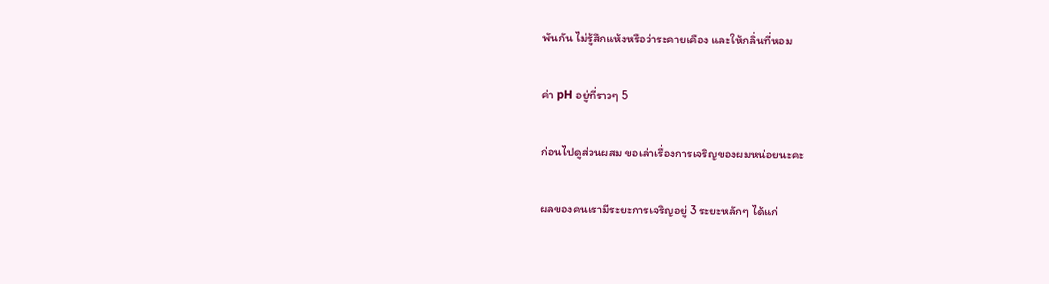พันกัน ไม่รู้สึกแห้งหรือว่าระคายเคือง และให้กลิ่นที่หอม

ค่า pH อยู่ที่ราวๆ 5

ก่อนไปดูส่วนผสม ขอเล่าเรื่องการเจริญของผมหน่อยนะคะ

ผลของคนเรามีระยะการเจริญอยู่ 3 ระยะหลักๆ ได้แก่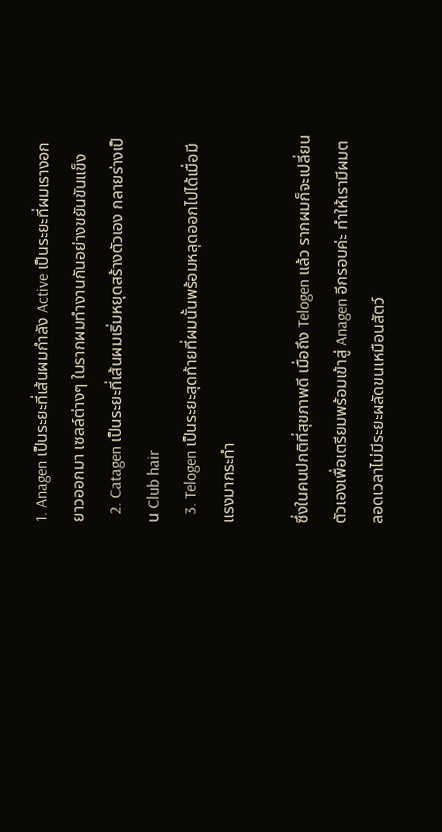1. Anagen เป็นระยะที่เส้นผมกำลัง Active เป็นระยะที่ผมเรางอกยาวออกมา เซลล์ต่างๆ ในรากผมทำงานกันอย่างขยันขันแข็ง
  2. Catagen เป็นระยะที่เส้นผมเริ่มหยุดสร้างตัวเอง กลายร่างเป็น Club hair
  3. Telogen เป็นระยะสุดท้ายที่ผมนั้นพร้อมหลุดออกไปได้เมื่อมีแรงมากระทำ

ซึ่งในคนปกติที่สุขภาพดี เมื่อถึง Telogen แล้ว รากผมก็จะเปลี่ยนตัวเองเพื่อเตรียมพร้อมเข้าสู่ Anagen อีกรอบค่ะ ทำให้เรามีผมตลอดเวลาไม่มีระยะผลัดขนเหมือนสัตว์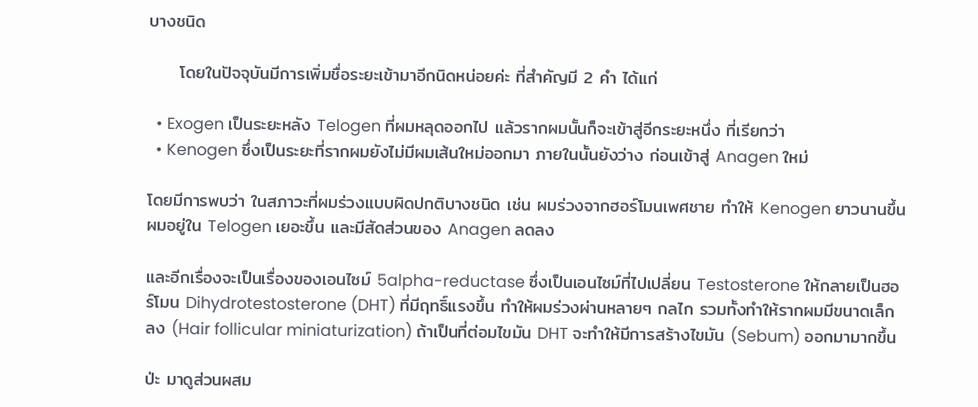บางชนิด

     โดยในปัจจุบันมีการเพิ่มชื่อระยะเข้ามาอีกนิดหน่อยค่ะ ที่สำคัญมี 2 คำ ได้แก่

  • Exogen เป็นระยะหลัง Telogen ที่ผมหลุดออกไป แล้วรากผมนั้นก็จะเข้าสู่อีกระยะหนึ่ง ที่เรียกว่า
  • Kenogen ซึ่งเป็นระยะที่รากผมยังไม่มีผมเส้นใหม่ออกมา ภายในนั้นยังว่าง ก่อนเข้าสู่ Anagen ใหม่

โดยมีการพบว่า ในสภาวะที่ผมร่วงแบบผิดปกติบางชนิด เช่น ผมร่วงจากฮอร์โมนเพศชาย ทำให้ Kenogen ยาวนานขึ้น ผมอยู่ใน Telogen เยอะขึ้น และมีสัดส่วนของ Anagen ลดลง

และอีกเรื่องจะเป็นเรื่องของเอนไซม์ 5alpha-reductase ซึ่งเป็นเอนไซม์ที่ไปเปลี่ยน Testosterone ให้กลายเป็นฮอร์โมน Dihydrotestosterone (DHT) ที่มีฤทธิ์แรงขึ้น ทำให้ผมร่วงผ่านหลายๆ กลไก รวมทั้งทำให้รากผมมีขนาดเล็กลง (Hair follicular miniaturization) ถ้าเป็นที่ต่อมไขมัน DHT จะทำให้มีการสร้างไขมัน (Sebum) ออกมามากขึ้น

ป่ะ มาดูส่วนผสม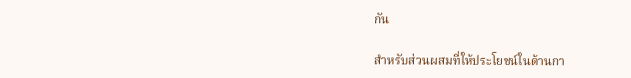กัน

สำหรับส่วนผสมที่ให้ประโยชน์ในด้านกา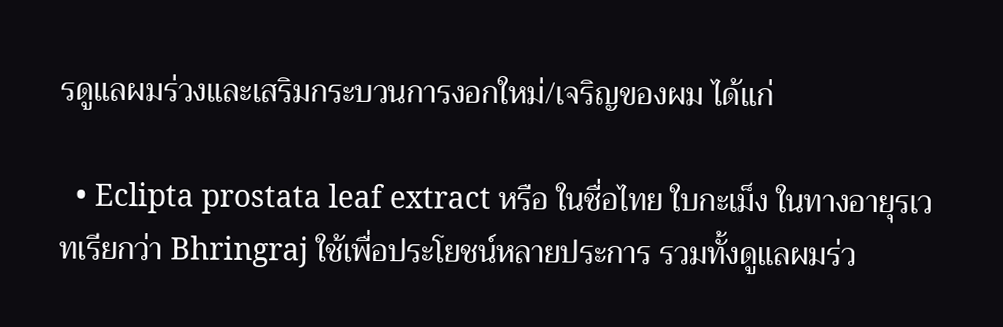รดูแลผมร่วงและเสริมกระบวนการงอกใหม่/เจริญของผม ได้แก่

  • Eclipta prostata leaf extract หรือ ในชื่อไทย ใบกะเม็ง ในทางอายุรเวทเรียกว่า Bhringraj ใช้เพื่อประโยชน์หลายประการ รวมทั้งดูแลผมร่ว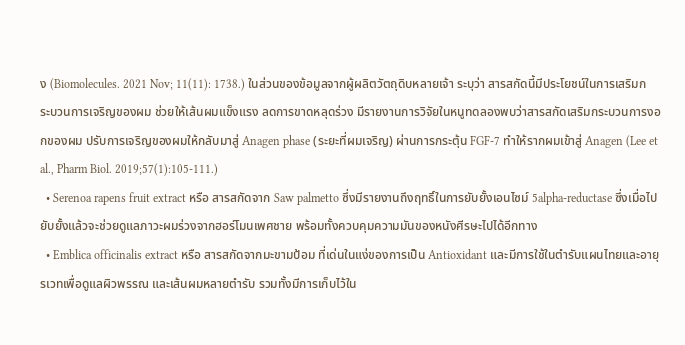ง (Biomolecules. 2021 Nov; 11(11): 1738.) ในส่วนของข้อมูลจากผู้ผลิตวัตถุดิบหลายเจ้า ระบุว่า สารสกัดนี้มีประโยชน์ในการเสริมกระบวนการเจริญของผม ช่วยให้เส้นผมแข็งแรง ลดการขาดหลุดร่วง มีรายงานการวิจัยในหนูทดลองพบว่าสารสกัดเสริมกระบวนการงอกของผม ปรับการเจริญของผมให้กลับมาสู่ Anagen phase (ระยะที่ผมเจริญ) ผ่านการกระตุ้น FGF-7 ทำให้รากผมเข้าสู่ Anagen (Lee et al., Pharm Biol. 2019;57(1):105-111.)
  • Serenoa rapens fruit extract หรือ สารสกัดจาก Saw palmetto ซึ่งมีรายงานถึงฤทธิ์ในการยับยั้งเอนไซม์ 5alpha-reductase ซึ่งเมื่อไปยับยั้งแล้วจะช่วยดูแลภาวะผมร่วงจากฮอร์โมนเพศชาย พร้อมทั้งควบคุมความมันของหนังศีรษะไปได้อีกทาง
  • Emblica officinalis extract หรือ สารสกัดจากมะขามป้อม ที่เด่นในแง่ของการเป็น Antioxidant และมีการใช้ในตำรับแผนไทยและอายุรเวทเพื่อดูแลผิวพรรณ และเส้นผมหลายตำรับ รวมทั้งมีการเก็บไว้ใน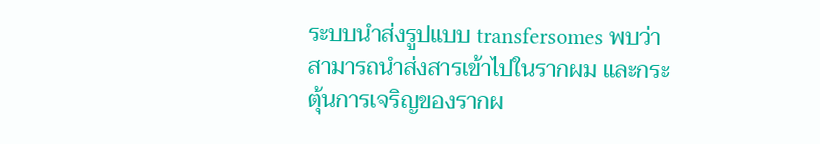ระบบนำส่งรูปแบบ transfersomes พบว่าสามารถนำส่งสารเข้าไปในรากผม และกระตุ้นการเจริญของรากผ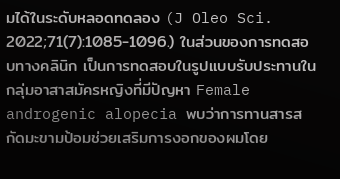มได้ในระดับหลอดทดลอง (J Oleo Sci. 2022;71(7):1085-1096.) ในส่วนของการทดสอบทางคลินิก เป็นการทดสอบในรูปแบบรับประทานในกลุ่มอาสาสมัครหญิงที่มีปัญหา Female androgenic alopecia พบว่าการทานสารสกัดมะขามป้อมช่วยเสริมการงอกของผมโดย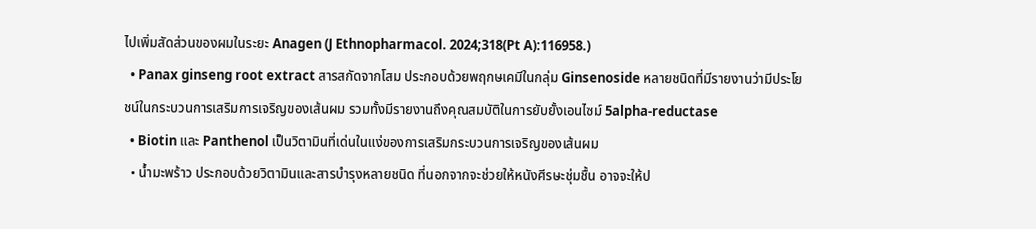ไปเพิ่มสัดส่วนของผมในระยะ Anagen (J Ethnopharmacol. 2024;318(Pt A):116958.)
  • Panax ginseng root extract สารสกัดจากโสม ประกอบด้วยพฤกษเคมีในกลุ่ม Ginsenoside หลายชนิดที่มีรายงานว่ามีประโยชน์ในกระบวนการเสริมการเจริญของเส้นผม รวมทั้งมีรายงานถึงคุณสมบัติในการยับยั้งเอนไซม์ 5alpha-reductase
  • Biotin และ Panthenol เป็นวิตามินที่เด่นในแง่ของการเสริมกระบวนการเจริญของเส้นผม
  • น้ำมะพร้าว ประกอบด้วยวิตามินและสารบำรุงหลายชนิด ที่นอกจากจะช่วยให้หนังศีรษะชุ่มชื้น อาจจะให้ป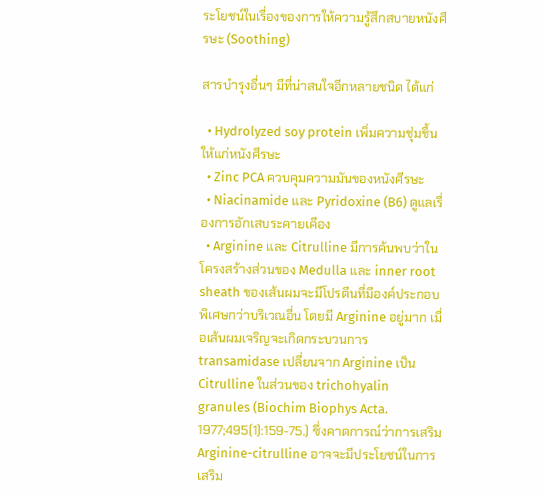ระโยชน์ในเรื่องของการให้ความรู้สึกสบายหนังศีรษะ (Soothing)

สารบำรุงอื่นๆ มีที่น่าสนใจอีกหลายชนิด ได้แก่

  • Hydrolyzed soy protein เพิ่มความชุ่มชื้นให้แก่หนังศีรษะ
  • Zinc PCA ควบคุมความมันของหนังศีรษะ
  • Niacinamide และ Pyridoxine (B6) ดูแลเรื่องการอักเสบระคายเคือง
  • Arginine และ Citrulline มีการค้นพบว่าในโครงสร้างส่วนของ Medulla และ inner root sheath ของเส้นผมจะมีโปรตีนที่มีองค์ประกอบพิเศษกว่าบริเวณอื่น โดยมี Arginine อยู่มาก เมื่อเส้นผมเจริญจะเกิดกระบวนการ transamidase เปลี่ยนจาก Arginine เป็น Citrulline ในส่วนของ trichohyalin granules (Biochim Biophys Acta. 1977;495(1):159-75.) ซึ่งคาดการณ์ว่าการเสริม Arginine-citrulline อาจจะมีประโยชน์ในการเสริม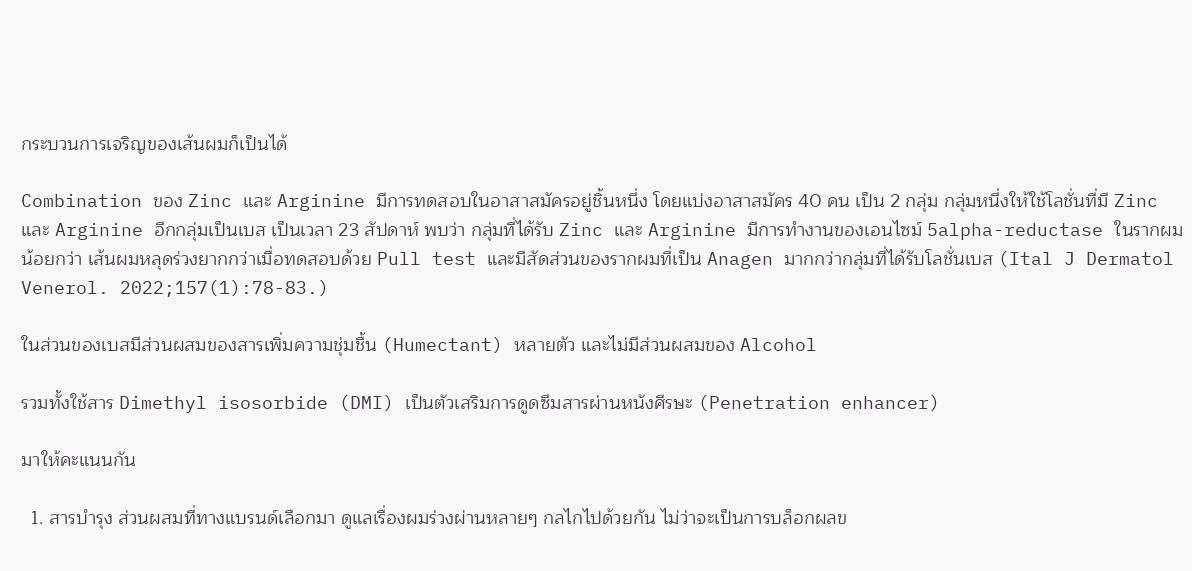กระบวนการเจริญของเส้นผมก็เป็นได้

Combination ของ Zinc และ Arginine มีการทดสอบในอาสาสมัครอยู่ชิ้นหนึ่ง โดยแบ่งอาสาสมัคร 40 คน เป็น 2 กลุ่ม กลุ่มหนึ่งให้ใช้โลชั่นที่มี Zinc และ Arginine อีกกลุ่มเป็นเบส เป็นเวลา 23 สัปดาห์ พบว่า กลุ่มที่ได้รับ Zinc และ Arginine มีการทำงานของเอนไซม์ 5alpha-reductase ในรากผมน้อยกว่า เส้นผมหลุดร่วงยากกว่าเมื่อทดสอบด้วย Pull test และมีสัดส่วนของรากผมที่เป็น Anagen มากกว่ากลุ่มที่ได้รับโลชั่นเบส (Ital J Dermatol Venerol. 2022;157(1):78-83.)

ในส่วนของเบสมีส่วนผสมของสารเพิ่มความชุ่มชื้น (Humectant) หลายตัว และไม่มีส่วนผสมของ Alcohol

รวมทั้งใช้สาร Dimethyl isosorbide (DMI) เป็นตัวเสริมการดูดซึมสารผ่านหนังศีรษะ (Penetration enhancer)

มาให้คะแนนกัน

  1. สารบำรุง ส่วนผสมที่ทางแบรนด์เลือกมา ดูแลเรื่องผมร่วงผ่านหลายๆ กลไกไปด้วยกัน ไม่ว่าจะเป็นการบล็อกผลข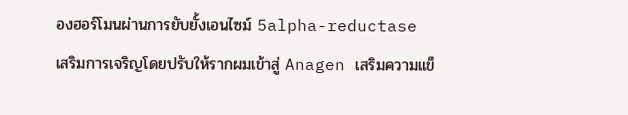องฮอร์โมนผ่านการยับยั้งเอนไซม์ 5alpha-reductase เสริมการเจริญโดยปรับให้รากผมเข้าสู่ Anagen เสริมความแข็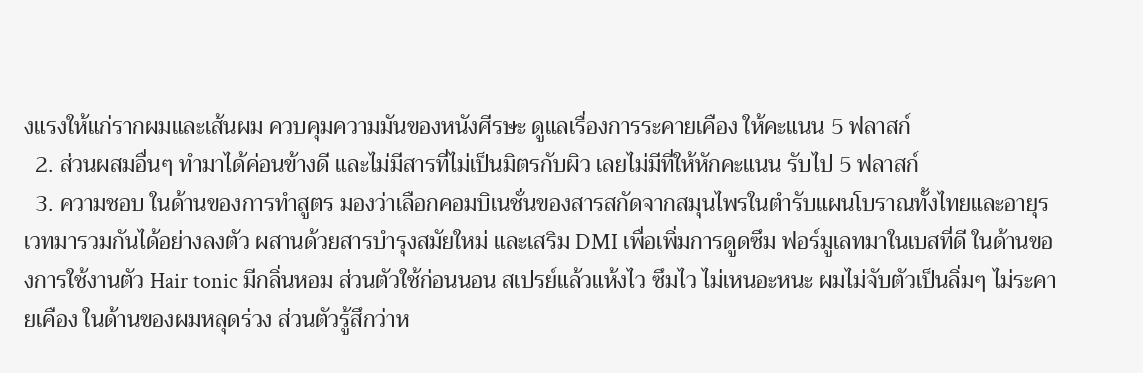งแรงให้แก่รากผมและเส้นผม ควบคุมความมันของหนังศีรษะ ดูแลเรื่องการระคายเคือง ให้คะแนน 5 ฟลาสก์
  2. ส่วนผสมอื่นๆ ทำมาได้ค่อนข้างดี และไม่มีสารที่ไม่เป็นมิตรกับผิว เลยไม่มีที่ให้หักคะแนน รับไป 5 ฟลาสก์
  3. ความชอบ ในด้านของการทำสูตร มองว่าเลือกคอมบิเนชั่นของสารสกัดจากสมุนไพรในตำรับแผนโบราณทั้งไทยและอายุรเวทมารวมกันได้อย่างลงตัว ผสานด้วยสารบำรุงสมัยใหม่ และเสริม DMI เพื่อเพิ่มการดูดซึม ฟอร์มูเลทมาในเบสที่ดี ในด้านของการใช้งานตัว Hair tonic มีกลิ่นหอม ส่วนตัวใช้ก่อนนอน สเปรย์แล้วแห้งไว ซึมไว ไม่เหนอะหนะ ผมไม่จับตัวเป็นลิ่มๆ ไม่ระคายเคือง ในด้านของผมหลุดร่วง ส่วนตัวรู้สึกว่าห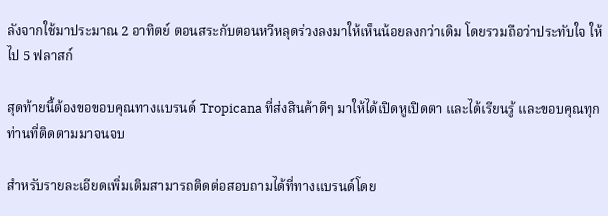ลังจากใช้มาประมาณ 2 อาทิตย์ ตอนสระกับตอนหวีหลุดร่วงลงมาให้เห็นน้อยลงกว่าเดิม โดยรวมถือว่าประทับใจ ให้ไป 5 ฟลาสก์

สุดท้ายนี้ต้องขอขอบคุณทางแบรนด์ Tropicana ที่ส่งสินค้าดีๆ มาให้ได้เปิดหูเปิดตา และได้เรียนรู้ และขอบคุณทุกท่านที่ติดตามมาจนจบ

สำหรับรายละเอียดเพิ่มเติมสามารถติดต่อสอบถามได้ที่ทางแบรนด์โดย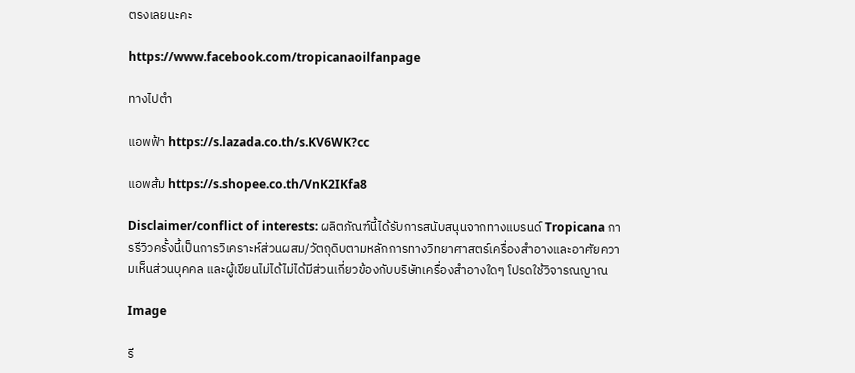ตรงเลยนะคะ

https://www.facebook.com/tropicanaoilfanpage

ทางไปตำ

แอพฟ้า https://s.lazada.co.th/s.KV6WK?cc

แอพส้ม https://s.shopee.co.th/VnK2IKfa8

Disclaimer/conflict of interests: ผลิตภัณฑ์นี้ได้รับการสนับสนุนจากทางแบรนด์ Tropicana การรีวิวครั้งนี้เป็นการวิเคราะห์ส่วนผสม/วัตถุดิบตามหลักการทางวิทยาศาสตร์เครื่องสำอางและอาศัยความเห็นส่วนบุคคล และผู้เขียนไม่ได้ไม่ได้มีส่วนเกี่ยวข้องกับบริษัทเครื่องสำอางใดๆ โปรดใช้วิจารณญาณ

Image

รี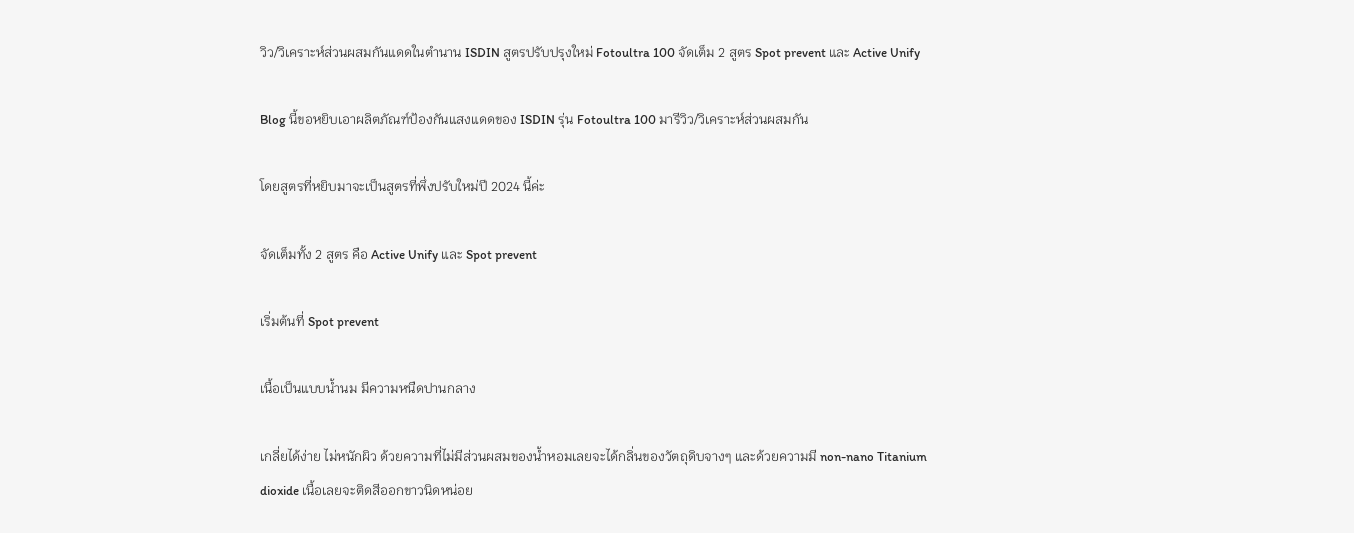วิว/วิเคราะห์ส่วนผสมกันแดดในตำนาน ISDIN สูตรปรับปรุงใหม่ Fotoultra 100 จัดเต็ม 2 สูตร Spot prevent และ Active Unify

Blog นี้ขอหยิบเอาผลิตภัณฑ์ป้องกันแสงแดดของ ISDIN รุ่น Fotoultra 100 มารีวิว/วิเคราะห์ส่วนผสมกัน

โดยสูตรที่หยิบมาจะเป็นสูตรที่พึ่งปรับใหม่ปี 2024 นี้ค่ะ

จัดเต็มทั้ง 2 สูตร คือ Active Unify และ Spot prevent

เริ่มต้นที่ Spot prevent

เนื้อเป็นแบบน้ำนม มีความหนืดปานกลาง

เกลี่ยได้ง่าย ไม่หนักผิว ด้วยความที่ไม่มีส่วนผสมของน้ำหอมเลยจะได้กลิ่นของวัตถุดิบจางๆ และด้วยความมี non-nano Titanium dioxide เนื้อเลยจะติดสีออกขาวนิดหน่อย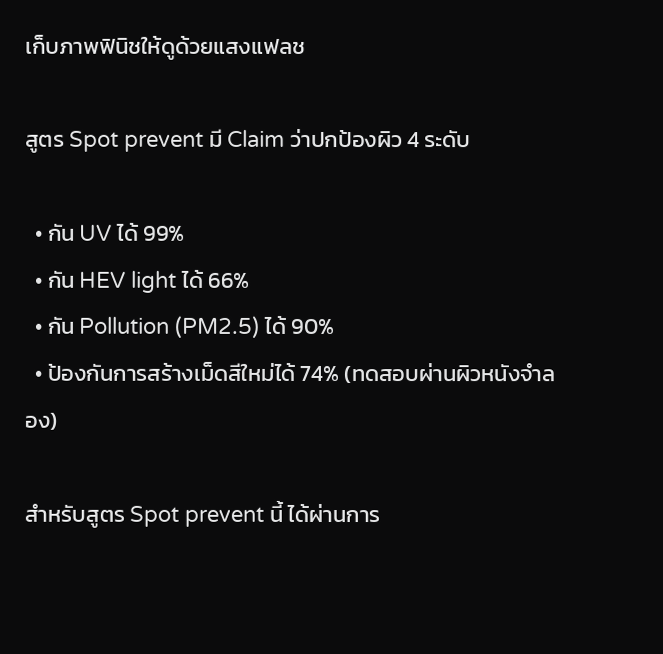เก็บภาพฟินิชให้ดูด้วยแสงแฟลช

สูตร Spot prevent มี Claim ว่าปกป้องผิว 4 ระดับ

  • กัน UV ได้ 99%
  • กัน HEV light ได้ 66%
  • กัน Pollution (PM2.5) ได้ 90%
  • ป้องกันการสร้างเม็ดสีใหม่ได้ 74% (ทดสอบผ่านผิวหนังจำลอง)

สำหรับสูตร Spot prevent นี้ ได้ผ่านการ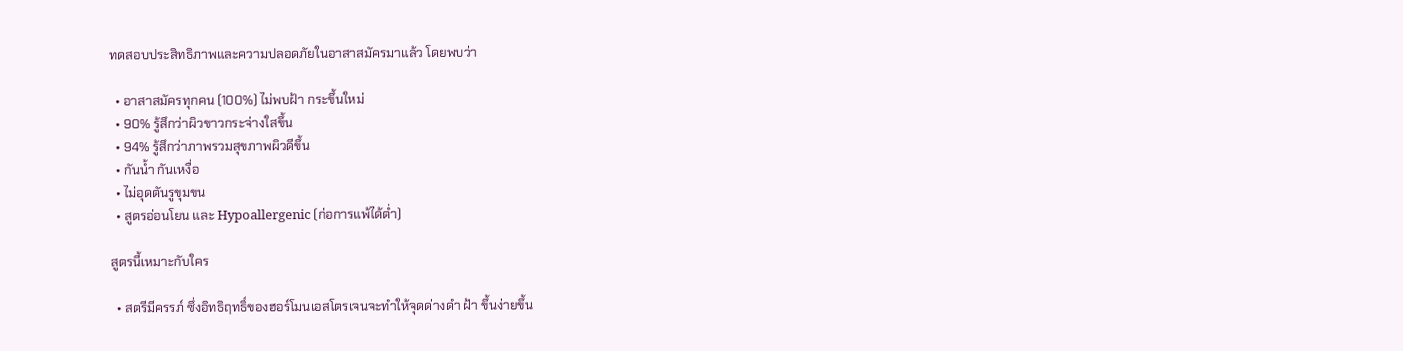ทดสอบประสิทธิภาพและความปลอดภัยในอาสาสมัครมาแล้ว โดยพบว่า

  • อาสาสมัครทุกคน (100%) ไม่พบฝ้า กระขึ้นใหม่
  • 90% รู้สึกว่าผิวขาวกระจ่างใสขึ้น
  • 94% รู้สึกว่าภาพรวมสุขภาพผิวดีขึ้น
  • กันน้ำ กันเหงื่อ
  • ไม่อุดตันรูขุมขน
  • สูตรอ่อนโยน และ Hypoallergenic (ก่อการแพ้ได้ต่ำ)

สูตรนี้เหมาะกับใคร

  • สตรีมีครรภ์ ซึ่งอิทธิฤทธิ์ของฮอร์โมนเอสโตรเจนจะทำให้จุดด่างดำ ฝ้า ขึ้นง่ายขึ้น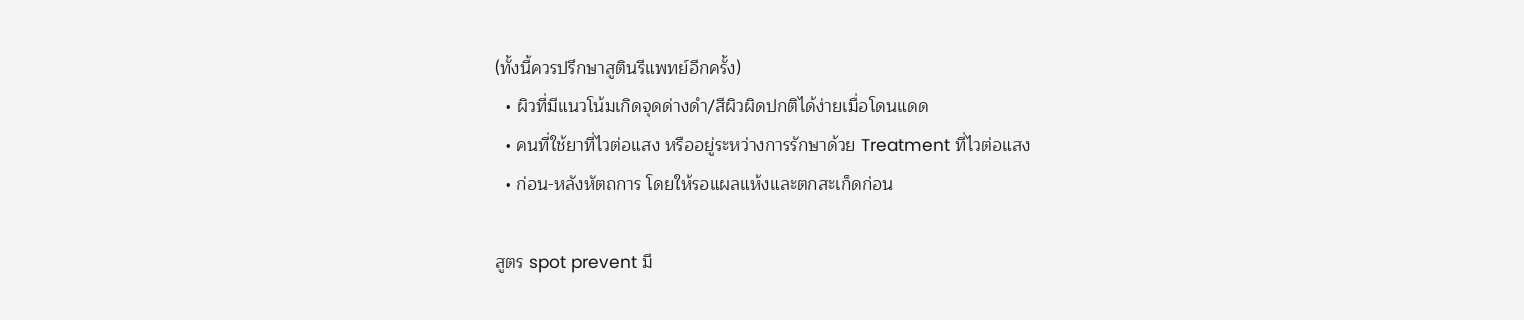(ทั้งนี้ควรปรึกษาสูตินรีแพทย์อีกครั้ง)
  • ผิวที่มีแนวโน้มเกิดจุดด่างดำ/สีผิวผิดปกติได้ง่ายเมื่อโดนแดด
  • คนที่ใช้ยาที่ไวต่อแสง หรืออยู่ระหว่างการรักษาด้วย Treatment ที่ไวต่อแสง
  • ก่อน-หลังหัตถการ โดยให้รอแผลแห้งและตกสะเก็ดก่อน

สูตร spot prevent มี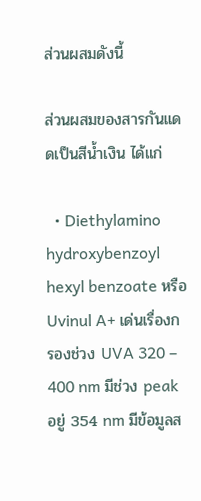ส่วนผสมดังนี้

ส่วนผสมของสารกันแดดเป็นสีน้ำเงิน ได้แก่

  • Diethylamino hydroxybenzoyl hexyl benzoate หรือ Uvinul A+ เด่นเรื่องกรองช่วง UVA 320 – 400 nm มีช่วง peak อยู่ 354 nm มีข้อมูลส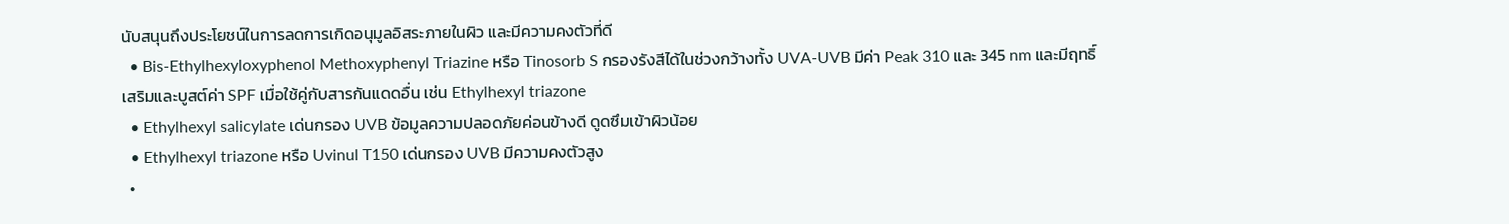นับสนุนถึงประโยชน์ในการลดการเกิดอนุมูลอิสระภายในผิว และมีความคงตัวที่ดี
  • Bis-Ethylhexyloxyphenol Methoxyphenyl Triazine หรือ Tinosorb S กรองรังสีได้ในช่วงกว้างทั้ง UVA-UVB มีค่า Peak 310 และ 345 nm และมีฤทธิ์เสริมและบูสต์ค่า SPF เมื่อใช้คู่กับสารกันแดดอื่น เช่น Ethylhexyl triazone
  • Ethylhexyl salicylate เด่นกรอง UVB ข้อมูลความปลอดภัยค่อนข้างดี ดูดซึมเข้าผิวน้อย
  • Ethylhexyl triazone หรือ Uvinul T150 เด่นกรอง UVB มีความคงตัวสูง
  •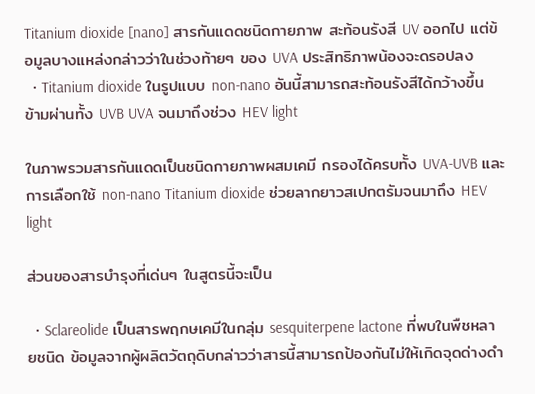Titanium dioxide [nano] สารกันแดดชนิดกายภาพ สะท้อนรังสี UV ออกไป แต่ข้อมูลบางแหล่งกล่าวว่าในช่วงท้ายๆ ของ UVA ประสิทธิภาพน้องจะดรอปลง
  • Titanium dioxide ในรูปแบบ non-nano อันนี้สามารถสะท้อนรังสีได้กว้างขึ้น ข้ามผ่านทั้ง UVB UVA จนมาถึงช่วง HEV light

ในภาพรวมสารกันแดดเป็นชนิดกายภาพผสมเคมี กรองได้ครบทั้ง UVA-UVB และการเลือกใช้ non-nano Titanium dioxide ช่วยลากยาวสเปกตรัมจนมาถึง HEV light

ส่วนของสารบำรุงที่เด่นๆ ในสูตรนี้จะเป็น

  • Sclareolide เป็นสารพฤกษเคมีในกลุ่ม sesquiterpene lactone ที่พบในพืชหลายชนิด ข้อมูลจากผู้ผลิตวัตถุดิบกล่าวว่าสารนี้สามารถป้องกันไม่ให้เกิดจุดด่างดำ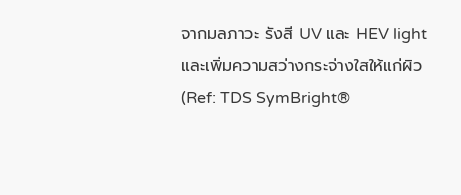จากมลภาวะ รังสี UV และ HEV light และเพิ่มความสว่างกระจ่างใสให้แก่ผิว (Ref: TDS SymBright®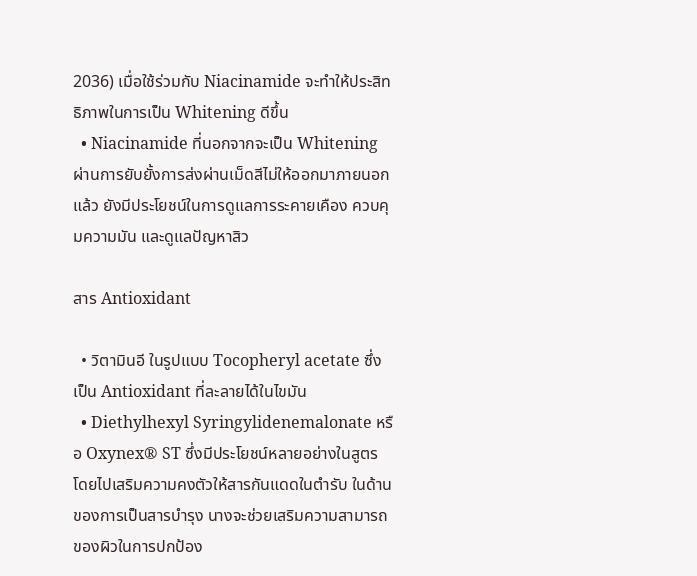2036) เมื่อใช้ร่วมกับ Niacinamide จะทำให้ประสิทธิภาพในการเป็น Whitening ดีขึ้น
  • Niacinamide ที่นอกจากจะเป็น Whitening ผ่านการยับยั้งการส่งผ่านเม็ดสีไม่ให้ออกมาภายนอกแล้ว ยังมีประโยชน์ในการดูแลการระคายเคือง ควบคุมความมัน และดูแลปัญหาสิว

สาร Antioxidant

  • วิตามินอี ในรูปแบบ Tocopheryl acetate ซึ่งเป็น Antioxidant ที่ละลายได้ในไขมัน
  • Diethylhexyl Syringylidenemalonate หรือ Oxynex® ST ซึ่งมีประโยชน์หลายอย่างในสูตร โดยไปเสริมความคงตัวให้สารกันแดดในตำรับ ในด้านของการเป็นสารบำรุง นางจะช่วยเสริมความสามารถของผิวในการปกป้อง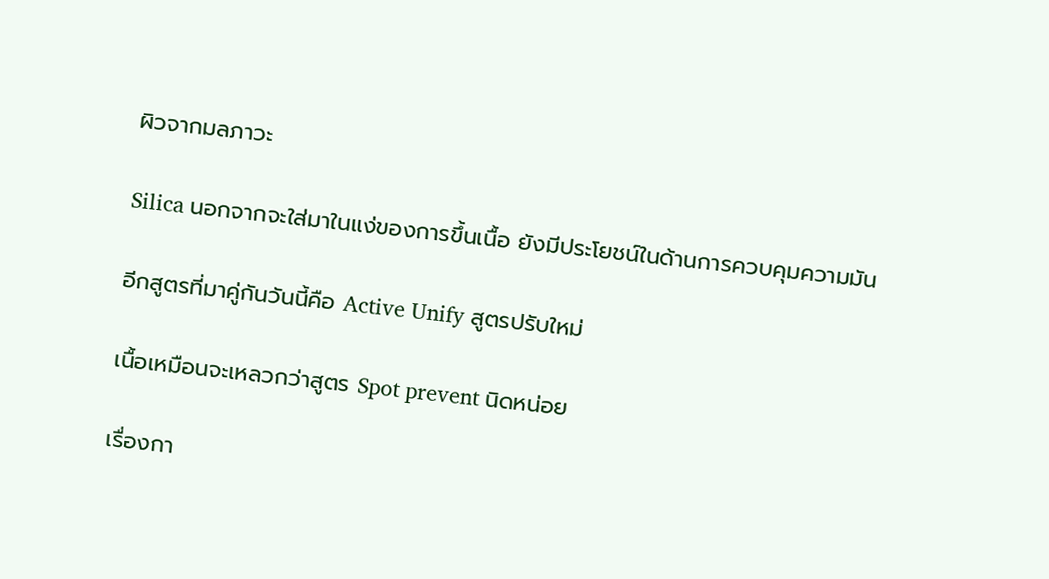ผิวจากมลภาวะ

Silica นอกจากจะใส่มาในแง่ของการขึ้นเนื้อ ยังมีประโยชน์ในด้านการควบคุมความมัน

อีกสูตรที่มาคู่กันวันนี้คือ Active Unify สูตรปรับใหม่

เนื้อเหมือนจะเหลวกว่าสูตร Spot prevent นิดหน่อย

เรื่องกา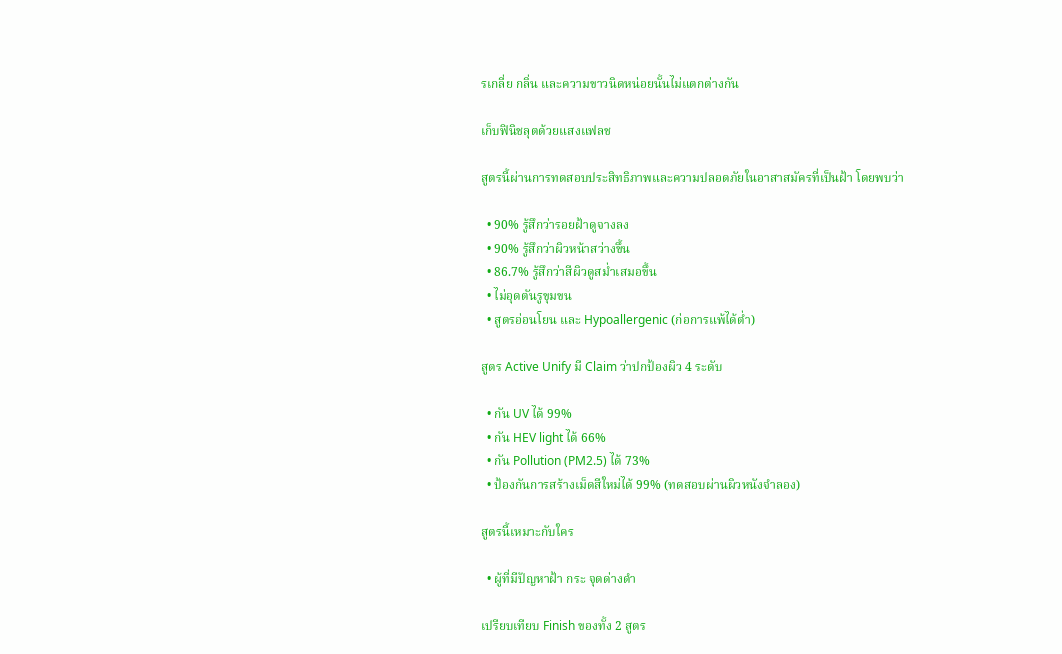รเกลี่ย กลิ่น และความขาวนิดหน่อยนั้นไม่แตกต่างกัน

เก็บฟินิชลุตด้วยแสงแฟลช

สูตรนี้ผ่านการทดสอบประสิทธิภาพและความปลอดภัยในอาสาสมัครที่เป็นฝ้า โดยพบว่า

  • 90% รู้สึกว่ารอยฝ้าดูจางลง
  • 90% รู้สึกว่าผิวหน้าสว่างขึ้น
  • 86.7% รู้สึกว่าสีผิวดูสม่ำเสมอขึ้น
  • ไม่อุดตันรูขุมขน
  • สูตรอ่อนโยน และ Hypoallergenic (ก่อการแพ้ได้ต่ำ)

สูตร Active Unify มี Claim ว่าปกป้องผิว 4 ระดับ

  • กัน UV ได้ 99%
  • กัน HEV light ได้ 66%
  • กัน Pollution (PM2.5) ได้ 73%
  • ป้องกันการสร้างเม็ดสีใหม่ได้ 99% (ทดสอบผ่านผิวหนังจำลอง)

สูตรนี้เหมาะกับใคร

  • ผู้ที่มีปัญหาฝ้า กระ จุดด่างดำ

เปรียบเทียบ Finish ของทั้ง 2 สูตร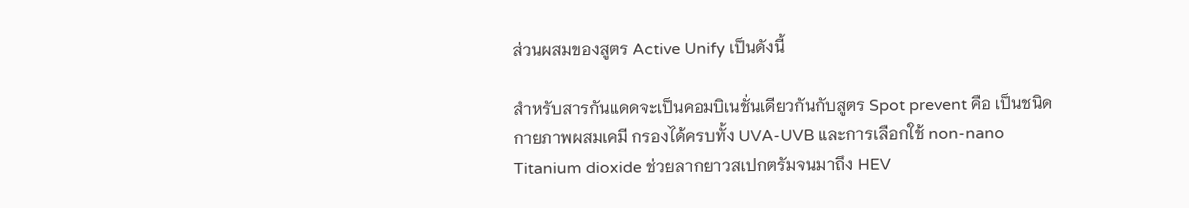ส่วนผสมของสูตร Active Unify เป็นดังนี้

สำหรับสารกันแดดจะเป็นคอมบิเนชั่นเดียวกันกับสูตร Spot prevent คือ เป็นชนิดกายภาพผสมเคมี กรองได้ครบทั้ง UVA-UVB และการเลือกใช้ non-nano Titanium dioxide ช่วยลากยาวสเปกตรัมจนมาถึง HEV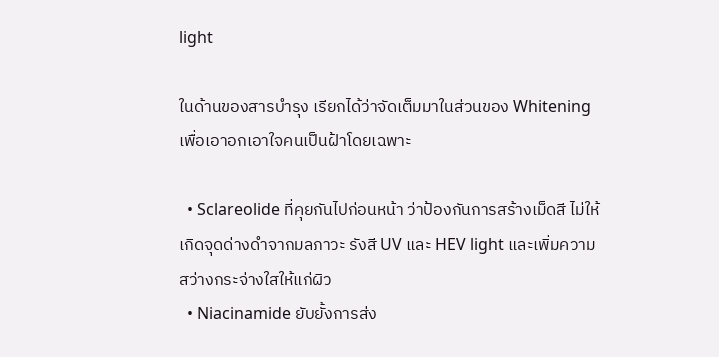light

ในด้านของสารบำรุง เรียกได้ว่าจัดเต็มมาในส่วนของ Whitening เพื่อเอาอกเอาใจคนเป็นฝ้าโดยเฉพาะ

  • Sclareolide ที่คุยกันไปก่อนหน้า ว่าป้องกันการสร้างเม็ดสี ไม่ให้เกิดจุดด่างดำจากมลภาวะ รังสี UV และ HEV light และเพิ่มความสว่างกระจ่างใสให้แก่ผิว
  • Niacinamide ยับยั้งการส่ง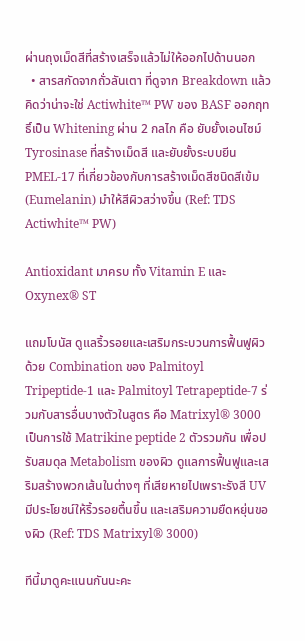ผ่านถุงเม็ดสีที่สร้างเสร็จแล้วไม่ให้ออกไปด้านนอก
  • สารสกัดจากถั่วลันเตา ที่ดูจาก Breakdown แล้วคิดว่าน่าจะใช่ Actiwhite™ PW ของ BASF ออกฤทธิ์เป็น Whitening ผ่าน 2 กลไก คือ ยับยั้งเอนไซม์ Tyrosinase ที่สร้างเม็ดสี และยับยั้งระบบยีน PMEL-17 ที่เกี่ยวข้องกับการสร้างเม็ดสีชนิดสีเข้ม (Eumelanin) มำให้สีผิวสว่างขึ้น (Ref: TDS Actiwhite™ PW)

Antioxidant มาครบ ทั้ง Vitamin E และ Oxynex® ST

แถมโบนัส ดูแลริ้วรอยและเสริมกระบวนการฟื้นฟูผิว ด้วย Combination ของ Palmitoyl Tripeptide-1 และ Palmitoyl Tetrapeptide-7 ร่วมกับสารอื่นบางตัวในสูตร คือ Matrixyl® 3000 เป็นการใช้ Matrikine peptide 2 ตัวรวมกัน เพื่อปรับสมดุล Metabolism ของผิว ดูแลการฟื้นฟูและเสริมสร้างพวกเส้นในต่างๆ ที่เสียหายไปเพราะรังสี UV มีประโยชน์ให้ริ้วรอยตื้นขึ้น และเสริมความยืดหยุ่นของผิว (Ref: TDS Matrixyl® 3000)

ทีนี้มาดูคะแนนกันนะคะ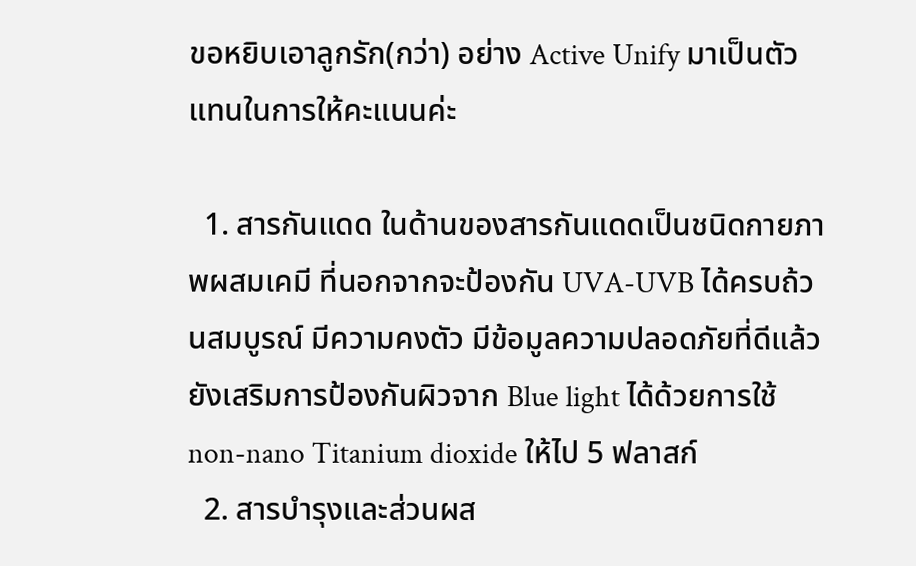ขอหยิบเอาลูกรัก(กว่า) อย่าง Active Unify มาเป็นตัวแทนในการให้คะแนนค่ะ

  1. สารกันแดด ในด้านของสารกันแดดเป็นชนิดกายภาพผสมเคมี ที่นอกจากจะป้องกัน UVA-UVB ได้ครบถ้วนสมบูรณ์ มีความคงตัว มีข้อมูลความปลอดภัยที่ดีแล้ว ยังเสริมการป้องกันผิวจาก Blue light ได้ด้วยการใช้ non-nano Titanium dioxide ให้ไป 5 ฟลาสก์
  2. สารบำรุงและส่วนผส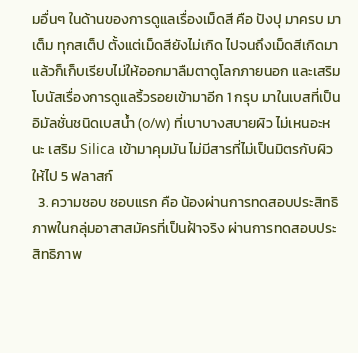มอื่นๆ ในด้านของการดูแลเรื่องเม็ดสี คือ ปังปุ มาครบ มาเต็ม ทุกสเต็ป ตั้งแต่เม็ดสียังไม่เกิด ไปจนถึงเม็ดสีเกิดมาแล้วก็เก็บเรียบไม่ให้ออกมาลืมตาดูโลกภายนอก และเสริมโบนัสเรื่องการดูแลริ้วรอยเข้ามาอีก 1 กรุบ มาในเบสที่เป็นอิมัลชั่นชนิดเบสน้ำ (o/w) ที่เบาบางสบายผิว ไม่เหนอะหนะ เสริม Silica เข้ามาคุมมัน ไม่มีสารที่ไม่เป็นมิตรกับผิว ให้ไป 5 ฟลาสก์
  3. ความชอบ ชอบแรก คือ น้องผ่านการทดสอบประสิทธิภาพในกลุ่มอาสาสมัครที่เป็นฝ้าจริง ผ่านการทดสอบประสิทธิภาพ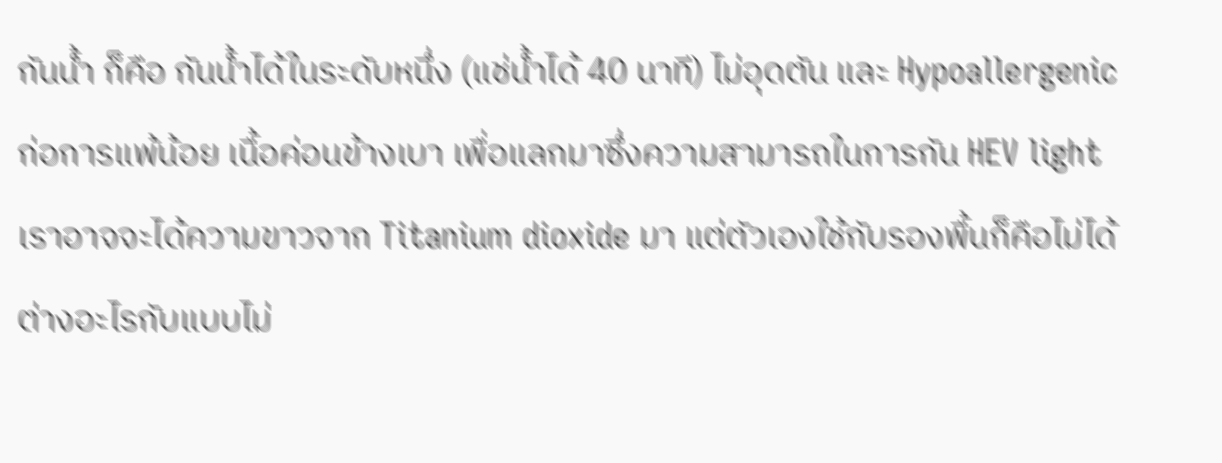กันน้ำ ก็คือ กันน้ำได้ในระดับหนึ่ง (แช่น้ำได้ 40 นาที) ไม่อุดตัน และ Hypoallergenic ก่อการแพ้น้อย เนื้อค่อนข้างเบา เพื่อแลกมาซึ่งความสามารถในการกัน HEV light เราอาจจะได้ความขาวจาก Titanium dioxide มา แต่ตัวเองใช้กับรองพื้นก็คือไม่ได้ต่างอะไรกับแบบไม่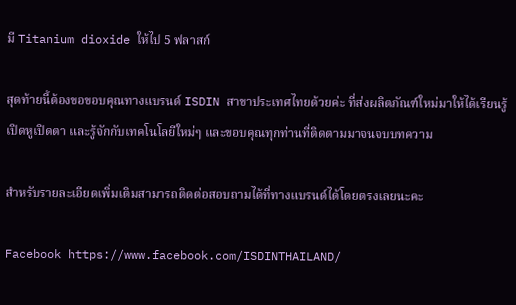มี Titanium dioxide ให้ไป 5 ฟลาสก์

สุดท้ายนี้ต้องขอขอบคุณทางแบรนด์ ISDIN สาขาประเทศไทยด้วยค่ะ ที่ส่งผลิตภัณฑ์ใหม่มาให้ได้เรียนรู้ เปิดหูเปิดตา และรู้จักกับเทคโนโลยีใหม่ๆ และขอบคุณทุกท่านที่ติดตามมาจนจบบทความ

สําหรับรายละเอียดเพิ่มเติมสามารถติดต่อสอบถามได้ที่ทางแบรนด์ได้โดยตรงเลยนะคะ

Facebook https://www.facebook.com/ISDINTHAILAND/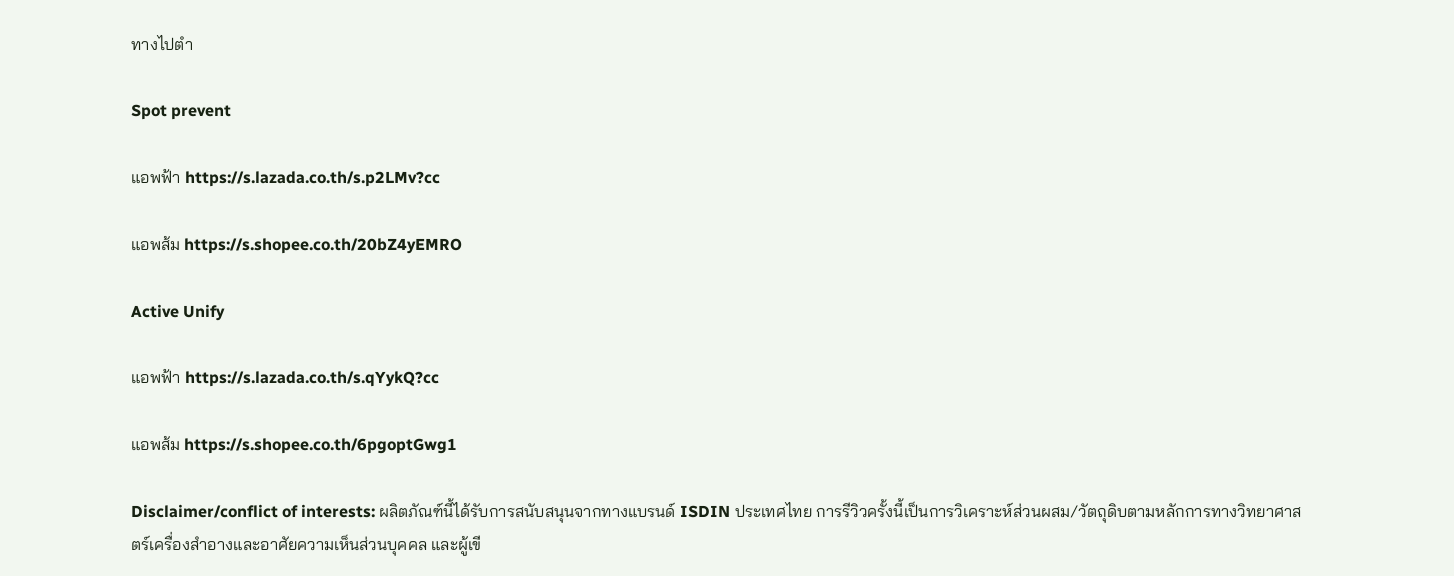ทางไปตำ

Spot prevent

แอพฟ้า https://s.lazada.co.th/s.p2LMv?cc

แอพส้ม https://s.shopee.co.th/20bZ4yEMRO

Active Unify

แอพฟ้า https://s.lazada.co.th/s.qYykQ?cc

แอพส้ม https://s.shopee.co.th/6pgoptGwg1

Disclaimer/conflict of interests: ผลิตภัณฑ์นี้ได้รับการสนับสนุนจากทางแบรนด์ ISDIN ประเทศไทย การรีวิวครั้งนี้เป็นการวิเคราะห์ส่วนผสม/วัตถุดิบตามหลักการทางวิทยาศาสตร์เครื่องสำอางและอาศัยความเห็นส่วนบุคคล และผู้เขี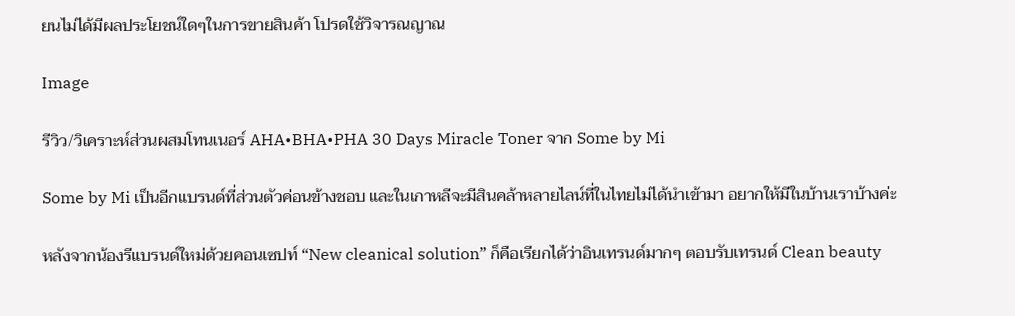ยนไม่ได้มีผลประโยชน์ใดๆในการขายสินค้า โปรดใช้วิจารณญาณ

Image

รีวิว/วิเคราะห์ส่วนผสมโทนเนอร์ AHA•BHA•PHA 30 Days Miracle Toner จาก Some by Mi

Some by Mi เป็นอีกแบรนด์ที่ส่วนตัวค่อนข้างชอบ และในเกาหลีจะมีสินคล้าหลายไลน์ที่ในไทยไม่ได้นำเข้ามา อยากให้มีในบ้านเราบ้างค่ะ

หลังจากน้องรีแบรนด์ใหม่ด้วยคอนเซปท์ “New cleanical solution” ก็คือเรียกได้ว่าอินเทรนด์มากๆ ตอบรับเทรนด์ Clean beauty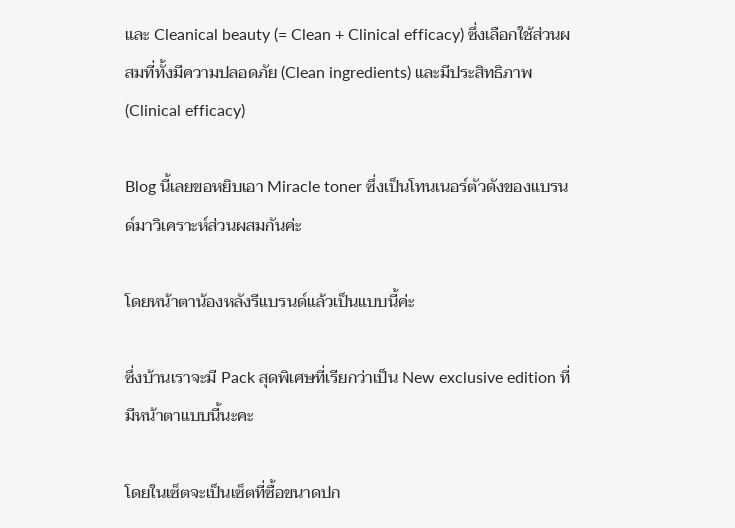และ Cleanical beauty (= Clean + Clinical efficacy) ซึ่งเลือกใช้ส่วนผสมที่ทั้งมีความปลอดภัย (Clean ingredients) และมีประสิทธิภาพ (Clinical efficacy)

Blog นี้เลยขอหยิบเอา Miracle toner ซึ่งเป็นโทนเนอร์ตัวดังของแบรนด์มาวิเคราะห์ส่วนผสมกันค่ะ

โดยหน้าตาน้องหลังรีแบรนด์แล้วเป็นแบบนี้ค่ะ

ซึ่งบ้านเราจะมี Pack สุดพิเศษที่เรียกว่าเป็น New exclusive edition ที่มีหน้าตาแบบนี้นะคะ

โดยในเซ็ตจะเป็นเซ็ตที่ซื้อขนาดปก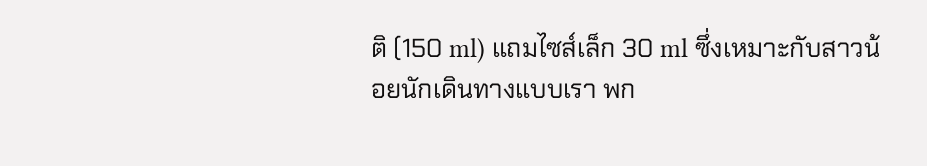ติ (150 ml) แถมไซส์เล็ก 30 ml ซึ่งเหมาะกับสาวน้อยนักเดินทางแบบเรา พก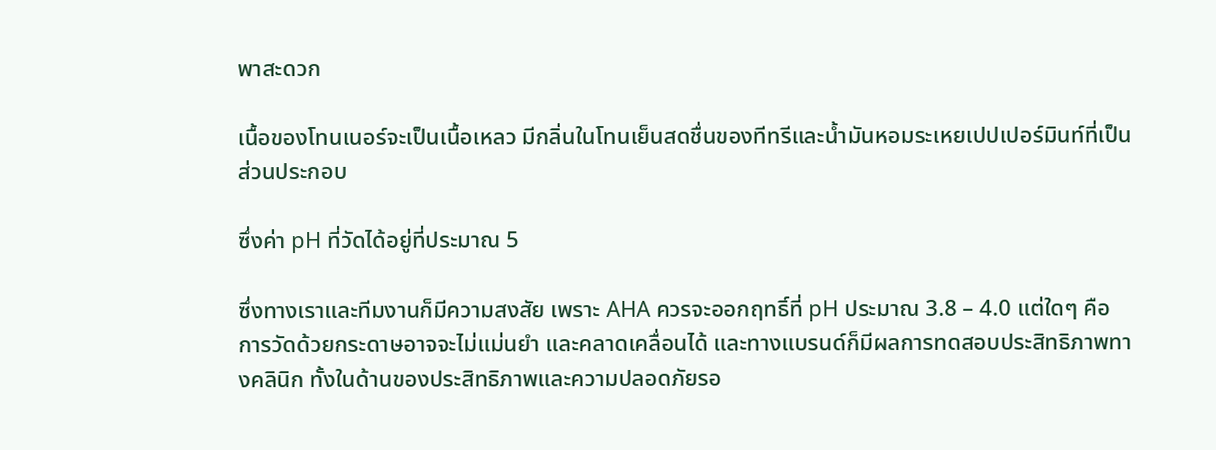พาสะดวก

เนื้อของโทนเนอร์จะเป็นเนื้อเหลว มีกลิ่นในโทนเย็นสดชื่นของทีทรีและน้ำมันหอมระเหยเปปเปอร์มินท์ที่เป็นส่วนประกอบ

ซึ่งค่า pH ที่วัดได้อยู่ที่ประมาณ 5

ซึ่งทางเราและทีมงานก็มีความสงสัย เพราะ AHA ควรจะออกฤทธิ์ที่ pH ประมาณ 3.8 – 4.0 แต่ใดๆ คือ การวัดด้วยกระดาษอาจจะไม่แม่นยำ และคลาดเคลื่อนได้ และทางแบรนด์ก็มีผลการทดสอบประสิทธิภาพทางคลินิก ทั้งในด้านของประสิทธิภาพและความปลอดภัยรอ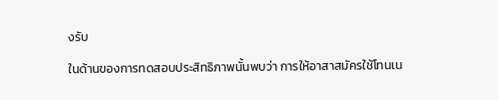งรับ

ในด้านของการทดสอบประสิทธิภาพนั้นพบว่า การให้อาสาสมัครใช้โทนเน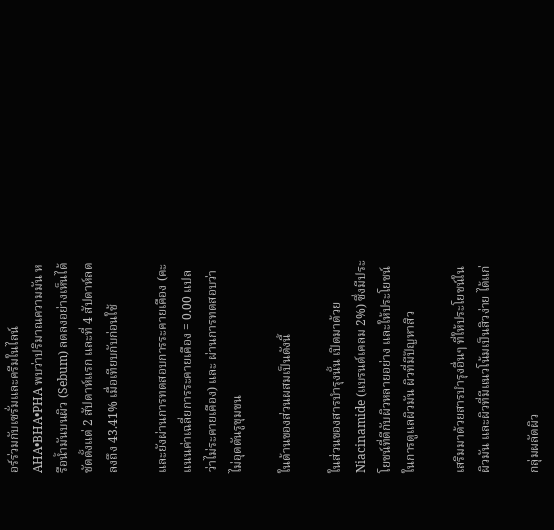อร์ร่วมกับเซรั่มและครีมในไลน์ AHA•BHA•PHA พบว่าปริมาณความมัน หรือน้ำมันบนผิว (Sebum) ลดลงอย่างเห็นได้ชัดตั้งแต่ 2 สัปดาห์แรก และที่ 4 สัปดาห์ลดลงถึง 43.41% เมื่อเทียบกับก่อนใช้

และยังผ่านการทดสอบการระคายเคือง (คะแนนค่าเฉลี่ยการระคายเคือง = 0.00 แปลว่าไม่ระคายเคือง) และ ผ่านการทดสอบว่าไม่อุดตันรูขุมขน

ในด้านของส่วนผสมเป็นดังนี้

ในส่วนของสารบำรุงนั้น เปิดมาด้วย Niacinamide (แบรนด์เคลม 2%) ซึ่งมีประโยชน์ที่ดีกับผิวหลายอย่าง และให้ประโยชน์ในการดูแลผิวมัน ผิวที่มีปัญหาสิว

เสริมมาด้วยสารบำรุงอื่นๆ ที่ให้ประโยชน์ในผิวมัน และผิวที่มีแนวโน้มเป็นสิวง่าย ได้แก่

กลุ่มผลัดผิว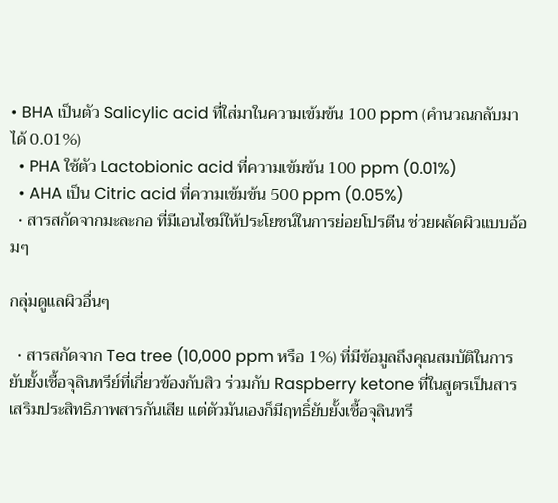• BHA เป็นตัว Salicylic acid ที่ใส่มาในความเข้มข้น 100 ppm (คำนวณกลับมาได้ 0.01%)
  • PHA ใช้ตัว Lactobionic acid ที่ความเข้มข้น 100 ppm (0.01%)
  • AHA เป็น Citric acid ที่ความเข้มข้น 500 ppm (0.05%)
  • สารสกัดจากมะละกอ ที่มีเอนไซม์ให้ประโยชน์ในการย่อยโปรตีน ช่วยผลัดผิวแบบอ้อมๆ

กลุ่มดูแลผิวอื่นๆ

  • สารสกัดจาก Tea tree (10,000 ppm หรือ 1%) ที่มีข้อมูลถึงคุณสมบัติในการยับยั้งเชื้อจุลินทรีย์ที่เกี่ยวข้องกับสิว ร่วมกับ Raspberry ketone ที่ในสูตรเป็นสารเสริมประสิทธิภาพสารกันเสีย แต่ตัวมันเองก็มีฤทธิ์ยับยั้งเชื้อจุลินทรี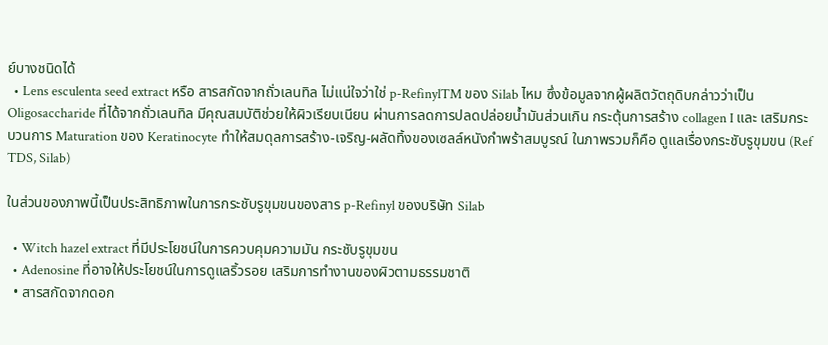ย์บางชนิดได้
  • Lens esculenta seed extract หรือ สารสกัดจากถั่วเลนทิล ไม่แน่ใจว่าใช่ p-RefinylTM ของ Silab ไหม ซึ่งข้อมูลจากผู้ผลิตวัตถุดิบกล่าวว่าเป็น Oligosaccharide ที่ได้จากถั่วเลนทิล มีคุณสมบัติช่วยให้ผิวเรียบเนียน ผ่านการลดการปลดปล่อยน้ำมันส่วนเกิน กระตุ้นการสร้าง collagen I และ เสริมกระบวนการ Maturation ของ Keratinocyte ทำให้สมดุลการสร้าง-เจริญ-ผลัดทิ้งของเซลล์หนังกำพร้าสมบูรณ์ ในภาพรวมก็คือ ดูแลเรื่องกระชับรูขุมขน (Ref TDS, Silab)

ในส่วนของภาพนี้เป็นประสิทธิภาพในการกระชับรูขุมขนของสาร p-Refinyl ของบริษัท Silab

  • Witch hazel extract ที่มีประโยชน์ในการควบคุมความมัน กระชับรูขุมขน
  • Adenosine ที่อาจให้ประโยชน์ในการดูแลริ้วรอย เสริมการทำงานของผิวตามธรรมชาติ
  • สารสกัดจากดอก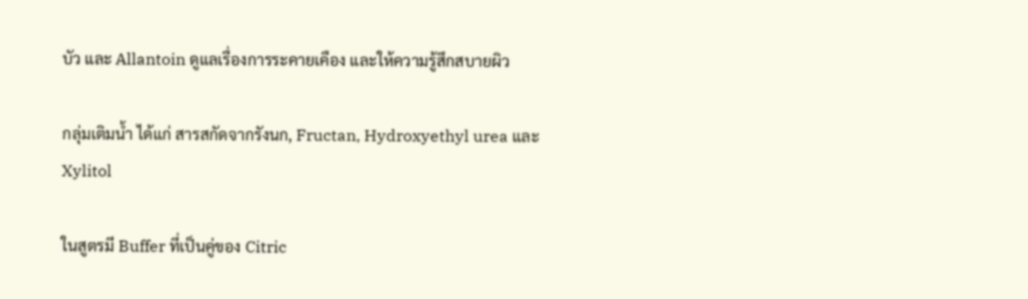บัว และ Allantoin ดูแลเรื่องการระคายเคือง และให้ความรู้สึกสบายผิว

กลุ่มเติมน้ำ ได้แก่ สารสกัดจากรังนก, Fructan, Hydroxyethyl urea และ Xylitol

ในสูตรมี Buffer ที่เป็นคู่ของ Citric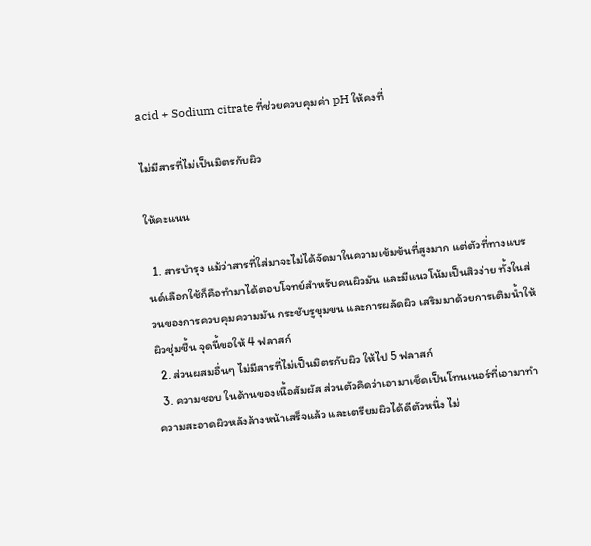acid + Sodium citrate ที่ช่วยควบคุมค่า pH ให้คงที่

ไม่มีสารที่ไม่เป็นมิตรกับผิว

ให้คะแนน

  1. สารบำรุง แม้ว่าสารที่ใส่มาจะไม่ได้จัดมาในความเข้มข้นที่สูงมาก แต่ตัวที่ทางแบรนด์เลือกใช้ก็คือทำมาได้ตอบโจทย์สำหรับคนผิวมัน และมีแนวโน้มเป็นสิวง่าย ทั้งในส่วนของการควบคุมความมัน กระชับรูขุมขน และการผลัดผิว เสริมมาด้วยการเติมน้ำให้ผิวชุ่มชื้น จุดนี้ขอให้ 4 ฟลาสก์
  2. ส่วนผสมอื่นๆ ไม่มีสารที่ไม่เป็นมิตรกับผิว ให้ไป 5 ฟลาสก์
  3. ความชอบ ในด้านของเนื้อสัมผัส ส่วนตัวคิดว่าเอามาเช็ดเป็นโทนเนอร์ที่เอามาทำความสะอาดผิวหลังล้างหน้าเสร็จแล้ว และเตรียมผิวได้ดีตัวหนึ่ง ไม่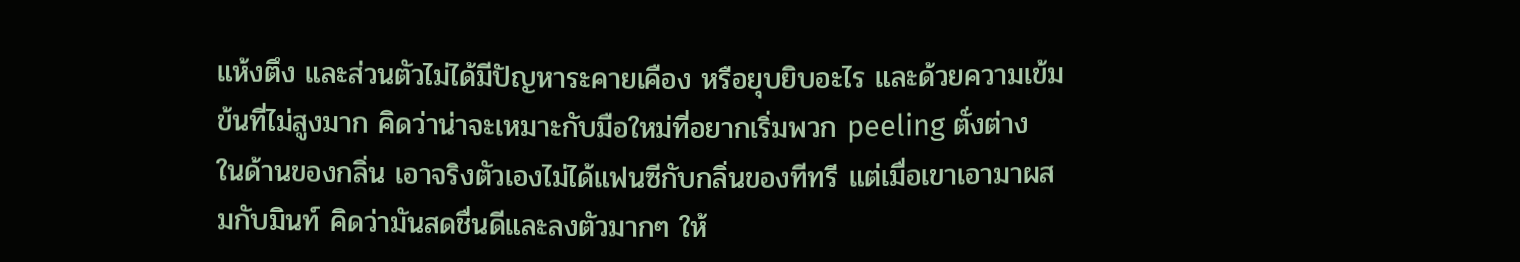แห้งตึง และส่วนตัวไม่ได้มีปัญหาระคายเคือง หรือยุบยิบอะไร และด้วยความเข้มข้นที่ไม่สูงมาก คิดว่าน่าจะเหมาะกับมือใหม่ที่อยากเริ่มพวก peeling ตั่งต่าง ในด้านของกลิ่น เอาจริงตัวเองไม่ได้แฟนซีกับกลิ่นของทีทรี แต่เมื่อเขาเอามาผสมกับมินท์ คิดว่ามันสดชื่นดีและลงตัวมากๆ ให้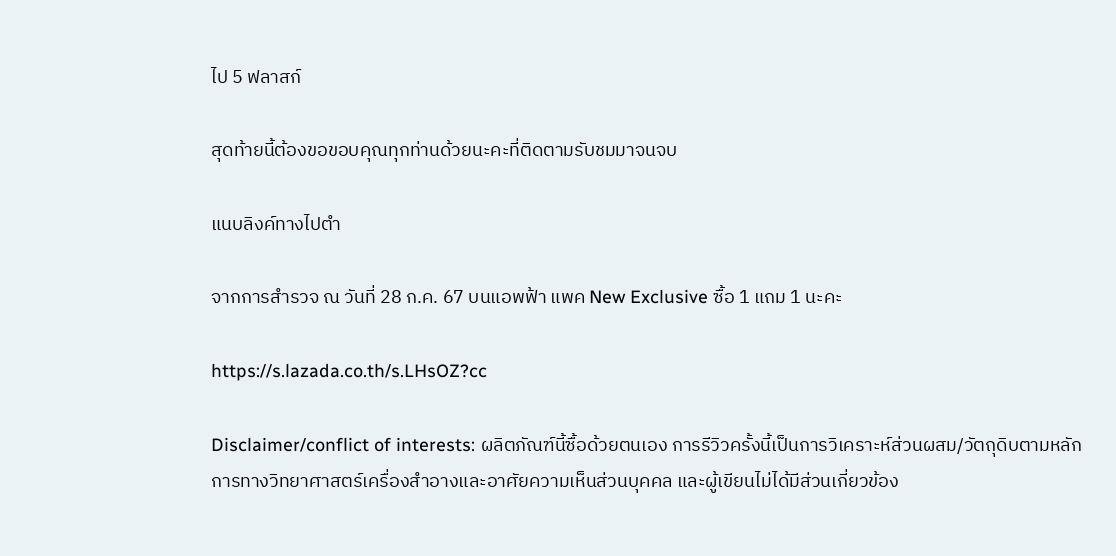ไป 5 ฟลาสก์

สุดท้ายนี้ต้องขอขอบคุณทุกท่านด้วยนะคะที่ติดตามรับชมมาจนจบ

แนบลิงค์ทางไปตำ

จากการสำรวจ ณ วันที่ 28 ก.ค. 67 บนแอพฟ้า แพค New Exclusive ซื้อ 1 แถม 1 นะคะ

https://s.lazada.co.th/s.LHsOZ?cc

Disclaimer/conflict of interests: ผลิตภัณฑ์นี้ซื้อด้วยตนเอง การรีวิวครั้งนี้เป็นการวิเคราะห์ส่วนผสม/วัตถุดิบตามหลักการทางวิทยาศาสตร์เครื่องสำอางและอาศัยความเห็นส่วนบุคคล และผู้เขียนไม่ได้มีส่วนเกี่ยวข้อง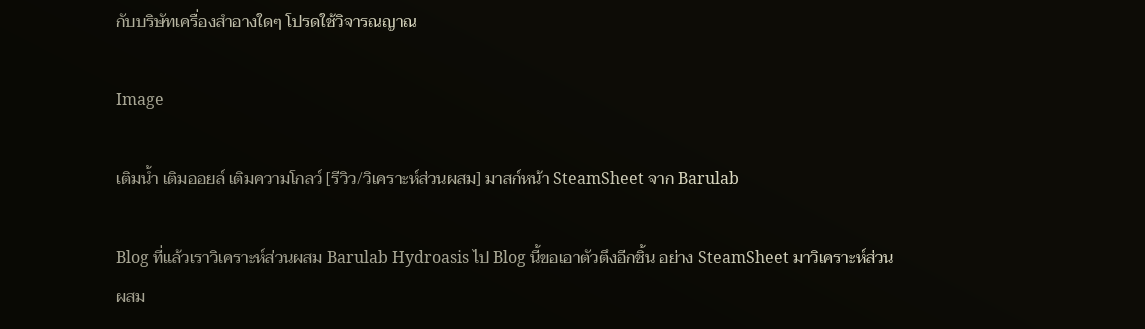กับบริษัทเครื่องสำอางใดๆ โปรดใช้วิจารณญาณ

Image

เติมน้ำ เติมออยล์ เติมความโกลว์ [รีวิว/วิเคราะห์ส่วนผสม] มาสก์หน้า SteamSheet จาก Barulab

Blog ที่แล้วเราวิเคราะห์ส่วนผสม Barulab Hydroasis ไป Blog นี้ขอเอาตัวตึงอีกชิ้น อย่าง SteamSheet มาวิเคราะห์ส่วนผสม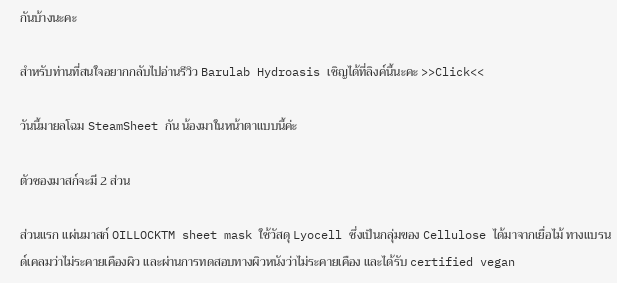กันบ้างนะคะ

สำหรับท่านที่สนใจอยากกลับไปอ่านรีวิว Barulab Hydroasis เชิญได้ที่ลิงค์นี้นะคะ >>Click<<

วันนี้มายลโฉม SteamSheet กัน น้องมาในหน้าตาแบบนี้ค่ะ

ตัวซองมาสก์จะมี 2 ส่วน

ส่วนแรก แผ่นมาสก์ OILLOCKTM sheet mask ใช้วัสดุ Lyocell ซึ่งเป็นกลุ่มของ Cellulose ได้มาจากเยื่อไม้ ทางแบรนด์เคลมว่าไม่ระคายเคืองผิว และผ่านการทดสอบทางผิวหนังว่าไม่ระคายเคือง และได้รับ certified vegan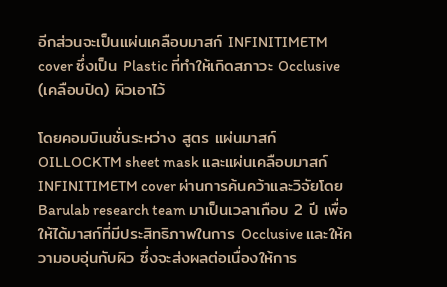อีกส่วนจะเป็นแผ่นเคลือบมาสก์ INFINITIMETM cover ซึ่งเป็น Plastic ที่ทำให้เกิดสภาวะ Occlusive (เคลือบปิด) ผิวเอาไว้

โดยคอมบิเนชั่นระหว่าง สูตร แผ่นมาสก์ OILLOCKTM sheet mask และแผ่นเคลือบมาสก์ INFINITIMETM cover ผ่านการค้นคว้าและวิจัยโดย Barulab research team มาเป็นเวลาเกือบ 2 ปี เพื่อให้ได้มาสก์ที่มีประสิทธิภาพในการ Occlusive และให้ความอบอุ่นกับผิว ซึ่งจะส่งผลต่อเนื่องให้การ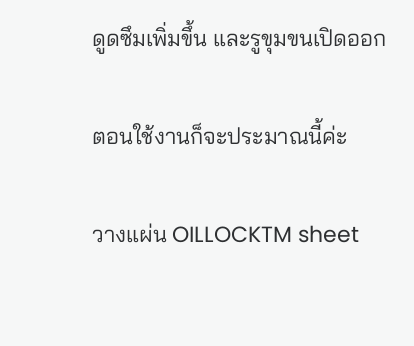ดูดซึมเพิ่มขึ้น และรูขุมขนเปิดออก

ตอนใช้งานก็จะประมาณนี้ค่ะ

วางแผ่น OILLOCKTM sheet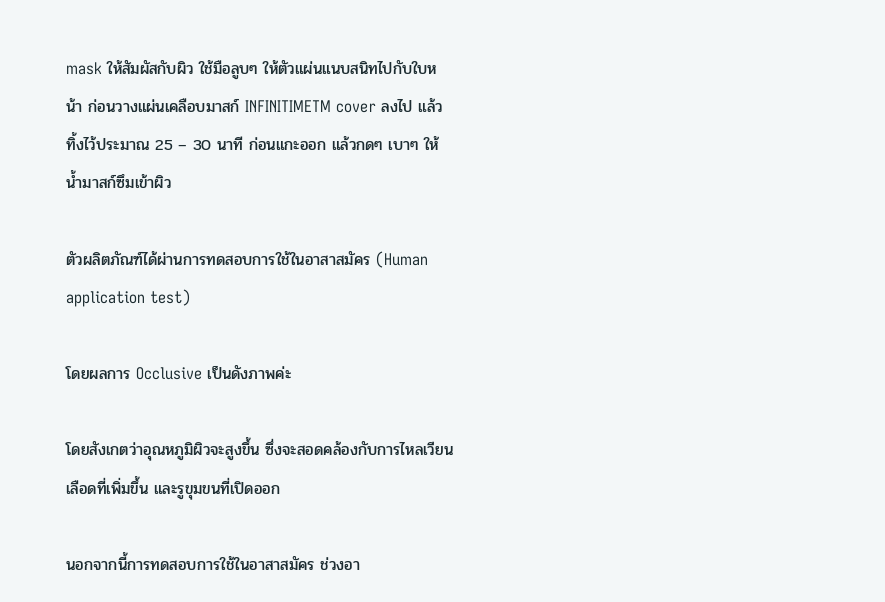mask ให้สัมผัสกับผิว ใช้มือลูบๆ ให้ตัวแผ่นแนบสนิทไปกับใบหน้า ก่อนวางแผ่นเคลือบมาสก์ INFINITIMETM cover ลงไป แล้วทิ้งไว้ประมาณ 25 – 30 นาที ก่อนแกะออก แล้วกดๆ เบาๆ ให้น้ำมาสก์ซึมเข้าผิว

ตัวผลิตภัณฑ์ได้ผ่านการทดสอบการใช้ในอาสาสมัคร (Human application test)

โดยผลการ Occlusive เป็นดังภาพค่ะ

โดยสังเกตว่าอุณหภูมิผิวจะสูงขึ้น ซึ่งจะสอดคล้องกับการไหลเวียนเลือดที่เพิ่มขึ้น และรูขุมขนที่เปิดออก

นอกจากนี้การทดสอบการใช้ในอาสาสมัคร ช่วงอา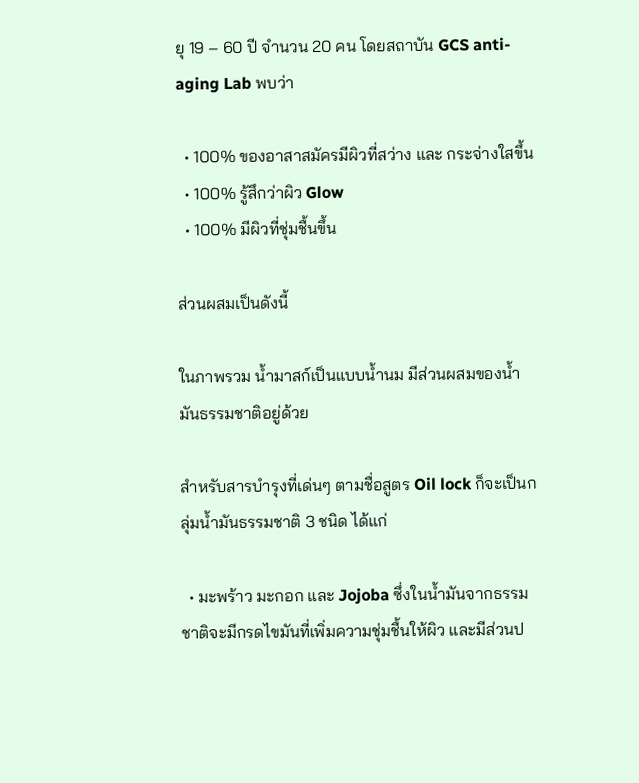ยุ 19 – 60 ปี จำนวน 20 คน โดยสถาบัน GCS anti-aging Lab พบว่า

  • 100% ของอาสาสมัครมีผิวที่สว่าง และ กระจ่างใสขึ้น
  • 100% รู้สึกว่าผิว Glow
  • 100% มีผิวที่ชุ่มชื้นขึ้น

ส่วนผสมเป็นดังนี้

ในภาพรวม น้ำมาสก์เป็นแบบน้ำนม มีส่วนผสมของน้ำมันธรรมชาติอยู่ด้วย

สำหรับสารบำรุงที่เด่นๆ ตามชื่อสูตร Oil lock ก็จะเป็นกลุ่มน้ำมันธรรมชาติ 3 ชนิด ได้แก่

  • มะพร้าว มะกอก และ Jojoba ซึ่งในน้ำมันจากธรรมชาติจะมีกรดไขมันที่เพิ่มความชุ่มชื้นให้ผิว และมีส่วนป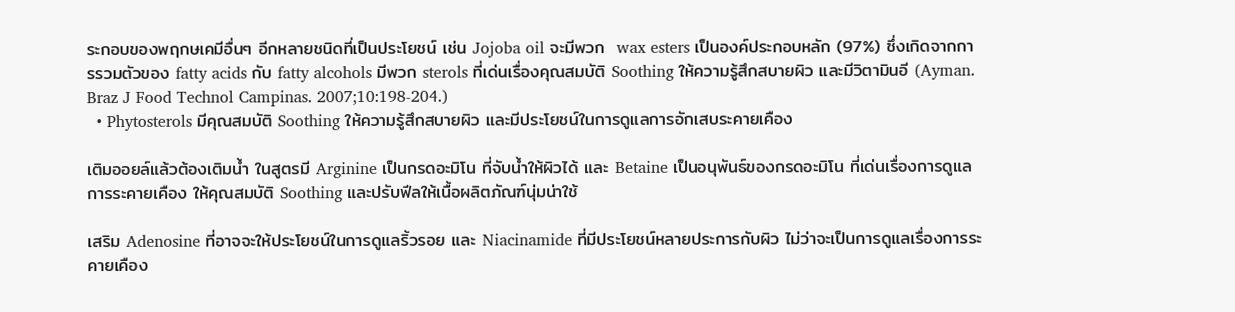ระกอบของพฤกษเคมีอื่นๆ อีกหลายชนิดที่เป็นประโยชน์ เช่น Jojoba oil จะมีพวก  wax esters เป็นองค์ประกอบหลัก (97%) ซึ่งเกิดจากการรวมตัวของ fatty acids กับ fatty alcohols มีพวก sterols ที่เด่นเรื่องคุณสมบัติ Soothing ให้ความรู้สึกสบายผิว และมีวิตามินอี (Ayman. Braz J Food Technol Campinas. 2007;10:198-204.)
  • Phytosterols มีคุณสมบัติ Soothing ให้ความรู้สึกสบายผิว และมีประโยชน์ในการดูแลการอักเสบระคายเคือง

เติมออยล์แล้วต้องเติมน้ำ ในสูตรมี Arginine เป็นกรดอะมิโน ที่จับน้ำให้ผิวได้ และ Betaine เป็นอนุพันธ์ของกรดอะมิโน ที่เด่นเรื่องการดูแลการระคายเคือง ให้คุณสมบัติ Soothing และปรับฟีลให้เนื้อผลิตภัณฑ์นุ่มน่าใช้

เสริม Adenosine ที่อาจจะให้ประโยชน์ในการดูแลริ้วรอย และ Niacinamide ที่มีประโยชน์หลายประการกับผิว ไม่ว่าจะเป็นการดูแลเรื่องการระคายเคือง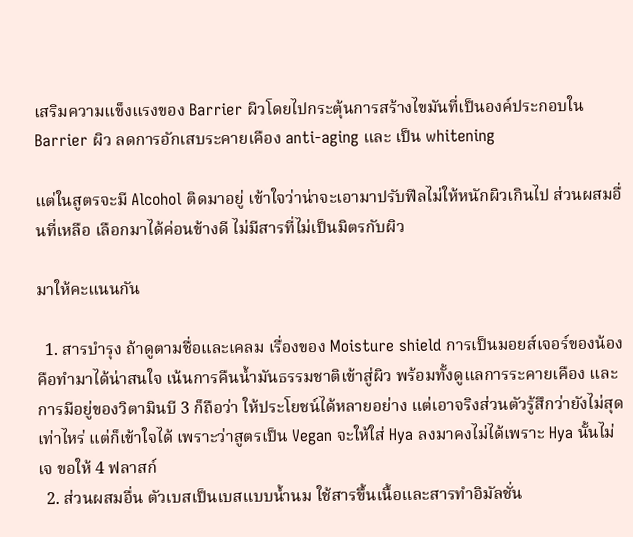เสริมความแข็งแรงของ Barrier ผิวโดยไปกระตุ้นการสร้างไขมันที่เป็นองค์ประกอบใน Barrier ผิว ลดการอักเสบระคายเคือง anti-aging และ เป็น whitening

แต่ในสูตรจะมี Alcohol ติดมาอยู่ เข้าใจว่าน่าจะเอามาปรับฟีลไม่ให้หนักผิวเกินไป ส่วนผสมอื่นที่เหลือ เลือกมาได้ค่อนข้างดี ไม่มีสารที่ไม่เป็นมิตรกับผิว

มาให้คะแนนกัน

  1. สารบำรุง ถ้าดูตามชื่อและเคลม เรื่องของ Moisture shield การเป็นมอยส์เจอร์ของน้องคือทำมาได้น่าสนใจ เน้นการคืนน้ำมันธรรมชาติเข้าสู่ผิว พร้อมทั้งดูแลการระคายเคือง และการมีอยู่ของวิตามินบี 3 ก็ถือว่า ให้ประโยชน์ได้หลายอย่าง แต่เอาจริงส่วนตัวรู้สึกว่ายังไม่สุดเท่าไหร่ แต่ก็เข้าใจได้ เพราะว่าสูตรเป็น Vegan จะให้ใส่ Hya ลงมาคงไม่ได้เพราะ Hya นั้นไม่เจ ขอให้ 4 ฟลาสก์
  2. ส่วนผสมอื่น ตัวเบสเป็นเบสแบบน้ำนม ใช้สารขึ้นเนื้อและสารทำอิมัลชั่น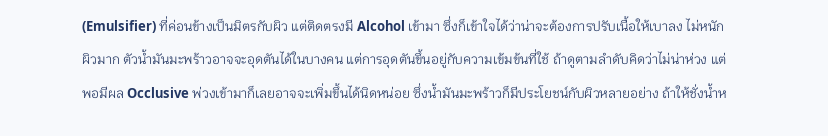(Emulsifier) ที่ค่อนข้างเป็นมิตรกับผิว แต่ติดตรงมี Alcohol เข้ามา ซึ่งก็เข้าใจได้ว่าน่าจะต้องการปรับเนื้อให้เบาลง ไม่หนักผิวมาก ตัวน้ำมันมะพร้าวอาจจะอุดตันได้ในบางคน แต่การอุดตันขึ้นอยู่กับความเข้มข้นที่ใช้ ถ้าดูตามลำดับคิดว่าไม่น่าห่วง แต่พอมีผล Occlusive พ่วงเข้ามาก็เลยอาจจะเพิ่มขึ้นได้นิดหน่อย ซึ่งน้ำมันมะพร้าวก็มีประโยชน์กับผิวหลายอย่าง ถ้าให้ชั่งน้ำห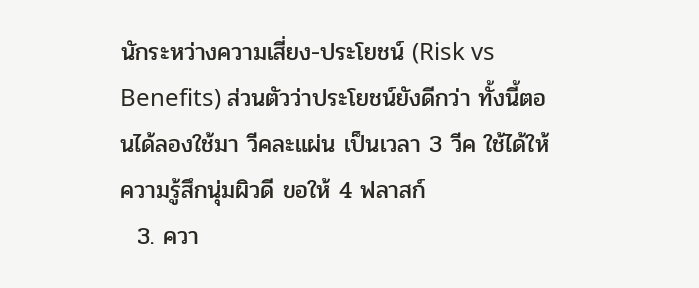นักระหว่างความเสี่ยง-ประโยชน์ (Risk vs Benefits) ส่วนตัวว่าประโยชน์ยังดีกว่า ทั้งนี้ตอนได้ลองใช้มา วีคละแผ่น เป็นเวลา 3 วีค ใช้ได้ให้ความรู้สึกนุ่มผิวดี ขอให้ 4 ฟลาสก์
  3. ควา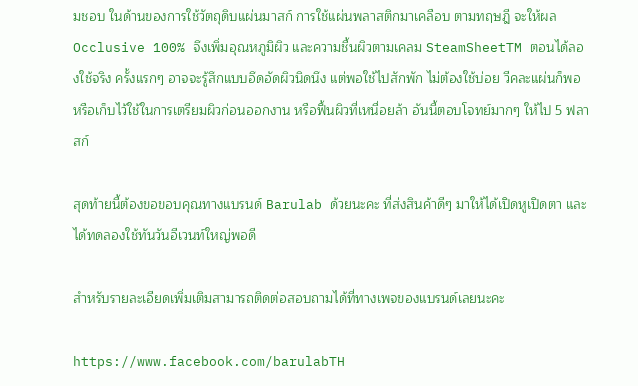มชอบ ในด้านของการใช้วัตถุดิบแผ่นมาสก์ การใช้แผ่นพลาสติกมาเคลือบ ตามทฤษฎี จะให้ผล Occlusive 100% จึงเพิ่มอุณหภูมิผิว และความชื้นผิวตามเคลม SteamSheetTM ตอนได้ลองใช้จริง ครั้งแรกๆ อาจจะรู้สึกแบบอึดอัดผิวนิดนึง แต่พอใช้ไปสักพัก ไม่ต้องใช้บ่อย วีคละแผ่นก็พอ หรือเก็บไว้ใช้ในการเตรียมผิวก่อนออกงาน หรือฟื้นผิวที่เหนื่อยล้า อันนี้ตอบโจทย์มากๆ ให้ไป 5 ฟลาสก์

สุดท้ายนี้ต้องขอขอบคุณทางแบรนด์ Barulab ด้วยนะคะ ที่ส่งสินค้าดีๆ มาให้ได้เปิดหูเปิดตา และได้ทดลองใช้ทันวันอีเวนท์ใหญ่พอดี

สำหรับรายละเอียดเพิ่มเติมสามารถติดต่อสอบถามได้ที่ทางเพจของแบรนด์เลยนะคะ

https://www.facebook.com/barulabTH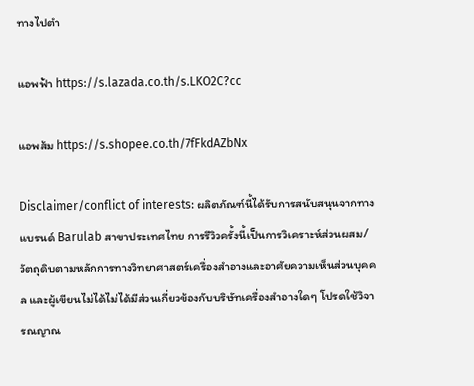ทางไปตำ

แอพฟ้า https://s.lazada.co.th/s.LKO2C?cc

แอพส้ม https://s.shopee.co.th/7fFkdAZbNx

Disclaimer/conflict of interests: ผลิตภัณฑ์นี้ได้รับการสนับสนุนจากทางแบรนด์ Barulab สาขาประเทศไทย การรีวิวครั้งนี้เป็นการวิเคราะห์ส่วนผสม/วัตถุดิบตามหลักการทางวิทยาศาสตร์เครื่องสำอางและอาศัยความเห็นส่วนบุคคล และผู้เขียนไม่ได้ไม่ได้มีส่วนเกี่ยวข้องกับบริษัทเครื่องสำอางใดๆ โปรดใช้วิจารณญาณ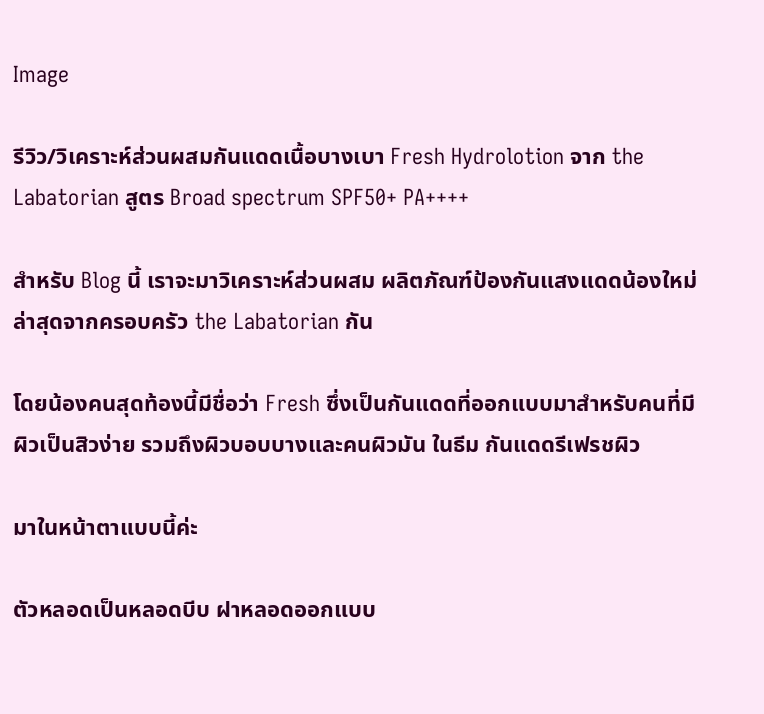Image

รีวิว/วิเคราะห์ส่วนผสมกันแดดเนื้อบางเบา Fresh Hydrolotion จาก the Labatorian สูตร Broad spectrum SPF50+ PA++++

สำหรับ Blog นี้ เราจะมาวิเคราะห์ส่วนผสม ผลิตภัณฑ์ป้องกันแสงแดดน้องใหม่ล่าสุดจากครอบครัว the Labatorian กัน

โดยน้องคนสุดท้องนี้มีชื่อว่า Fresh ซึ่งเป็นกันแดดที่ออกแบบมาสำหรับคนที่มีผิวเป็นสิวง่าย รวมถึงผิวบอบบางและคนผิวมัน ในธีม กันแดดรีเฟรชผิว

มาในหน้าตาแบบนี้ค่ะ

ตัวหลอดเป็นหลอดบีบ ฝาหลอดออกแบบ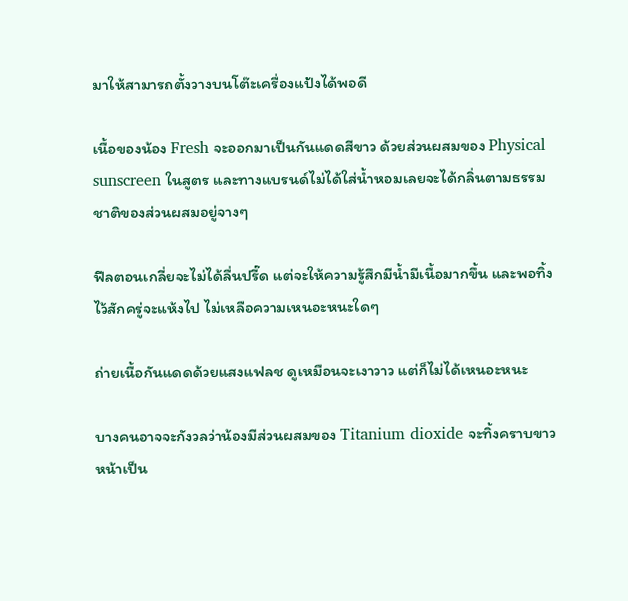มาให้สามารถตั้งวางบนโต๊ะเครื่องแป้งได้พอดี

เนื้อของน้อง Fresh จะออกมาเป็นกันแดดสีขาว ด้วยส่วนผสมของ Physical sunscreen ในสูตร และทางแบรนด์ไม่ได้ใส่น้ำหอมเลยจะได้กลิ่นตามธรรมชาติของส่วนผสมอยู่จางๆ

ฟีลตอนเกลี่ยจะไม่ได้ลื่นปรี๊ด แต่จะให้ความรู้สึกมีน้ำมีเนื้อมากขึ้น และพอทิ้งไว้สักครู่จะแห้งไป ไม่เหลือความเหนอะหนะใดๆ

ถ่ายเนื้อกันแดดด้วยแสงแฟลช ดูเหมือนจะเงาวาว แต่ก็ไม่ได้เหนอะหนะ

บางคนอาจจะกังวลว่าน้องมีส่วนผสมของ Titanium dioxide จะทิ้งคราบขาว หน้าเป็น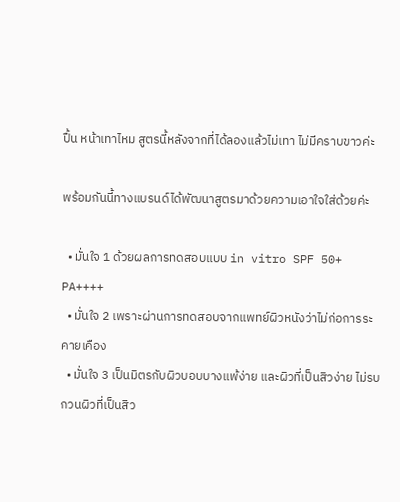ปื้น หน้าเทาไหม สูตรนี้หลังจากที่ได้ลองแล้วไม่เทา ไม่มีคราบขาวค่ะ

พร้อมกันนี้ทางแบรนด์ได้พัฒนาสูตรมาด้วยความเอาใจใส่ด้วยค่ะ

  • มั่นใจ 1 ด้วยผลการทดสอบแบบ in vitro SPF 50+ PA++++
  • มั่นใจ 2 เพราะผ่านการทดสอบจากแพทย์ผิวหนังว่าไม่ก่อการระคายเคือง
  • มั่นใจ 3 เป็นมิตรกับผิวบอบบางแพ้ง่าย และผิวที่เป็นสิวง่าย ไม่รบกวนผิวที่เป็นสิว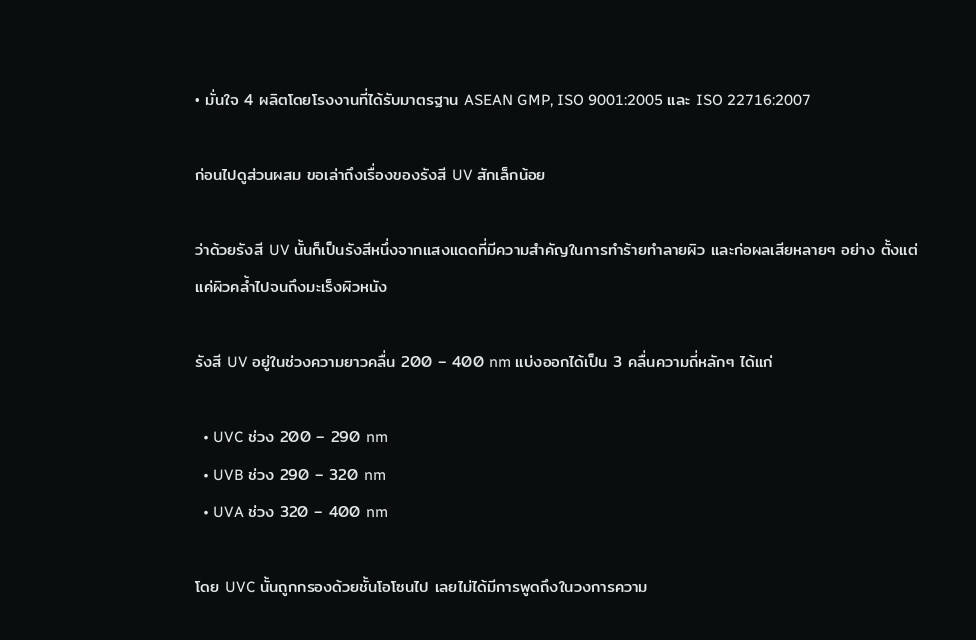• มั่นใจ 4 ผลิตโดยโรงงานที่ได้รับมาตรฐาน ASEAN GMP, ISO 9001:2005 และ ISO 22716:2007

ก่อนไปดูส่วนผสม ขอเล่าถึงเรื่องของรังสี UV สักเล็กน้อย

ว่าด้วยรังสี UV นั้นก็เป็นรังสีหนึ่งจากแสงแดดที่มีความสำคัญในการทำร้ายทำลายผิว และก่อผลเสียหลายๆ อย่าง ตั้งแต่แค่ผิวคล้ำไปจนถึงมะเร็งผิวหนัง

รังสี UV อยู่ในช่วงความยาวคลื่น 200 – 400 nm แบ่งออกได้เป็น 3 คลื่นความถี่หลักๆ ได้แก่

  • UVC ช่วง 200 – 290 nm
  • UVB ช่วง 290 – 320 nm
  • UVA ช่วง 320 – 400 nm

โดย UVC นั้นถูกกรองด้วยชั้นโอโซนไป เลยไม่ได้มีการพูดถึงในวงการความ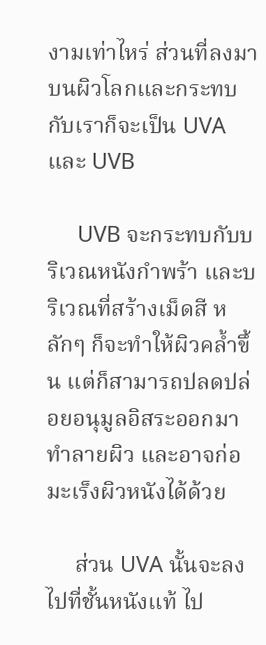งามเท่าไหร่ ส่วนที่ลงมาบนผิวโลกและกระทบกับเราก็จะเป็น UVA และ UVB

     UVB จะกระทบกับบริเวณหนังกำพร้า และบริเวณที่สร้างเม็ดสี หลักๆ ก็จะทำให้ผิวคล้ำขึ้น แต่ก็สามารถปลดปล่อยอนุมูลอิสระออกมาทำลายผิว และอาจก่อมะเร็งผิวหนังได้ด้วย

     ส่วน UVA นั้นจะลงไปที่ชั้นหนังแท้ ไป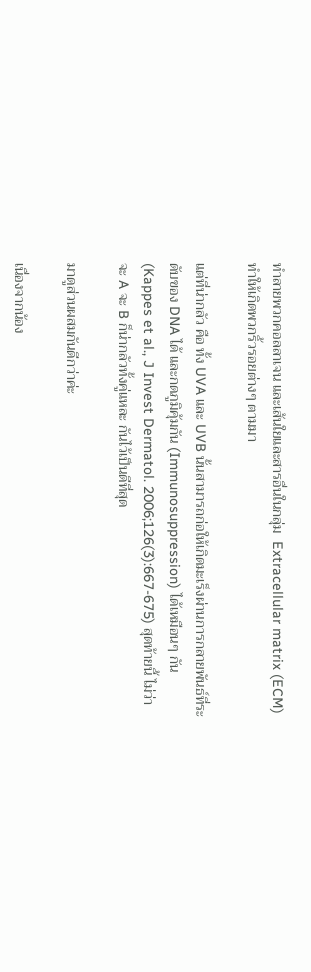ทำลายพวกคอลลาเจน และเส้นใยและสารอื่นในกลุ่ม  Extracellular matrix (ECM) ทำให้เกิดพวกริ้วรอยต่างๆ ตามมา

แต่ที่น่ากลัว คือ ทั้ง UVA และ UVB นั้นสามารถก่อให้เกิดมะเร็งผ่านการกลายพันธ์ที่ระดับของ DNA ได้ และกดภูมิคุ้มกัน (Immunosuppression) ได้เหมือนๆ กัน (Kappes et al., J Invest Dermatol. 2006;126(3):667-675) สุดท้ายนี้ ไม่ว่าจะ A จะ B ก็น่ากลัวทั้งคู่แหละ กันไว้เป็นดีที่สุด

มาดูส่วนผสมกันดีกว่าค่ะ

เนื่องจากน้อง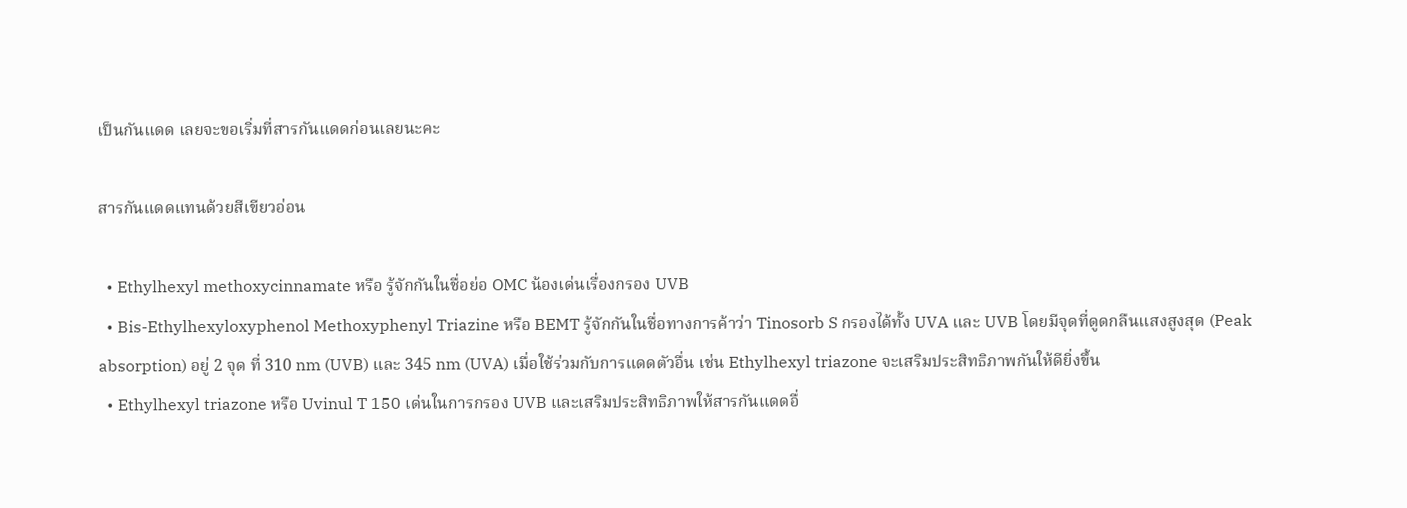เป็นกันแดด เลยจะขอเริ่มที่สารกันแดดก่อนเลยนะคะ

สารกันแดดแทนด้วยสีเขียวอ่อน

  • Ethylhexyl methoxycinnamate หรือ รู้จักกันในชื่อย่อ OMC น้องเด่นเรื่องกรอง UVB
  • Bis-Ethylhexyloxyphenol Methoxyphenyl Triazine หรือ BEMT รู้จักกันในชื่อทางการค้าว่า Tinosorb S กรองได้ทั้ง UVA และ UVB โดยมีจุดที่ดูดกลืนแสงสูงสุด (Peak absorption) อยู่ 2 จุด ที่ 310 nm (UVB) และ 345 nm (UVA) เมื่อใช้ร่วมกับการแดดตัวอื่น เช่น Ethylhexyl triazone จะเสริมประสิทธิภาพกันให้ดียิ่งขึ้น
  • Ethylhexyl triazone หรือ Uvinul T 150 เด่นในการกรอง UVB และเสริมประสิทธิภาพให้สารกันแดดอื่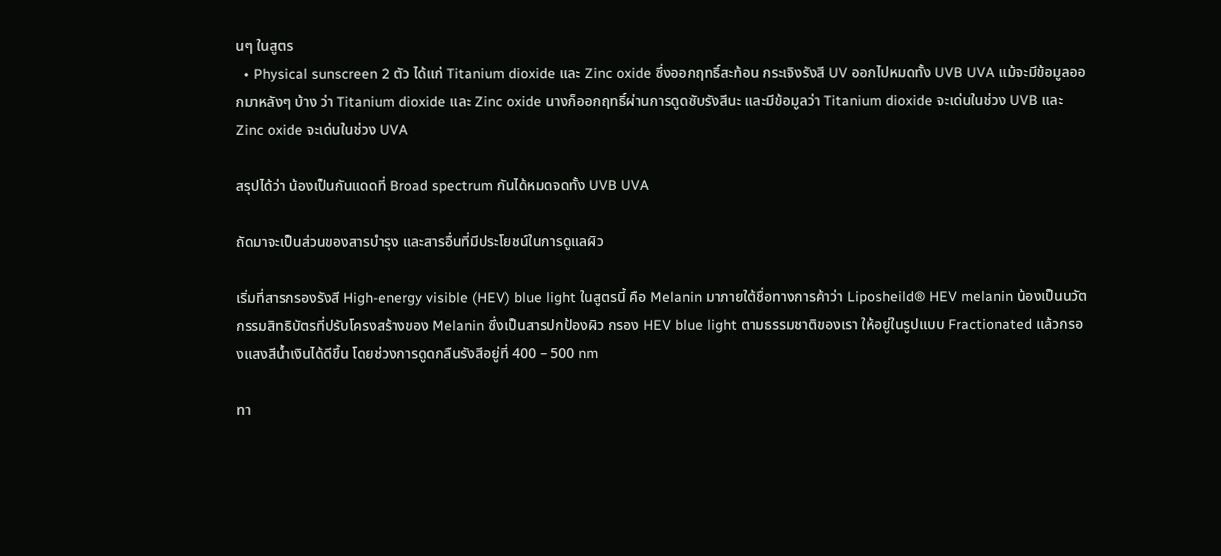นๆ ในสูตร
  • Physical sunscreen 2 ตัว ได้แก่ Titanium dioxide และ Zinc oxide ซึ่งออกฤทธิ์สะท้อน กระเจิงรังสี UV ออกไปหมดทั้ง UVB UVA แม้จะมีข้อมูลออกมาหลังๆ บ้าง ว่า Titanium dioxide และ Zinc oxide นางก็ออกฤทธิ์ผ่านการดูดซับรังสีนะ และมีข้อมูลว่า Titanium dioxide จะเด่นในช่วง UVB และ Zinc oxide จะเด่นในช่วง UVA

สรุปได้ว่า น้องเป็นกันแดดที่ Broad spectrum กันได้หมดจดทั้ง UVB UVA

ถัดมาจะเป็นส่วนของสารบำรุง และสารอื่นที่มีประโยชน์ในการดูแลผิว

เริ่มที่สารกรองรังสี High-energy visible (HEV) blue light ในสูตรนี้ คือ Melanin มาภายใต้ชื่อทางการค้าว่า Liposheild® HEV melanin น้องเป็นนวัตกรรมสิทธิบัตรที่ปรับโครงสร้างของ Melanin ซึ่งเป็นสารปกป้องผิว กรอง HEV blue light ตามธรรมชาติของเรา ให้อยู่ในรูปแบบ Fractionated แล้วกรองแสงสีน้ำเงินได้ดีขึ้น โดยช่วงการดูดกลืนรังสีอยู่ที่ 400 – 500 nm

ทา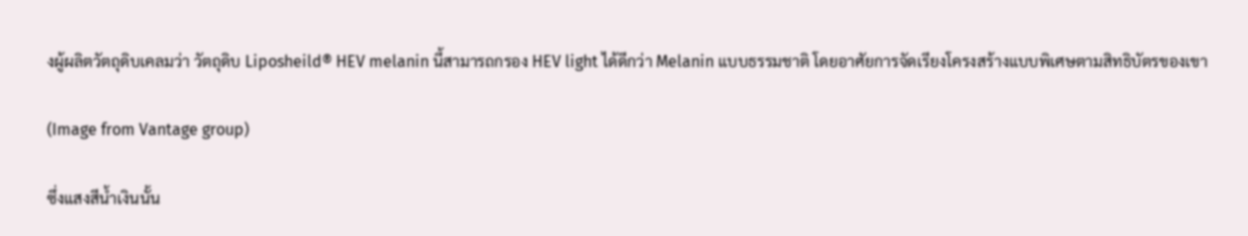งผู้ผลิตวัตถุดิบเคลมว่า วัตถุดิบ Liposheild® HEV melanin นี้สามารถกรอง HEV light ได้ดีกว่า Melanin แบบธรรมชาติ โดยอาศัยการจัดเรียงโครงสร้างแบบพิเศษตามสิทธิบัตรของเขา

(Image from Vantage group)

ซึ่งแสงสีน้ำเงินนั้น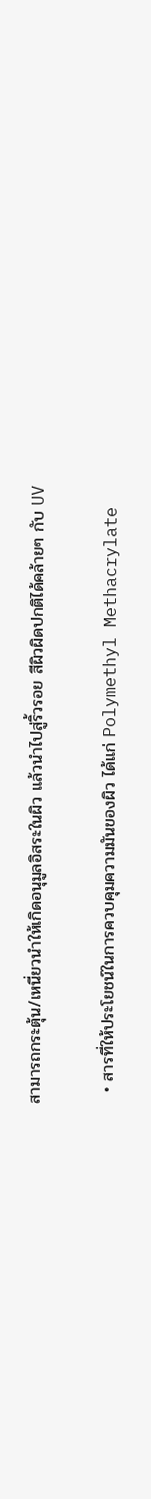สามารถกระตุ้น/เหนี่ยวนำให้เกิดอนุมูลอิสระในผิว แล้วนำไปสู่ริ้วรอย สีผิวผิดปกติได้คล้ายๆ กับ UV

  • สารที่ให้ประโยชน์ในการควบคุมความมันของผิว ได้แก่ Polymethyl Methacrylate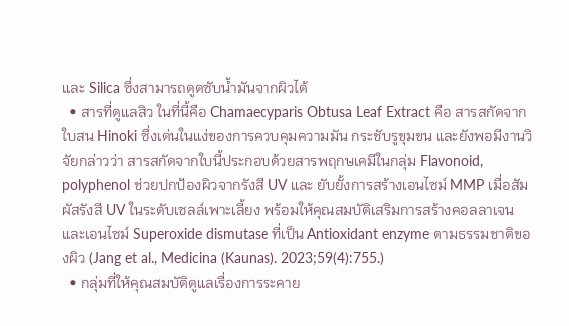และ Silica ซึ่งสามารถดูดซับน้ำมันจากผิวได้
  • สารที่ดูแลสิว ในที่นี้คือ Chamaecyparis Obtusa Leaf Extract คือ สารสกัดจากใบสน Hinoki ซึ่งเด่นในแง่ของการควบคุมความมัน กระชับรูขุมขน และยังพอมีงานวิจัยกล่าวว่า สารสกัดจากใบนี้ประกอบด้วยสารพฤกษเคมีในกลุ่ม Flavonoid, polyphenol ช่วยปกป้องผิวจากรังสี UV และ ยับยั้งการสร้างเอนไซม์ MMP เมื่อสัมผัสรังสี UV ในระดับเซลล์เพาะเลี้ยง พร้อมให้คุณสมบัติเสริมการสร้างคอลลาเจน และเอนไซม์ Superoxide dismutase ที่เป็น Antioxidant enzyme ตามธรรมชาติของผิว (Jang et al., Medicina (Kaunas). 2023;59(4):755.)
  • กลุ่มที่ให้คุณสมบัติดูแลเรื่องการระคาย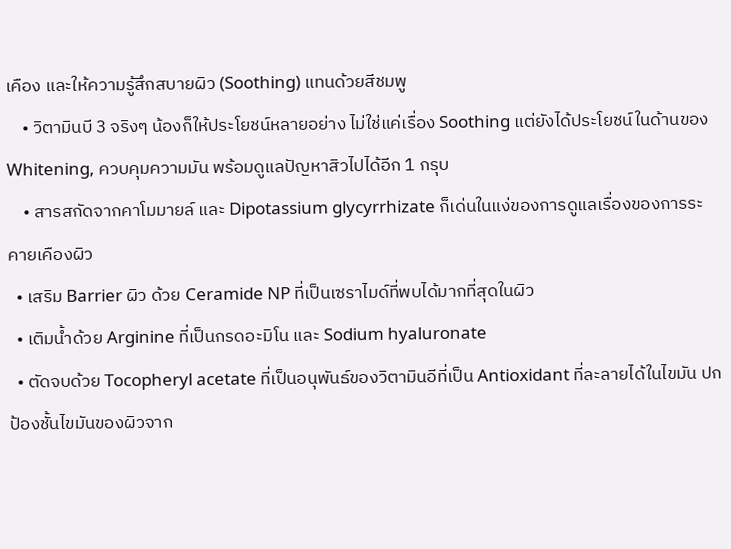เคือง และให้ความรู้สึกสบายผิว (Soothing) แทนด้วยสีชมพู
    • วิตามินบี 3 จริงๆ น้องก็ให้ประโยชน์หลายอย่าง ไม่ใช่แค่เรื่อง Soothing แต่ยังได้ประโยชน์ในด้านของ Whitening, ควบคุมความมัน พร้อมดูแลปัญหาสิวไปได้อีก 1 กรุบ
    • สารสกัดจากคาโมมายล์ และ Dipotassium glycyrrhizate ก็เด่นในแง่ของการดูแลเรื่องของการระคายเคืองผิว
  • เสริม Barrier ผิว ด้วย Ceramide NP ที่เป็นเซราไมด์ที่พบได้มากที่สุดในผิว
  • เติมน้ำด้วย Arginine ที่เป็นกรดอะมิโน และ Sodium hyaluronate
  • ตัดจบด้วย Tocopheryl acetate ที่เป็นอนุพันธ์ของวิตามินอีที่เป็น Antioxidant ที่ละลายได้ในไขมัน ปกป้องชั้นไขมันของผิวจาก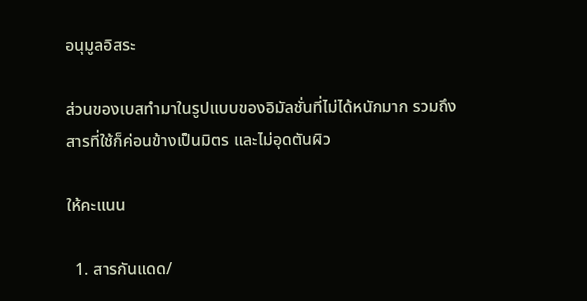อนุมูลอิสระ

ส่วนของเบสทำมาในรูปแบบของอิมัลชั่นที่ไม่ได้หนักมาก รวมถึงสารที่ใช้ก็ค่อนข้างเป็นมิตร และไม่อุดตันผิว

ให้คะแนน

  1. สารกันแดด/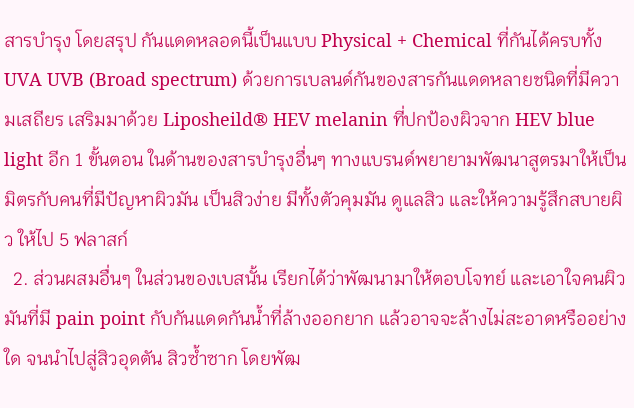สารบำรุง โดยสรุป กันแดดหลอดนี้เป็นแบบ Physical + Chemical ที่กันได้ครบทั้ง UVA UVB (Broad spectrum) ด้วยการเบลนด์กันของสารกันแดดหลายชนิดที่มีความเสถียร เสริมมาด้วย Liposheild® HEV melanin ที่ปกป้องผิวจาก HEV blue light อีก 1 ขั้นตอน ในด้านของสารบำรุงอื่นๆ ทางแบรนด์พยายามพัฒนาสูตรมาให้เป็นมิตรกับคนที่มีปัญหาผิวมัน เป็นสิวง่าย มีทั้งตัวคุมมัน ดูแลสิว และให้ความรู้สึกสบายผิว ให้ไป 5 ฟลาสก์
  2. ส่วนผสมอื่นๆ ในส่วนของเบสนั้น เรียกได้ว่าพัฒนามาให้ตอบโจทย์ และเอาใจคนผิวมันที่มี pain point กับกันแดดกันน้ำที่ล้างออกยาก แล้วอาจจะล้างไม่สะอาดหรืออย่างใด จนนำไปสู่สิวอุดตัน สิวซ้ำซาก โดยพัฒ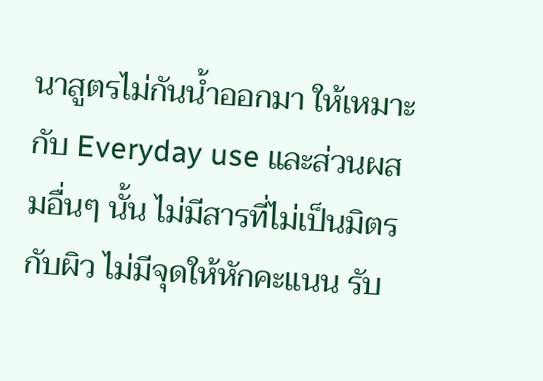นาสูตรไม่กันน้ำออกมา ให้เหมาะกับ Everyday use และส่วนผสมอื่นๆ นั้น ไม่มีสารที่ไม่เป็นมิตรกับผิว ไม่มีจุดให้หักคะแนน รับ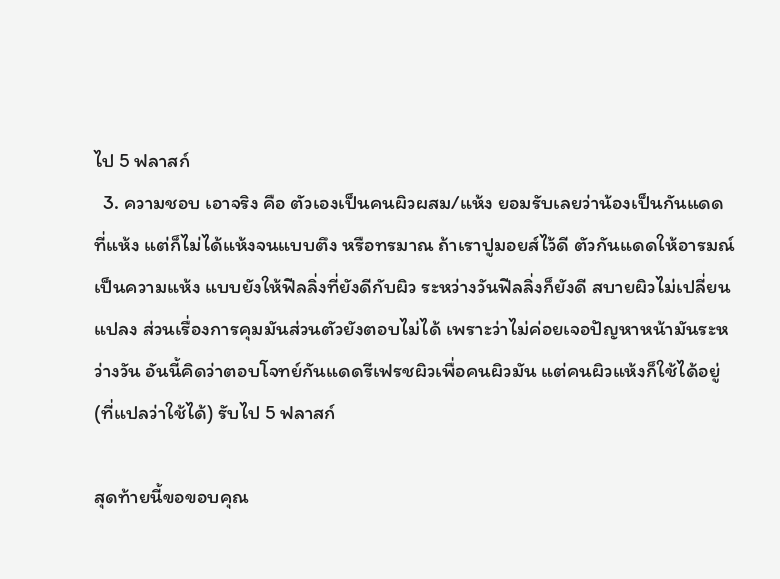ไป 5 ฟลาสก์
  3. ความชอบ เอาจริง คือ ตัวเองเป็นคนผิวผสม/แห้ง ยอมรับเลยว่าน้องเป็นกันแดดที่แห้ง แต่ก็ไม่ได้แห้งจนแบบตึง หรือทรมาณ ถ้าเราปูมอยส์ไว้ดี ตัวกันแดดให้อารมณ์เป็นความแห้ง แบบยังให้ฟีลลิ่งที่ยังดีกับผิว ระหว่างวันฟีลลิ่งก็ยังดี สบายผิวไม่เปลี่ยนแปลง ส่วนเรื่องการคุมมันส่วนตัวยังตอบไม่ได้ เพราะว่าไม่ค่อยเจอปัญหาหน้ามันระหว่างวัน อันนี้คิดว่าตอบโจทย์กันแดดรีเฟรชผิวเพื่อคนผิวมัน แต่คนผิวแห้งก็ใช้ได้อยู่ (ที่แปลว่าใช้ได้) รับไป 5 ฟลาสก์

สุดท้ายนี้ขอขอบคุณ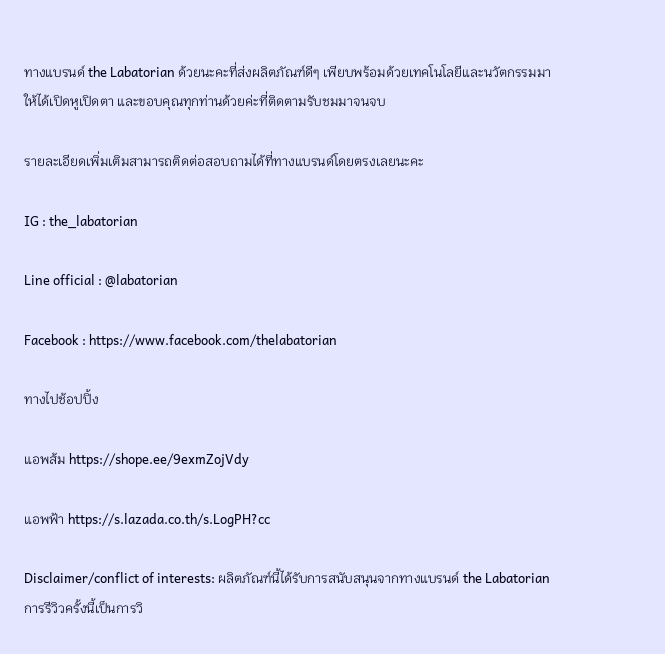ทางแบรนด์ the Labatorian ด้วยนะคะที่ส่งผลิตภัณฑ์ดีๆ เพียบพร้อมด้วยเทคโนโลยีและนวัตกรรมมาให้ได้เปิดหูเปิดตา และขอบคุณทุกท่านด้วยค่ะที่ติดตามรับชมมาจนจบ

รายละเอียดเพิ่มเติมสามารถติดต่อสอบถามได้ที่ทางแบรนด์โดยตรงเลยนะคะ

IG : the_labatorian

Line official : @labatorian

Facebook : https://www.facebook.com/thelabatorian

ทางไปช้อปปิ้ง

แอพส้ม https://shope.ee/9exmZojVdy

แอพฟ้า https://s.lazada.co.th/s.LogPH?cc

Disclaimer/conflict of interests: ผลิตภัณฑ์นี้ได้รับการสนับสนุนจากทางแบรนด์ the Labatorian การรีวิวครั้งนี้เป็นการวิ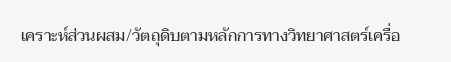เคราะห์ส่วนผสม/วัตถุดิบตามหลักการทางวิทยาศาสตร์เครื่อ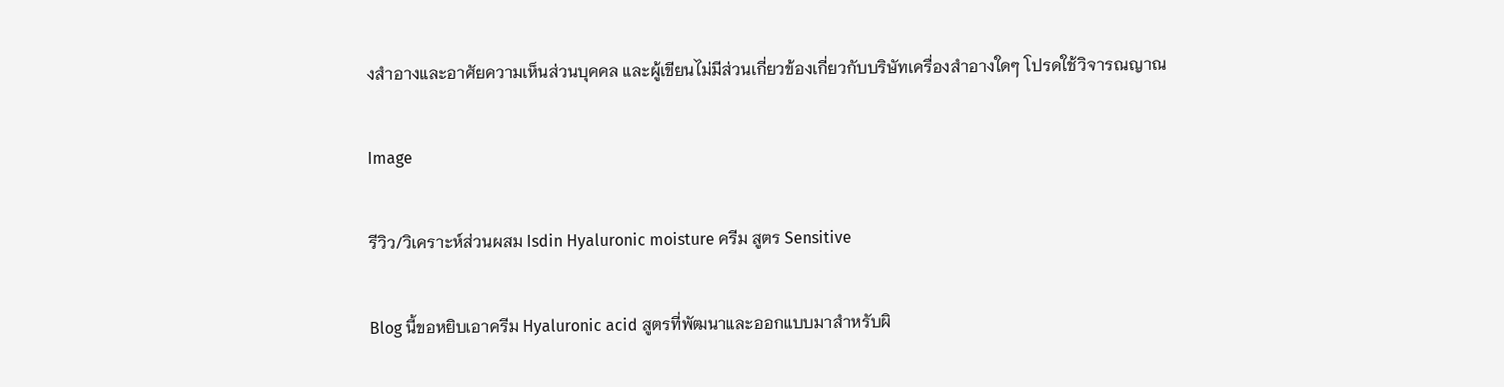งสำอางและอาศัยความเห็นส่วนบุคคล และผู้เขียนไม่มีส่วนเกี่ยวข้องเกี่ยวกับบริษัทเครื่องสำอางใดๆ โปรดใช้วิจารณญาณ

Image

รีวิว/วิเคราะห์ส่วนผสม Isdin Hyaluronic moisture ครีม สูตร Sensitive

Blog นี้ขอหยิบเอาครีม Hyaluronic acid สูตรที่พัฒนาและออกแบบมาสำหรับผิ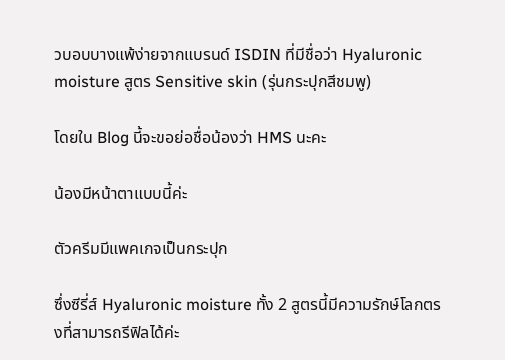วบอบบางแพ้ง่ายจากแบรนด์ ISDIN ที่มีชื่อว่า Hyaluronic moisture สูตร Sensitive skin (รุ่นกระปุกสีชมพู)

โดยใน Blog นี้จะขอย่อชื่อน้องว่า HMS นะคะ

น้องมีหน้าตาแบบนี้ค่ะ

ตัวครีมมีแพคเกจเป็นกระปุก

ซึ่งซีรี่ส์ Hyaluronic moisture ทั้ง 2 สูตรนี้มีความรักษ์โลกตรงที่สามารถรีฟิลได้ค่ะ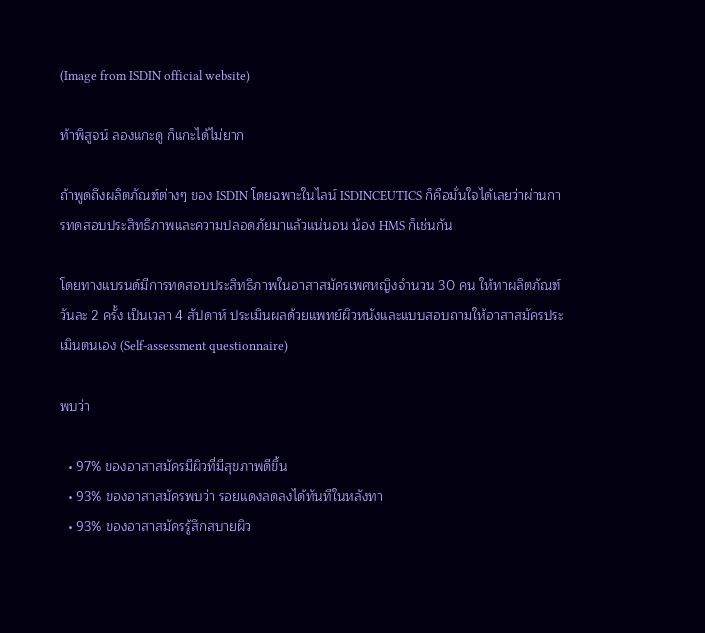(Image from ISDIN official website)

ท้าพิสูจน์ ลองแกะดู ก็แกะได้ไม่ยาก

ถ้าพูดถึงผลิตภัณฑ์ต่างๆ ของ ISDIN โดยฉพาะในไลน์ ISDINCEUTICS ก็คือมั่นใจได้เลยว่าผ่านการทดสอบประสิทธิภาพและความปลอดภัยมาแล้วแน่นอน น้อง HMS ก็เช่นกัน

โดยทางแบรนด์มีการทดสอบประสิทธิภาพในอาสาสมัครเพศหญิงจำนวน 30 คน ให้ทาผลิตภัณฑ์วันละ 2 ครั้ง เป็นเวลา 4 สัปดาห์ ประเมินผลด้วยแพทย์ผิวหนังและแบบสอบถามให้อาสาสมัครประเมินตนเอง (Self-assessment questionnaire)

พบว่า

  • 97% ของอาสาสมัครมีผิวที่มีสุขภาพดีขึ้น
  • 93% ของอาสาสมัครพบว่า รอยแดงลดลงได้ทันทีในหลังทา
  • 93% ของอาสาสมัครรู้สึกสบายผิว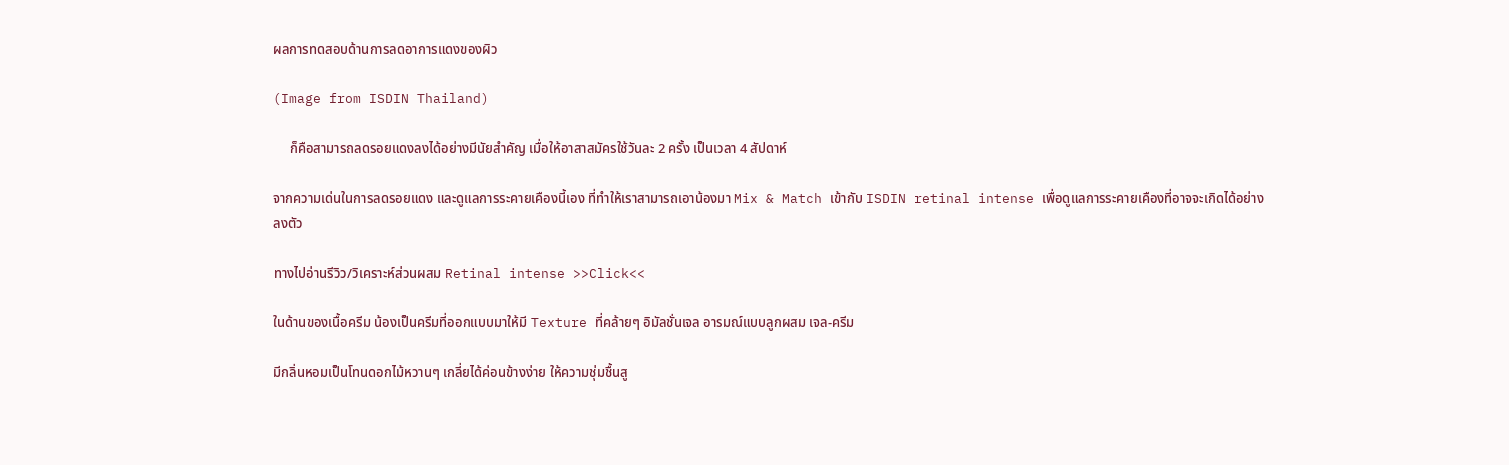ผลการทดสอบด้านการลดอาการแดงของผิว

(Image from ISDIN Thailand)

     ก็คือสามารถลดรอยแดงลงได้อย่างมีนัยสำคัญ เมื่อให้อาสาสมัครใช้วันละ 2 ครั้ง เป็นเวลา 4 สัปดาห์

จากความเด่นในการลดรอยแดง และดูแลการระคายเคืองนี้เอง ที่ทำให้เราสามารถเอาน้องมา Mix & Match เข้ากับ ISDIN retinal intense เพื่อดูแลการระคายเคืองที่อาจจะเกิดได้อย่างลงตัว

ทางไปอ่านรีวิว/วิเคราะห์ส่วนผสม Retinal intense >>Click<<

ในด้านของเนื้อครีม น้องเป็นครีมที่ออกแบบมาให้มี Texture ที่คล้ายๆ อิมัลชั่นเจล อารมณ์แบบลูกผสม เจล-ครีม

มีกลิ่นหอมเป็นโทนดอกไม้หวานๆ เกลี่ยได้ค่อนข้างง่าย ให้ความชุ่มชื้นสู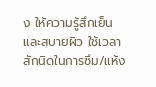ง ให้ความรู้สึกเย็น และสบายผิว ใช้เวลาสักนิดในการซึม/แห้ง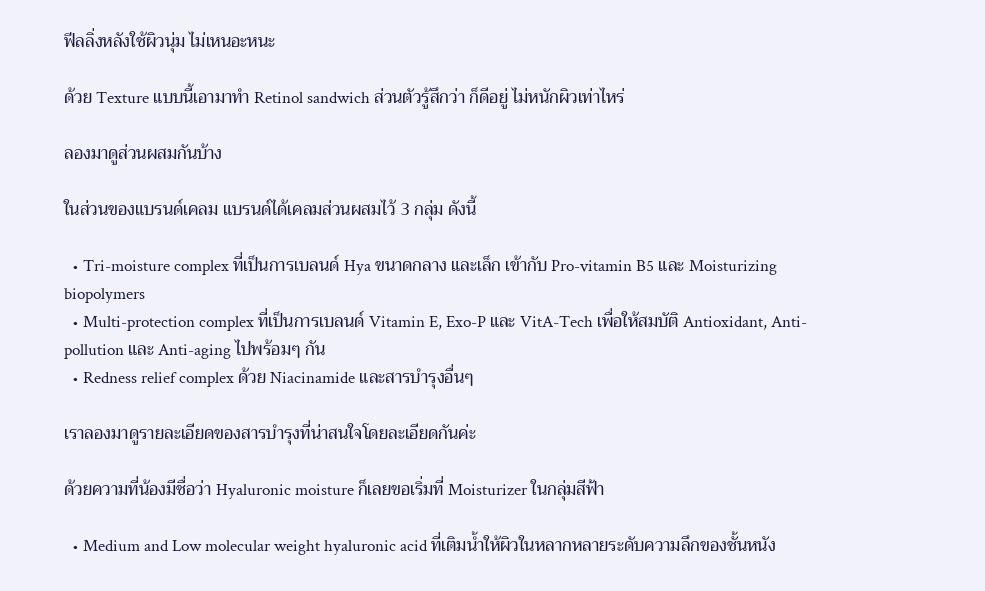ฟีลลิ่งหลังใช้ผิวนุ่ม ไม่เหนอะหนะ

ด้วย Texture แบบนี้เอามาทำ Retinol sandwich ส่วนตัวรู้สึกว่า ก็ดีอยู่ ไม่หนักผิวเท่าไหร่

ลองมาดูส่วนผสมกันบ้าง

ในส่วนของแบรนด์เคลม แบรนด์ได้เคลมส่วนผสมไว้ 3 กลุ่ม ดังนี้

  • Tri-moisture complex ที่เป็นการเบลนด์ Hya ขนาดกลาง และเล็ก เข้ากับ Pro-vitamin B5 และ Moisturizing biopolymers
  • Multi-protection complex ที่เป็นการเบลนด์ Vitamin E, Exo-P และ VitA-Tech เพื่อให้สมบัติ Antioxidant, Anti-pollution และ Anti-aging ไปพร้อมๆ กัน
  • Redness relief complex ด้วย Niacinamide และสารบำรุงอื่นๆ

เราลองมาดูรายละเอียดของสารบำรุงที่น่าสนใจโดยละเอียดกันค่ะ

ด้วยความที่น้องมีชื่อว่า Hyaluronic moisture ก็เลยขอเริ่มที่ Moisturizer ในกลุ่มสีฟ้า

  • Medium and Low molecular weight hyaluronic acid ที่เติมน้ำให้ผิวในหลากหลายระดับความลึกของชั้นหนัง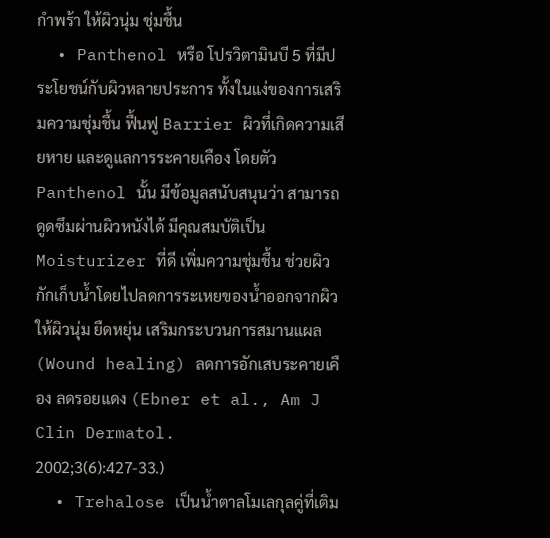กำพร้า ให้ผิวนุ่ม ชุ่มชื้น
  • Panthenol หรือ โปรวิตามินบี 5 ที่มีประโยชน์กับผิวหลายประการ ทั้งในแง่ของการเสริมความชุ่มชื้น ฟื้นฟู Barrier ผิวที่เกิดความเสียหาย และดูแลการระคายเคือง โดยตัว Panthenol นั้น มีข้อมูลสนับสนุนว่า สามารถดูดซึมผ่านผิวหนังได้ มีคุณสมบัติเป็น Moisturizer ที่ดี เพิ่มความชุ่มชื้น ช่วยผิวกักเก็บน้ำโดยไปลดการระเหยของน้ำออกจากผิว ให้ผิวนุ่ม ยืดหยุ่น เสริมกระบวนการสมานแผล (Wound healing) ลดการอักเสบระคายเคือง ลดรอยแดง (Ebner et al., Am J Clin Dermatol. 2002;3(6):427-33.)
  • Trehalose เป็นน้ำตาลโมเลกุลคู่ที่เติม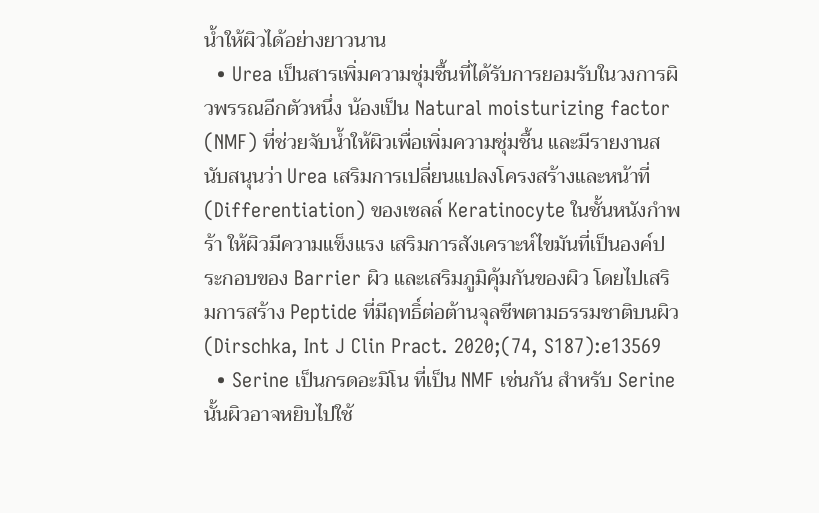น้ำให้ผิวได้อย่างยาวนาน
  • Urea เป็นสารเพิ่มความชุ่มชื้นที่ได้รับการยอมรับในวงการผิวพรรณอีกตัวหนึ่ง น้องเป็น Natural moisturizing factor (NMF) ที่ช่วยจับน้ำให้ผิวเพื่อเพิ่มความชุ่มชื้น และมีรายงานสนับสนุนว่า Urea เสริมการเปลี่ยนแปลงโครงสร้างและหน้าที่ (Differentiation) ของเซลล์ Keratinocyte ในชั้นหนังกำพร้า ให้ผิวมีความแข็งแรง เสริมการสังเคราะห์ไขมันที่เป็นองค์ประกอบของ Barrier ผิว และเสริมภูมิคุ้มกันของผิว โดยไปเสริมการสร้าง Peptide ที่มีฤทธิ์ต่อต้านจุลชีพตามธรรมชาติบนผิว (Dirschka, Int J Clin Pract. 2020;(74, S187):e13569
  • Serine เป็นกรดอะมิโน ที่เป็น NMF เช่นกัน สำหรับ Serine นั้นผิวอาจหยิบไปใช้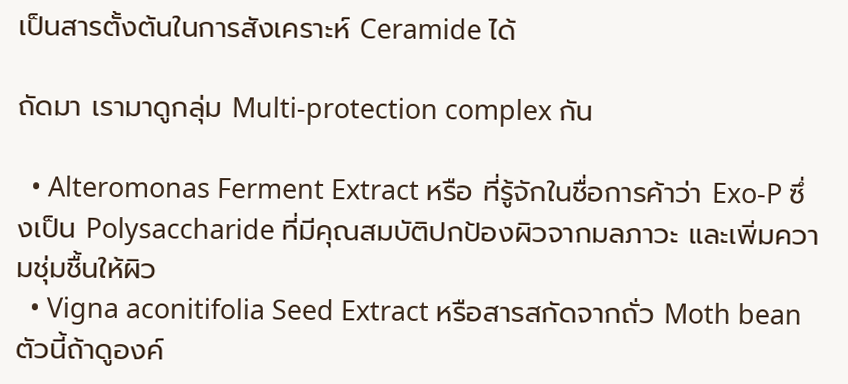เป็นสารตั้งต้นในการสังเคราะห์ Ceramide ได้

ถัดมา เรามาดูกลุ่ม Multi-protection complex กัน

  • Alteromonas Ferment Extract หรือ ที่รู้จักในชื่อการค้าว่า Exo-P ซึ่งเป็น Polysaccharide ที่มีคุณสมบัติปกป้องผิวจากมลภาวะ และเพิ่มความชุ่มชื้นให้ผิว
  • Vigna aconitifolia Seed Extract หรือสารสกัดจากถั่ว Moth bean ตัวนี้ถ้าดูองค์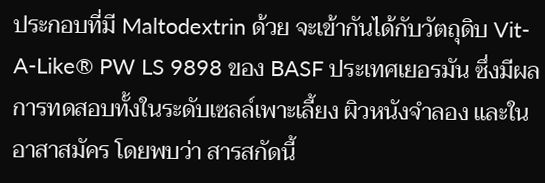ประกอบที่มี Maltodextrin ด้วย จะเข้ากันได้กับวัตถุดิบ Vit-A-Like® PW LS 9898 ของ BASF ประเทศเยอรมัน ซึ่งมีผลการทดสอบทั้งในระดับเซลล์เพาะเลี้ยง ผิวหนังจำลอง และในอาสาสมัคร โดยพบว่า สารสกัดนี้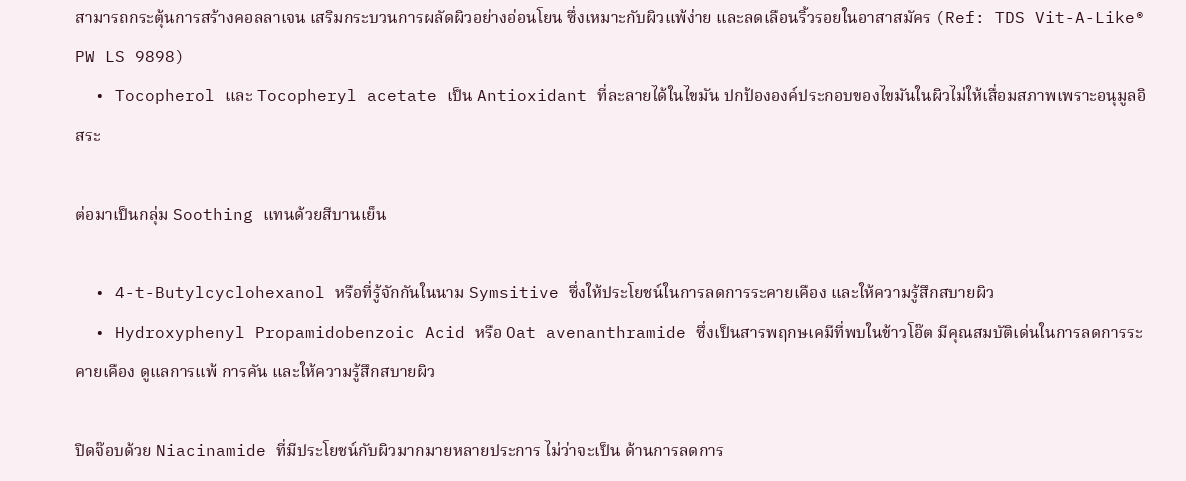สามารถกระตุ้นการสร้างคอลลาเจน เสริมกระบวนการผลัดผิวอย่างอ่อนโยน ซึ่งเหมาะกับผิวแพ้ง่าย และลดเลือนริ้วรอยในอาสาสมัคร (Ref: TDS Vit-A-Like® PW LS 9898)
  • Tocopherol และ Tocopheryl acetate เป็น Antioxidant ที่ละลายได้ในไขมัน ปกป้ององค์ประกอบของไขมันในผิวไม่ให้เสื่อมสภาพเพราะอนุมูลอิสระ

ต่อมาเป็นกลุ่ม Soothing แทนด้วยสีบานเย็น

  • 4-t-Butylcyclohexanol หรือที่รู้จักกันในนาม Symsitive ซึ่งให้ประโยชน์ในการลดการระคายเคือง และให้ความรู้สึกสบายผิว
  • Hydroxyphenyl Propamidobenzoic Acid หรือ Oat avenanthramide ซึ่งเป็นสารพฤกษเคมีที่พบในข้าวโอ๊ต มีคุณสมบัติเด่นในการลดการระคายเคือง ดูแลการแพ้ การคัน และให้ความรู้สึกสบายผิว

ปิดจ๊อบด้วย Niacinamide ที่มีประโยชน์กับผิวมากมายหลายประการ ไม่ว่าจะเป็น ด้านการลดการ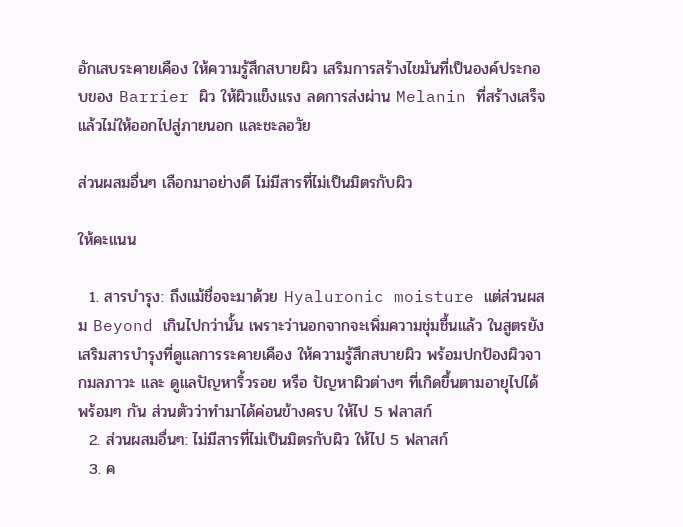อักเสบระคายเคือง ให้ความรู้สึกสบายผิว เสริมการสร้างไขมันที่เป็นองค์ประกอบของ Barrier ผิว ให้ผิวแข็งแรง ลดการส่งผ่าน Melanin ที่สร้างเสร็จแล้วไม่ให้ออกไปสู่ภายนอก และชะลอวัย

ส่วนผสมอื่นๆ เลือกมาอย่างดี ไม่มีสารที่ไม่เป็นมิตรกับผิว

ให้คะแนน

  1. สารบำรุง: ถึงแม้ชื่อจะมาด้วย Hyaluronic moisture แต่ส่วนผสม Beyond เกินไปกว่านั้น เพราะว่านอกจากจะเพิ่มความชุ่มชื้นแล้ว ในสูตรยังเสริมสารบำรุงที่ดูแลการระคายเคือง ให้ความรู้สึกสบายผิว พร้อมปกป้องผิวจากมลภาวะ และ ดูแลปัญหาริ้วรอย หรือ ปัญหาผิวต่างๆ ที่เกิดขึ้นตามอายุไปได้พร้อมๆ กัน ส่วนตัวว่าทำมาได้ค่อนข้างครบ ให้ไป 5 ฟลาสก์
  2. ส่วนผสมอื่นๆ: ไม่มีสารที่ไม่เป็นมิตรกับผิว ให้ไป 5 ฟลาสก์
  3. ค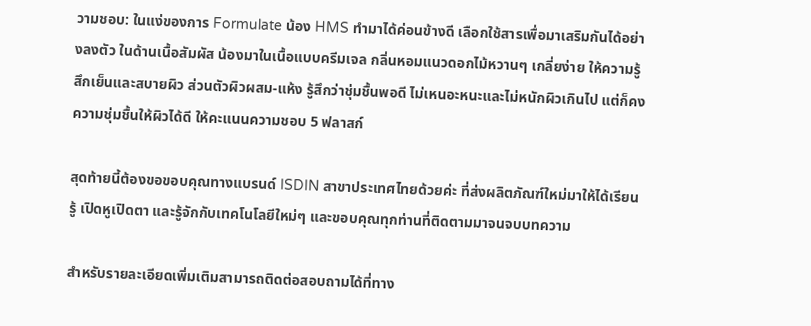วามชอบ: ในแง่ของการ Formulate น้อง HMS ทำมาได้ค่อนข้างดี เลือกใช้สารเพื่อมาเสริมกันได้อย่างลงตัว ในด้านเนื้อสัมผัส น้องมาในเนื้อแบบครีมเจล กลิ่นหอมแนวดอกไม้หวานๆ เกลี่ยง่าย ให้ความรู้สึกเย็นและสบายผิว ส่วนตัวผิวผสม-แห้ง รู้สึกว่าชุ่มชื้นพอดี ไม่เหนอะหนะและไม่หนักผิวเกินไป แต่ก็คงความชุ่มชื้นให้ผิวได้ดี ให้คะแนนความชอบ 5 ฟลาสก์

สุดท้ายนี้ต้องขอขอบคุณทางแบรนด์ ISDIN สาขาประเทศไทยด้วยค่ะ ที่ส่งผลิตภัณฑ์ใหม่มาให้ได้เรียนรู้ เปิดหูเปิดตา และรู้จักกับเทคโนโลยีใหม่ๆ และขอบคุณทุกท่านที่ติดตามมาจนจบบทความ

สําหรับรายละเอียดเพิ่มเติมสามารถติดต่อสอบถามได้ที่ทาง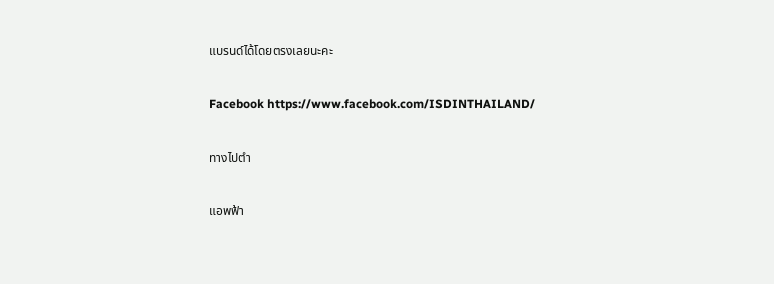แบรนด์ได้โดยตรงเลยนะคะ

Facebook https://www.facebook.com/ISDINTHAILAND/

ทางไปตำ

แอพฟ้า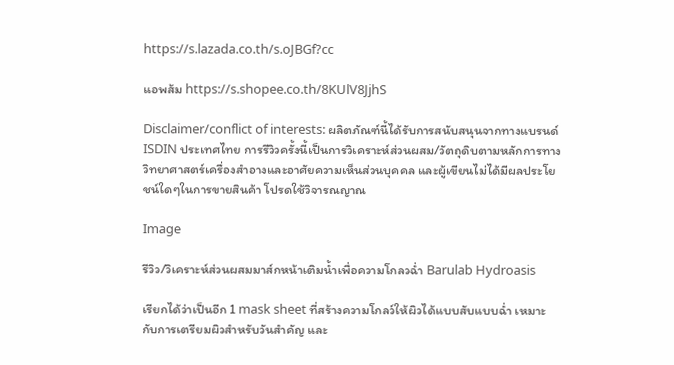https://s.lazada.co.th/s.oJBGf?cc

แอพส้ม https://s.shopee.co.th/8KUlV8JjhS

Disclaimer/conflict of interests: ผลิตภัณฑ์นี้ได้รับการสนับสนุนจากทางแบรนด์ ISDIN ประเทศไทย การรีวิวครั้งนี้เป็นการวิเคราะห์ส่วนผสม/วัตถุดิบตามหลักการทางวิทยาศาสตร์เครื่องสำอางและอาศัยความเห็นส่วนบุคคล และผู้เขียนไม่ได้มีผลประโยชน์ใดๆในการขายสินค้า โปรดใช้วิจารณญาณ

Image

รีวิว/วิเคราะห์ส่วนผสมมาส์กหน้าเติมน้ำเพื่อความโกลวฉ่ำ Barulab Hydroasis

เรียกได้ว่าเป็นอีก 1 mask sheet ที่สร้างความโกลว์ให้ผิวได้แบบสับแบบฉ่ำ เหมาะกับการเตรียมผิวสำหรับวันสำคัญ และ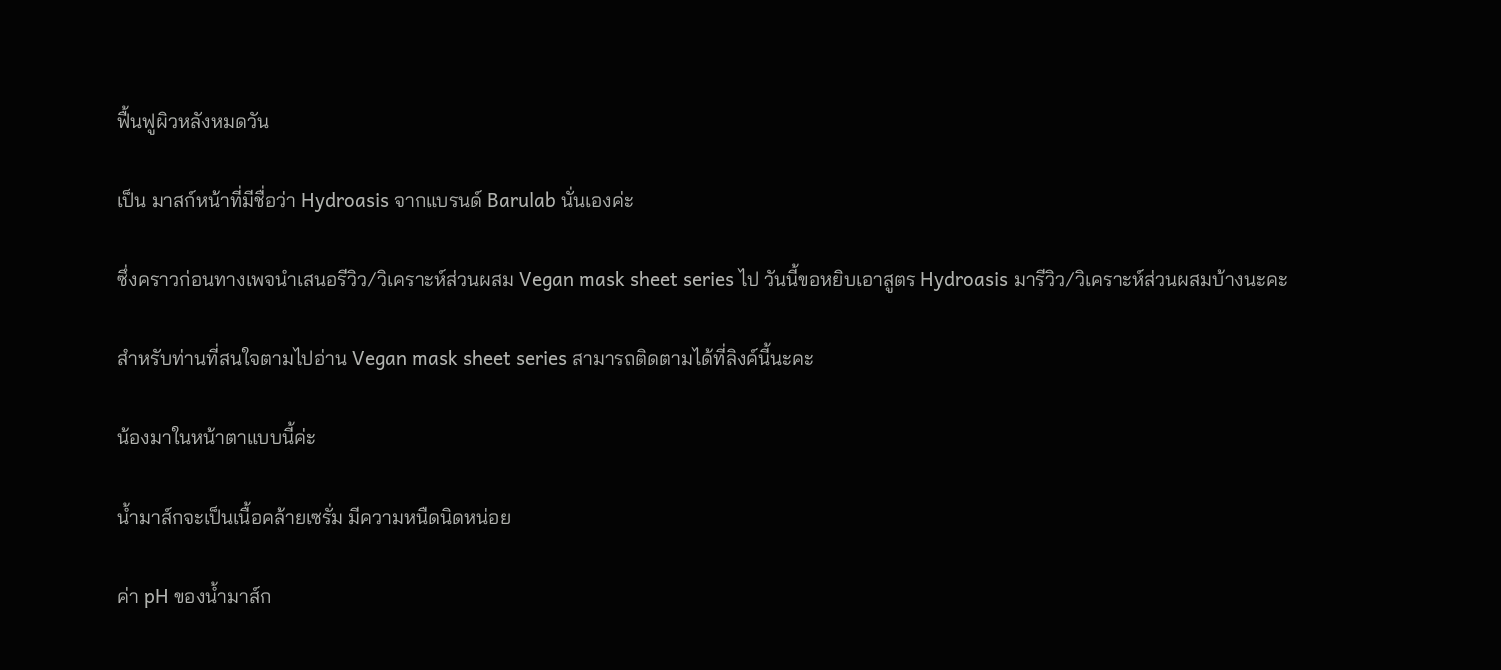ฟื้นฟูผิวหลังหมดวัน

เป็น มาสก์หน้าที่มีชื่อว่า Hydroasis จากแบรนด์ Barulab นั่นเองค่ะ

ซึ่งคราวก่อนทางเพจนำเสนอรีวิว/วิเคราะห์ส่วนผสม Vegan mask sheet series ไป วันนี้ขอหยิบเอาสูตร Hydroasis มารีวิว/วิเคราะห์ส่วนผสมบ้างนะคะ

สำหรับท่านที่สนใจตามไปอ่าน Vegan mask sheet series สามารถติดตามได้ที่ลิงค์นี้นะคะ

น้องมาในหน้าตาแบบนี้ค่ะ

น้ำมาส์กจะเป็นเนื้อคล้ายเซรั่ม มีความหนืดนิดหน่อย

ค่า pH ของน้ำมาส์ก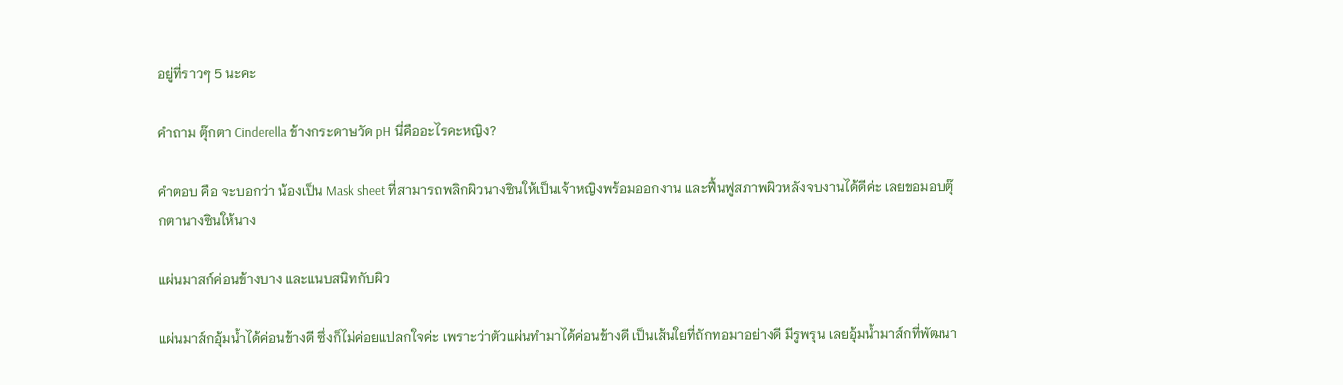อยู่ที่ราวๆ 5 นะคะ

คำถาม ตุ๊กตา Cinderella ข้างกระดาษวัด pH นี่คืออะไรคะหญิง?

คำตอบ คือ จะบอกว่า น้องเป็น Mask sheet ที่สามารถพลิกผิวนางซินให้เป็นเจ้าหญิงพร้อมออกงาน และฟื้นฟูสภาพผิวหลังจบงานได้ดีค่ะ เลยขอมอบตุ๊กตานางซินให้นาง

แผ่นมาสก์ค่อนข้างบาง และแนบสนิทกับผิว

แผ่นมาส์กอุ้มน้ำได้ค่อนข้างดี ซึ่งก็ไม่ค่อยแปลกใจค่ะ เพราะว่าตัวแผ่นทำมาได้ค่อนข้างดี เป็นเส้นใยที่ถักทอมาอย่างดี มีรูพรุน เลยอุ้มน้ำมาส์กที่พัฒนา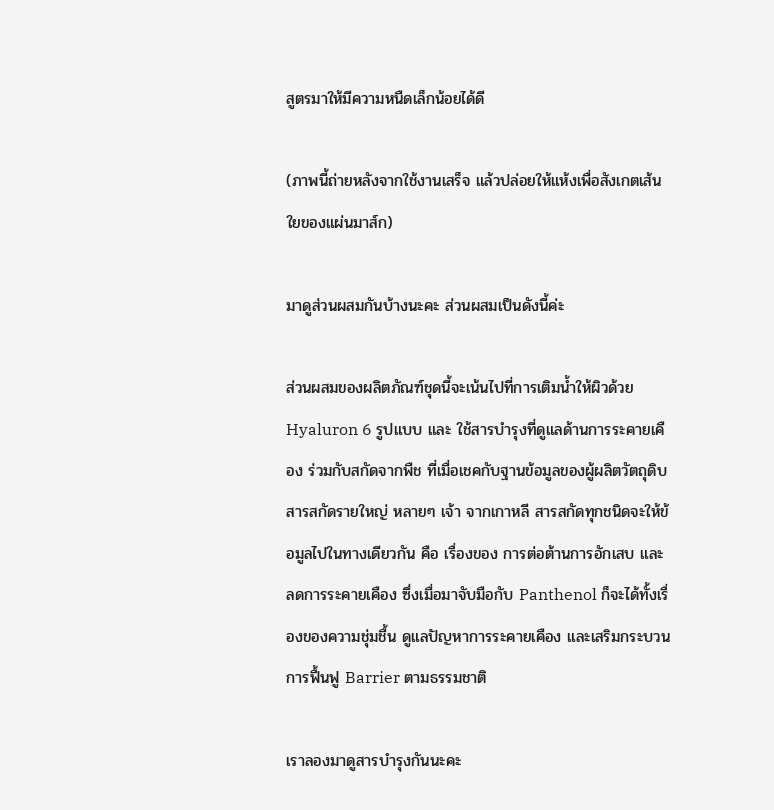สูตรมาให้มีความหนืดเล็กน้อยได้ดี

(ภาพนี้ถ่ายหลังจากใช้งานเสร็จ แล้วปล่อยให้แห้งเพื่อสังเกตเส้นใยของแผ่นมาส์ก)

มาดูส่วนผสมกันบ้างนะคะ ส่วนผสมเป็นดังนี้ค่ะ

ส่วนผสมของผลิตภัณฑ์ชุดนี้จะเน้นไปที่การเติมน้ำให้ผิวด้วย Hyaluron 6 รูปแบบ และ ใช้สารบำรุงที่ดูแลด้านการระคายเคือง ร่วมกับสกัดจากพืช ที่เมื่อเชคกับฐานข้อมูลของผู้ผลิตวัตถุดิบสารสกัดรายใหญ่ หลายๆ เจ้า จากเกาหลี สารสกัดทุกชนิดจะให้ข้อมูลไปในทางเดียวกัน คือ เรื่องของ การต่อต้านการอักเสบ และลดการระคายเคือง ซึ่งเมื่อมาจับมือกับ Panthenol ก็จะได้ทั้งเรื่องของความชุ่มชื้น ดูแลปัญหาการระคายเคือง และเสริมกระบวนการฟื้นฟู Barrier ตามธรรมชาติ

เราลองมาดูสารบำรุงกันนะคะ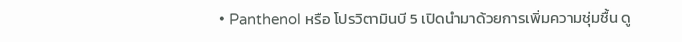• Panthenol หรือ โปรวิตามินบี 5 เปิดนำมาด้วยการเพิ่มความชุ่มชื้น ดู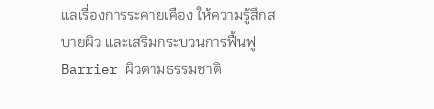แลเรื่องการระคายเคือง ให้ความรู้สึกสบายผิว และเสริมกระบวนการฟื้นฟู Barrier ผิวตามธรรมชาติ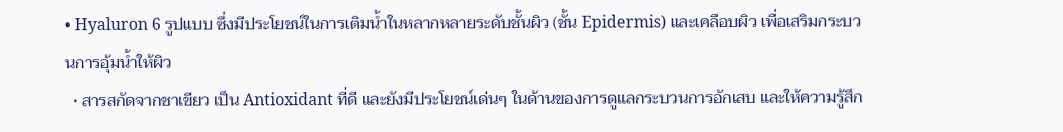• Hyaluron 6 รูปแบบ ซึ่งมีประโยชน์ในการเติมน้ำในหลากหลายระดับชั้นผิว (ชั้น Epidermis) และเคลือบผิว เพื่อเสริมกระบวนการอุ้มน้ำให้ผิว
  • สารสกัดจากชาเขียว เป็น Antioxidant ที่ดี และยังมีประโยชน์เด่นๆ ในด้านของการดูแลกระบวนการอักเสบ และให้ความรู้สึก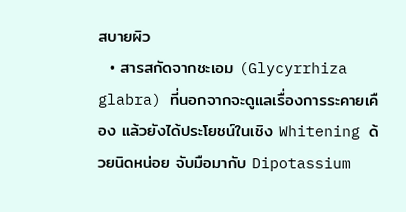สบายผิว
  • สารสกัดจากชะเอม (Glycyrrhiza glabra) ที่นอกจากจะดูแลเรื่องการระคายเคือง แล้วยังได้ประโยชน์ในเชิง Whitening ด้วยนิดหน่อย จับมือมากับ Dipotassium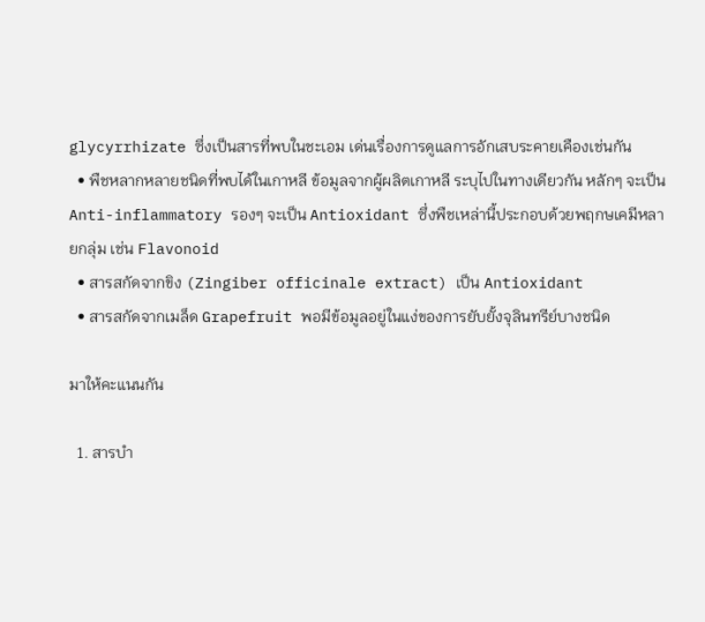glycyrrhizate ซึ่งเป็นสารที่พบในชะเอม เด่นเรื่องการดูแลการอักเสบระคายเคืองเช่นกัน
  • พืชหลากหลายชนิดที่พบได้ในเกาหลี ข้อมูลจากผู้ผลิตเกาหลี ระบุไปในทางเดียวกัน หลักๆ จะเป็น Anti-inflammatory รองๆ จะเป็น Antioxidant ซึ่งพืชเหล่านี้ประกอบด้วยพฤกษเคมีหลายกลุ่ม เช่น Flavonoid
  • สารสกัดจากขิง (Zingiber officinale extract) เป็น Antioxidant
  • สารสกัดจากเมล็ด Grapefruit พอมีข้อมูลอยู่ในแง่ของการยับยั้งจุลินทรีย์บางชนิด

มาให้คะแนนกัน

  1. สารบำ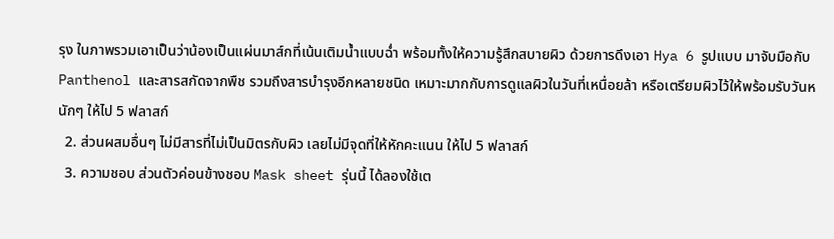รุง ในภาพรวมเอาเป็นว่าน้องเป็นแผ่นมาส์กที่เน้นเติมน้ำแบบฉ่ำ พร้อมทั้งให้ความรู้สึกสบายผิว ด้วยการดึงเอา Hya 6 รูปแบบ มาจับมือกับ Panthenol และสารสกัดจากพืช รวมถึงสารบำรุงอีกหลายชนิด เหมาะมากกับการดูแลผิวในวันที่เหนื่อยล้า หรือเตรียมผิวไว้ให้พร้อมรับวันหนักๆ ให้ไป 5 ฟลาสก์
  2. ส่วนผสมอื่นๆ ไม่มีสารที่ไม่เป็นมิตรกับผิว เลยไม่มีจุดที่ให้หักคะแนน ให้ไป 5 ฟลาสก์
  3. ความชอบ ส่วนตัวค่อนข้างชอบ Mask sheet รุ่นนี้ ได้ลองใช้เต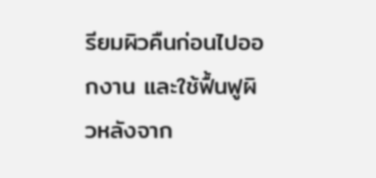รียมผิวคืนก่อนไปออกงาน และใช้ฟื้นฟูผิวหลังจาก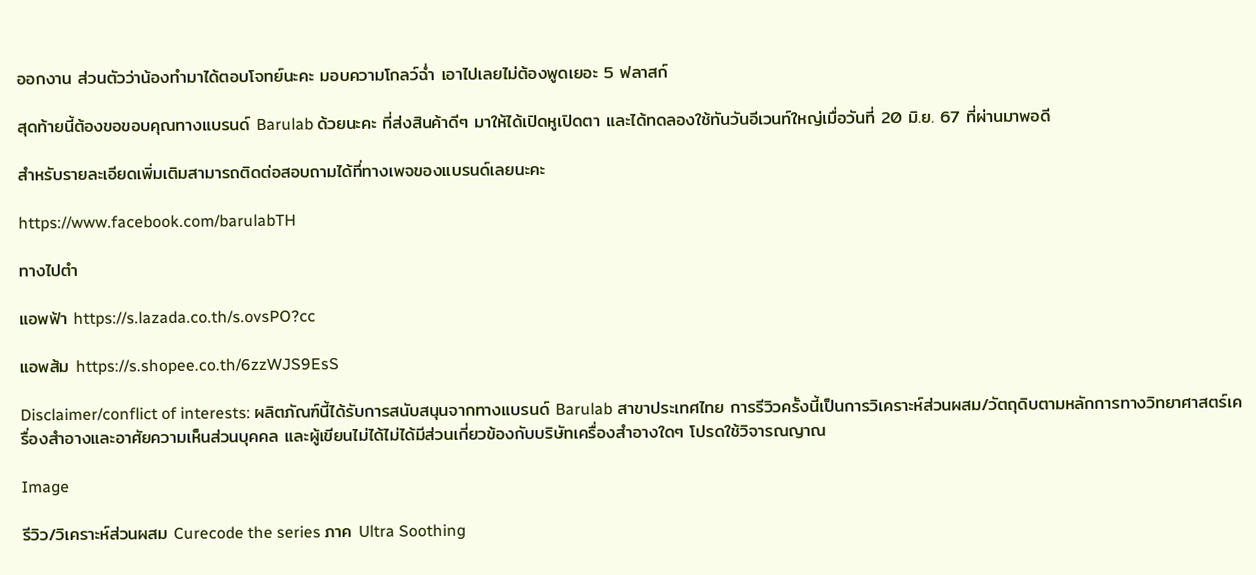ออกงาน ส่วนตัวว่าน้องทำมาได้ตอบโจทย์นะคะ มอบความโกลว์ฉ่ำ เอาไปเลยไม่ต้องพูดเยอะ 5 ฟลาสก์

สุดท้ายนี้ต้องขอขอบคุณทางแบรนด์ Barulab ด้วยนะคะ ที่ส่งสินค้าดีๆ มาให้ได้เปิดหูเปิดตา และได้ทดลองใช้ทันวันอีเวนท์ใหญ่เมื่อวันที่ 20 มิ.ย. 67 ที่ผ่านมาพอดี

สำหรับรายละเอียดเพิ่มเติมสามารถติดต่อสอบถามได้ที่ทางเพจของแบรนด์เลยนะคะ

https://www.facebook.com/barulabTH

ทางไปตำ

แอพฟ้า https://s.lazada.co.th/s.ovsPO?cc

แอพส้ม https://s.shopee.co.th/6zzWJS9EsS

Disclaimer/conflict of interests: ผลิตภัณฑ์นี้ได้รับการสนับสนุนจากทางแบรนด์ Barulab สาขาประเทศไทย การรีวิวครั้งนี้เป็นการวิเคราะห์ส่วนผสม/วัตถุดิบตามหลักการทางวิทยาศาสตร์เครื่องสำอางและอาศัยความเห็นส่วนบุคคล และผู้เขียนไม่ได้ไม่ได้มีส่วนเกี่ยวข้องกับบริษัทเครื่องสำอางใดๆ โปรดใช้วิจารณญาณ

Image

รีวิว/วิเคราะห์ส่วนผสม Curecode the series ภาค Ultra Soothing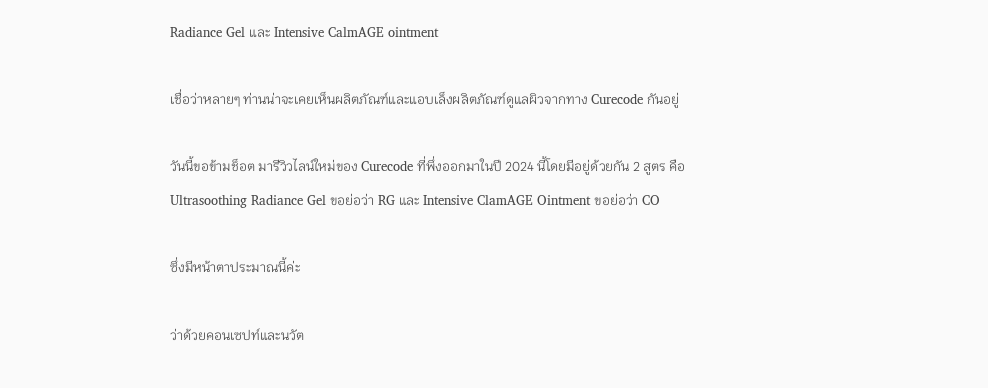Radiance Gel และ Intensive CalmAGE ointment

เชื่อว่าหลายๆ ท่านน่าจะเคยเห็นผลิตภัณฑ์และแอบเล็งผลิตภัณฑ์ดูแลผิวจากทาง Curecode กันอยู่

วันนี้ขอข้ามช็อต มารีวิวไลน์ใหม่ของ Curecode ที่พึ่งออกมาในปี 2024 นี้โดยมีอยู่ด้วยกัน 2 สูตร คือ Ultrasoothing Radiance Gel ขอย่อว่า RG และ Intensive ClamAGE Ointment ขอย่อว่า CO

ซึ่งมีหน้าตาประมาณนี้ค่ะ

ว่าด้วยคอนเซปท์และนวัต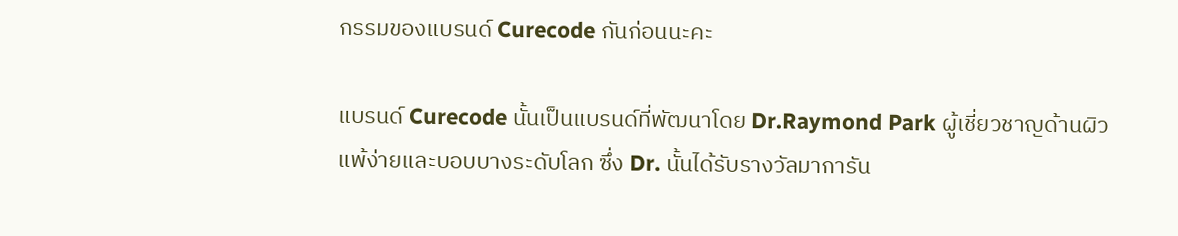กรรมของแบรนด์ Curecode กันก่อนนะคะ

แบรนด์ Curecode นั้นเป็นแบรนด์ที่พัฒนาโดย Dr.Raymond Park ผู้เชี่ยวชาญด้านผิวแพ้ง่ายและบอบบางระดับโลก ซึ่ง Dr. นั้นได้รับรางวัลมาการัน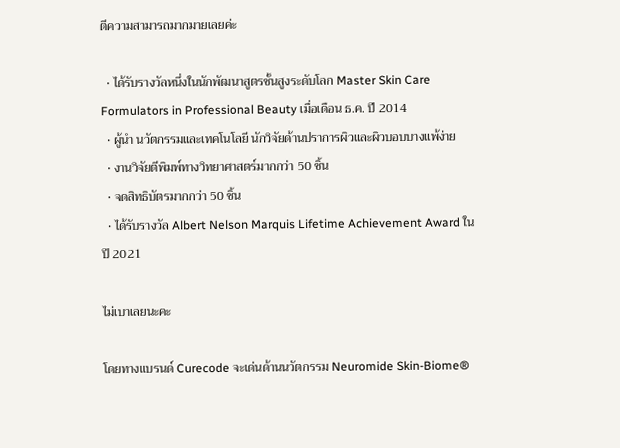ตีความสามารถมากมายเลยค่ะ

  • ได้รับรางวัลหนึ่งในนักพัฒนาสูตรชั้นสูงระดับโลก Master Skin Care Formulators in Professional Beauty เมื่อเดือน ธ.ค. ปี 2014
  • ผู้นํา นวัตกรรมและเทคโนโลยี นักวิจัยด้านปราการผิวและผิวบอบบางแพ้ง่าย
  • งานวิจัยตีพิมพ์ทางวิทยาศาสตร์มากกว่า 50 ชิ้น
  • จดสิทธิบัตรมากกว่า 50 ชิ้น
  • ได้รับรางวัล Albert Nelson Marquis Lifetime Achievement Award ในปี 2021

ไม่เบาเลยนะคะ

โดยทางแบรนด์ Curecode จะเด่นด้านนวัตกรรม Neuromide Skin-Biome®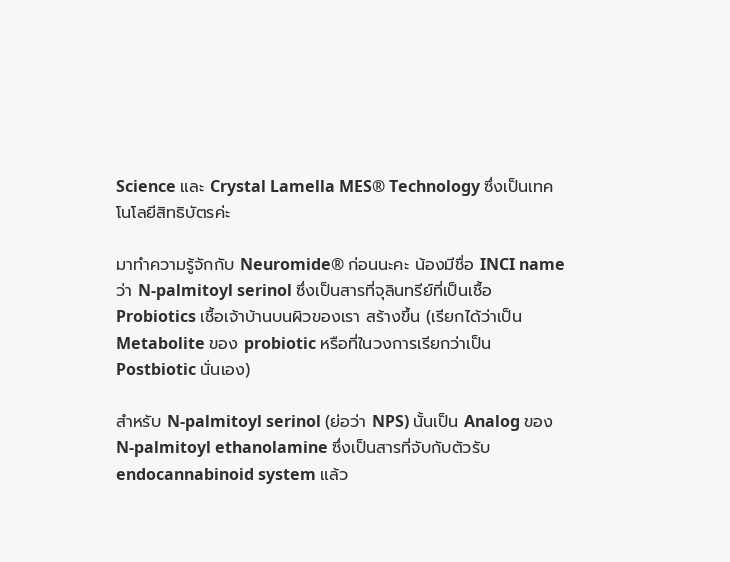Science และ Crystal Lamella MES® Technology ซึ่งเป็นเทคโนโลยีสิทธิบัตรค่ะ

มาทำความรู้จักกับ Neuromide® ก่อนนะคะ น้องมีชื่อ INCI name ว่า N-palmitoyl serinol ซึ่งเป็นสารที่จุลินทรีย์ที่เป็นเชื้อ Probiotics เชื้อเจ้าบ้านบนผิวของเรา สร้างขึ้น (เรียกได้ว่าเป็น Metabolite ของ probiotic หรือที่ในวงการเรียกว่าเป็น Postbiotic นั่นเอง)

สำหรับ N-palmitoyl serinol (ย่อว่า NPS) นั้นเป็น Analog ของ N-palmitoyl ethanolamine ซึ่งเป็นสารที่จับกับตัวรับ endocannabinoid system แล้ว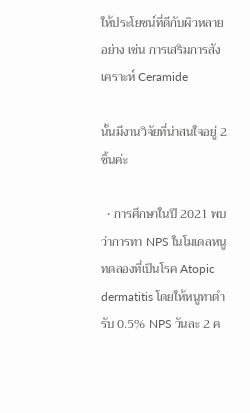ให้ประโยชน์ที่ดีกับผิวหลายอย่าง เช่น การเสริมการสังเคราะห์ Ceramide

นั้นมีงานวิจัยที่น่าสนใจอยู่ 2 ชิ้นค่ะ

  • การศึกษาในปี 2021 พบว่าการทา NPS ในโมเดลหนูทดลองที่เป็นโรค Atopic dermatitis โดยให้หนูทาตำรับ 0.5% NPS วันละ 2 ค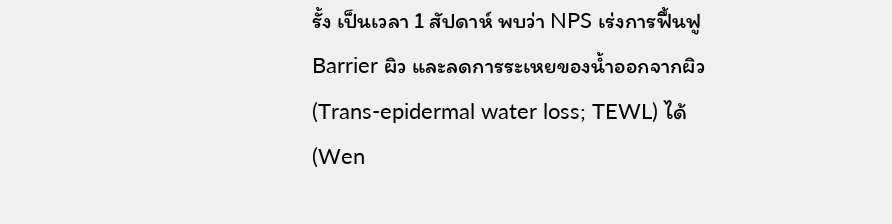รั้ง เป็นเวลา 1 สัปดาห์ พบว่า NPS เร่งการฟื้นฟู Barrier ผิว และลดการระเหยของน้ำออกจากผิว (Trans-epidermal water loss; TEWL) ได้ (Wen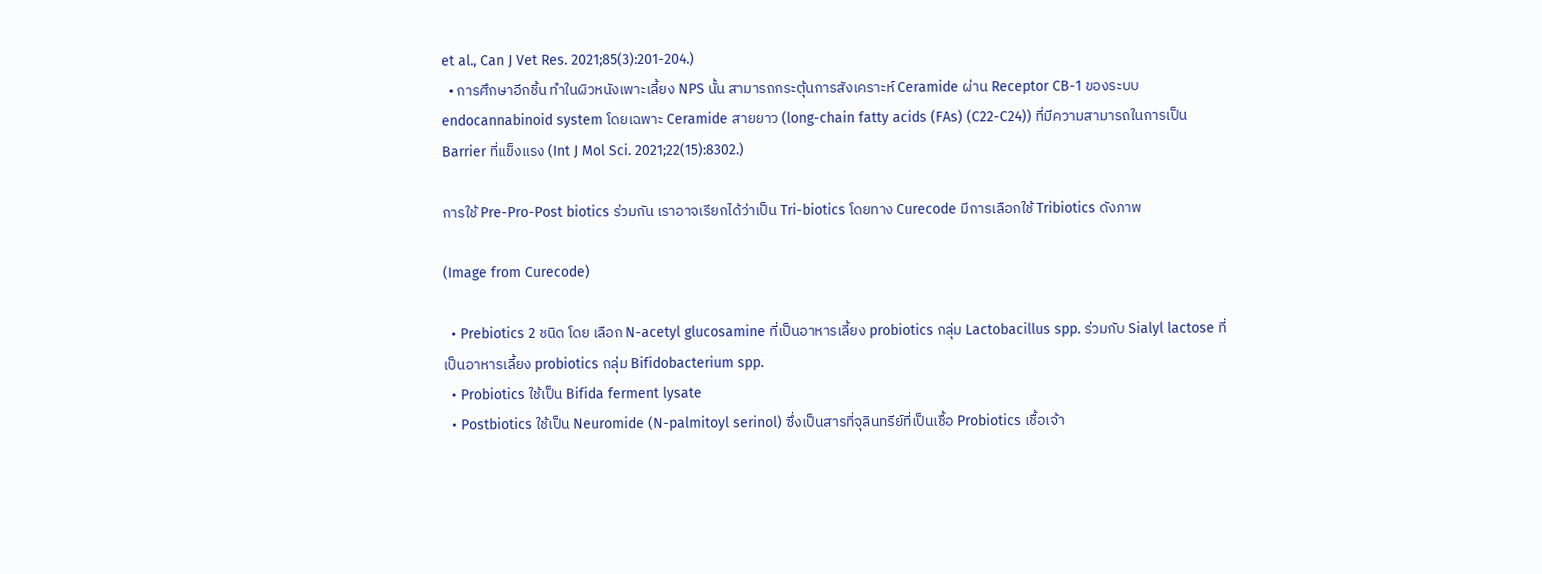et al., Can J Vet Res. 2021;85(3):201-204.)
  • การศึกษาอีกชิ้น ทำในผิวหนังเพาะเลี้ยง NPS นั้น สามารถกระตุ้นการสังเคราะห์ Ceramide ผ่าน Receptor CB-1 ของระบบ endocannabinoid system โดยเฉพาะ Ceramide สายยาว (long-chain fatty acids (FAs) (C22-C24)) ที่มีความสามารถในการเป็น Barrier ที่แข็งแรง (Int J Mol Sci. 2021;22(15):8302.)

การใช้ Pre-Pro-Post biotics ร่วมกัน เราอาจเรียกได้ว่าเป็น Tri-biotics โดยทาง Curecode มีการเลือกใช้ Tribiotics ดังภาพ

(Image from Curecode)

  • Prebiotics 2 ชนิด โดย เลือก N-acetyl glucosamine ที่เป็นอาหารเลี้ยง probiotics กลุ่ม Lactobacillus spp. ร่วมกับ Sialyl lactose ที่เป็นอาหารเลี้ยง probiotics กลุ่ม Bifidobacterium spp.
  • Probiotics ใช้เป็น Bifida ferment lysate
  • Postbiotics ใช้เป็น Neuromide (N-palmitoyl serinol) ซึ่งเป็นสารที่จุลินทรีย์ที่เป็นเชื้อ Probiotics เชื้อเจ้า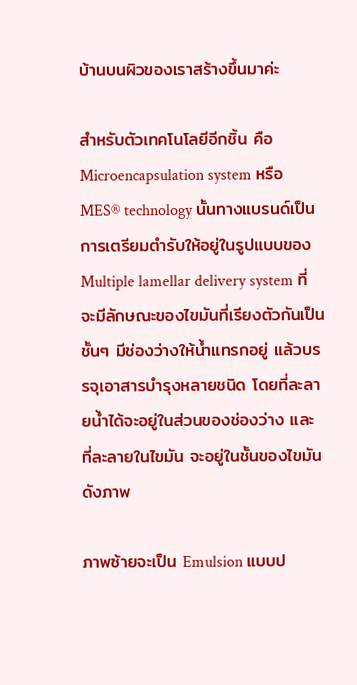บ้านบนผิวของเราสร้างขึ้นมาค่ะ

สำหรับตัวเทคโนโลยีอีกชิ้น คือ Microencapsulation system หรือ MES® technology นั้นทางแบรนด์เป็นการเตรียมตำรับให้อยู่ในรูปแบบของ Multiple lamellar delivery system ที่จะมีลักษณะของไขมันที่เรียงตัวกันเป็นชั้นๆ มีช่องว่างให้น้ำแทรกอยู่ แล้วบรรจุเอาสารบำรุงหลายชนิด โดยที่ละลายน้ำได้จะอยู่ในส่วนของช่องว่าง และ ที่ละลายในไขมัน จะอยู่ในชั้นของไขมัน ดังภาพ

ภาพซ้ายจะเป็น Emulsion แบบป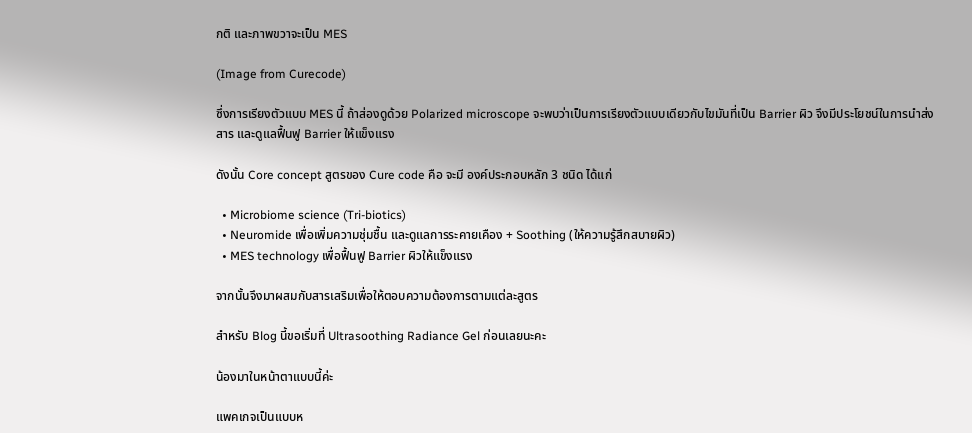กติ และภาพขวาจะเป็น MES

(Image from Curecode)

ซึ่งการเรียงตัวแบบ MES นี้ ถ้าส่องดูด้วย Polarized microscope จะพบว่าเป็นการเรียงตัวแบบเดียวกับไขมันที่เป็น Barrier ผิว จึงมีประโยชน์ในการนำส่งสาร และดูแลฟื้นฟู Barrier ให้แข็งแรง

ดังนั้น Core concept สูตรของ Cure code คือ จะมี องค์ประกอบหลัก 3 ชนิด ได้แก่

  • Microbiome science (Tri-biotics)
  • Neuromide เพื่อเพิ่มความชุ่มชื้น และดูแลการระคายเคือง + Soothing (ให้ความรู้สึกสบายผิว)
  • MES technology เพื่อฟื้นฟู Barrier ผิวให้แข็งแรง

จากนั้นจึงมาผสมกับสารเสริมเพื่อให้ตอบความต้องการตามแต่ละสูตร

สำหรับ Blog นี้ขอเริ่มที่ Ultrasoothing Radiance Gel ก่อนเลยนะคะ

น้องมาในหน้าตาแบบนี้ค่ะ

แพคเกจเป็นแบบห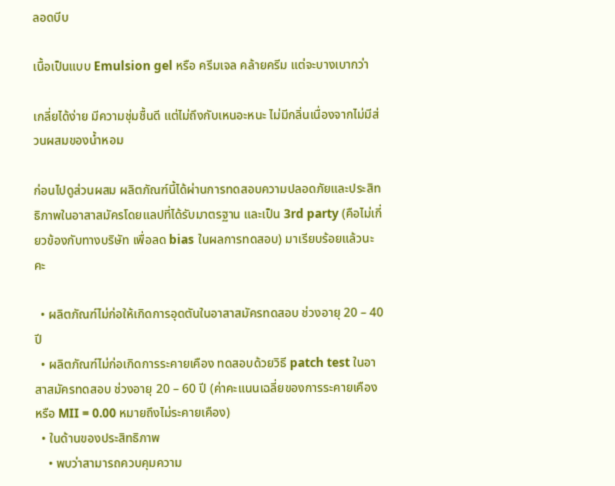ลอดบีบ

เนื้อเป็นแบบ Emulsion gel หรือ ครีมเจล คล้ายครีม แต่จะบางเบากว่า

เกลี่ยได้ง่าย มีความชุ่มชื้นดี แต่ไม่ถึงกับเหนอะหนะ ไม่มีกลิ่นเนื่องจากไม่มีส่วนผสมของน้ำหอม

ก่อนไปดูส่วนผสม ผลิตภัณฑ์นี้ได้ผ่านการทดสอบความปลอดภัยและประสิทธิภาพในอาสาสมัครโดยแลปที่ได้รับมาตรฐาน และเป็น 3rd party (คือไม่เกี่ยวข้องกับทางบริษัท เพื่อลด bias ในผลการทดสอบ) มาเรียบร้อยแล้วนะคะ

  • ผลิตภัณฑ์ไม่ก่อให้เกิดการอุดตันในอาสาสมัครทดสอบ ช่วงอายุ 20 – 40 ปี
  • ผลิตภัณฑ์ไม่ก่อเกิดการระคายเคือง ทดสอบด้วยวิธี patch test ในอาสาสมัครทดสอบ ช่วงอายุ 20 – 60 ปี (ค่าคะแนนเฉลี่ยของการระคายเคือง หรือ MII = 0.00 หมายถึงไม่ระคายเคือง)
  • ในด้านของประสิทธิภาพ
    • พบว่าสามารถควบคุมความ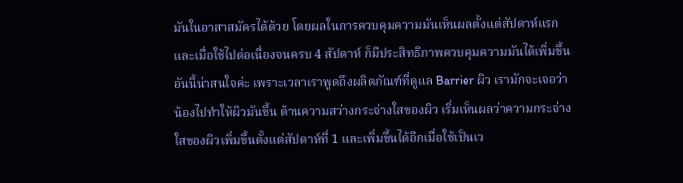มันในอาสาสมัครได้ด้วย โดยผลในการควบคุมความมันเห็นผลตั้งแต่สัปดาห์แรก และเมื่อใช้ไปต่อเนื่องจนครบ 4 สัปดาห์ ก็มีประสิทธิภาพควบคุมความมันได้เพิ่มขึ้น อันนี้น่าสนใจค่ะ เพราะเวลาเราพูดถึงผลิตภัณฑ์ที่ดูแล Barrier ผิว เรามักจะเจอว่าน้องไปทำให้ผิวมันขึ้น ด้านความสว่างกระจ่างใสของผิว เริ่มเห็นผลว่าความกระจ่างใสของผิวเพิ่มขึ้นตั้งแต่สัปดาห์ที่ 1 และเพิ่มขึ้นได้อีกเมื่อใช้เป็นเว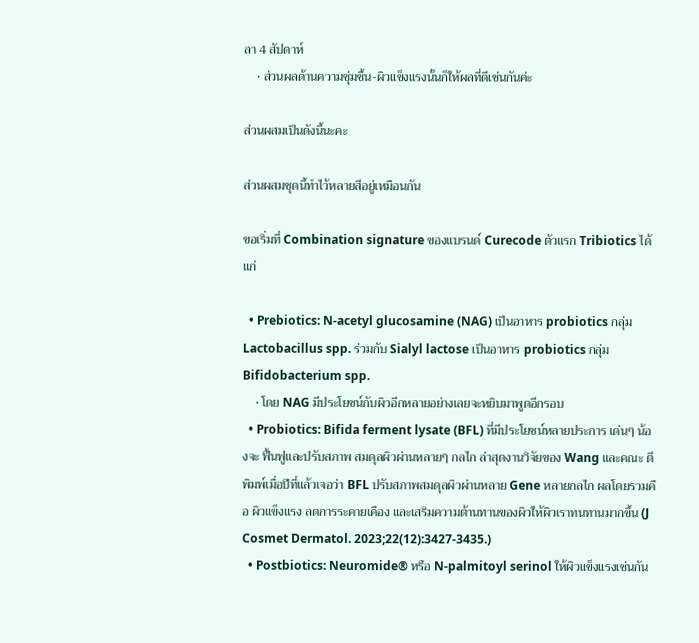ลา 4 สัปดาห์
    • ส่วนผลด้านความชุ่มชื้น-ผิวแข็งแรงนั้นก็ให้ผลที่ดีเช่นกันค่ะ

ส่วนผสมเป็นดังนี้นะคะ

ส่วนผสมชุดนี้ทำไว้หลายสีอยู่เหมือนกัน

ขอเริ่มที่ Combination signature ของแบรนด์ Curecode ตัวแรก Tribiotics ได้แก่

  • Prebiotics: N-acetyl glucosamine (NAG) เป็นอาหาร probiotics กลุ่ม Lactobacillus spp. ร่วมกับ Sialyl lactose เป็นอาหาร probiotics กลุ่ม Bifidobacterium spp.
    • โดย NAG มีประโยชน์กับผิวอีกหลายอย่างเลยจะหยิบมาพูดอีกรอบ
  • Probiotics: Bifida ferment lysate (BFL) ที่มีประโยชน์หลายประการ เด่นๆ น้องจะ ฟื้นฟูและปรับสภาพ สมดุลผิวผ่านหลายๆ กลไก ล่าสุดงานวิจัยของ Wang และคณะ ตีพิมพ์เมื่อปีที่แล้วเจอว่า BFL ปรับสภาพสมดุลผิวผ่านหลาย Gene หลายกลไก ผลโดยรวมคือ ผิวแข็งแรง ลดการระคายเคือง และเสริมความต้านทานของผิวให้ผิวเราทนทานมากขึ้น (J Cosmet Dermatol. 2023;22(12):3427-3435.)
  • Postbiotics: Neuromide® หรือ N-palmitoyl serinol ให้ผิวแข็งแรงเช่นกัน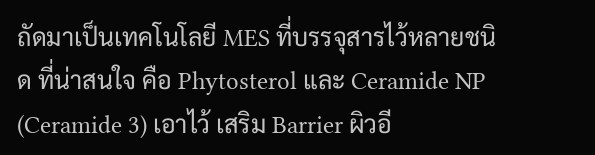ถัดมาเป็นเทคโนโลยี MES ที่บรรจุสารไว้หลายชนิด ที่น่าสนใจ คือ Phytosterol และ Ceramide NP (Ceramide 3) เอาไว้ เสริม Barrier ผิวอี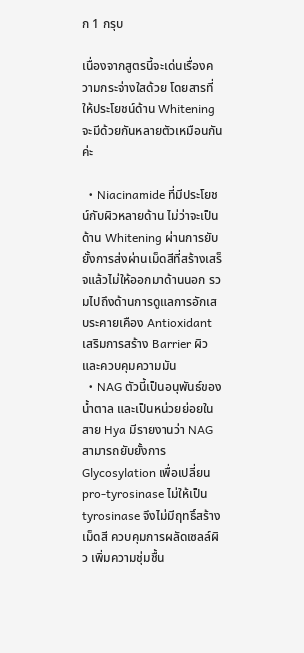ก 1 กรุบ

เนื่องจากสูตรนี้จะเด่นเรื่องความกระจ่างใสด้วย โดยสารที่ให้ประโยชน์ด้าน Whitening จะมีด้วยกันหลายตัวเหมือนกันค่ะ

  • Niacinamide ที่มีประโยชน์กับผิวหลายด้าน ไม่ว่าจะเป็นด้าน Whitening ผ่านการยับยั้งการส่งผ่านเม็ดสีที่สร้างเสร็จแล้วไม่ให้ออกมาด้านนอก รวมไปถึงด้านการดูแลการอักเสบระคายเคือง Antioxidant เสริมการสร้าง Barrier ผิว และควบคุมความมัน
  • NAG ตัวนี้เป็นอนุพันธ์ของน้ำตาล และเป็นหน่วยย่อยในสาย Hya มีรายงานว่า NAG สามารถยับยั้งการ Glycosylation เพื่อเปลี่ยน pro-tyrosinase ไม่ให้เป็น tyrosinase จึงไม่มีฤทธิ์สร้างเม็ดสี ควบคุมการผลัดเซลล์ผิว เพิ่มความชุ่มชื้น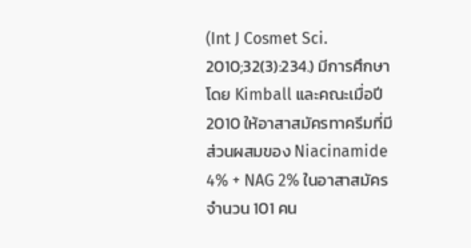(Int J Cosmet Sci. 2010;32(3):234.) มีการศึกษาโดย Kimball และคณะเมื่อปี 2010 ให้อาสาสมัครทาครีมที่มีส่วนผสมของ Niacinamide 4% + NAG 2% ในอาสาสมัครจำนวน 101 คน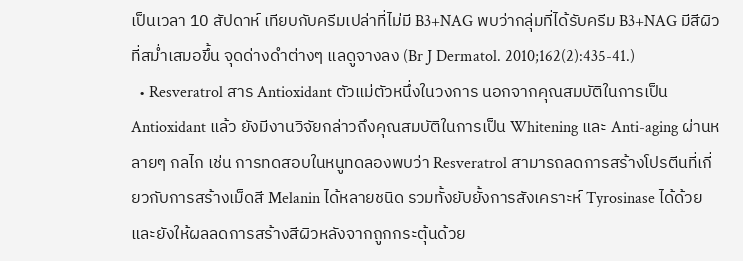เป็นเวลา 10 สัปดาห์ เทียบกับครีมเปล่าที่ไม่มี B3+NAG พบว่ากลุ่มที่ได้รับครีม B3+NAG มีสีผิวที่สม่ำเสมอขึ้น จุดด่างดำต่างๆ แลดูจางลง (Br J Dermatol. 2010;162(2):435-41.)
  • Resveratrol สาร Antioxidant ตัวแม่ตัวหนึ่งในวงการ นอกจากคุณสมบัติในการเป็น Antioxidant แล้ว ยังมีงานวิจัยกล่าวถึงคุณสมบัติในการเป็น Whitening และ Anti-aging ผ่านหลายๆ กลไก เช่น การทดสอบในหนูทดลองพบว่า Resveratrol สามารถลดการสร้างโปรตีนที่เกี่ยวกับการสร้างเม็ดสี Melanin ได้หลายชนิด รวมทั้งยับยั้งการสังเคราะห์ Tyrosinase ได้ด้วย และยังให้ผลลดการสร้างสีผิวหลังจากถูกกระตุ้นด้วย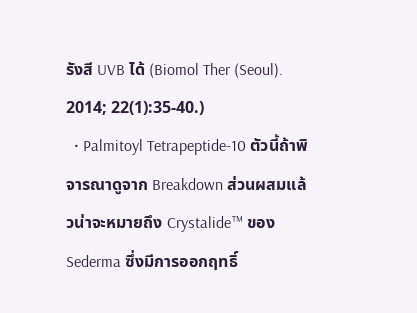รังสี UVB ได้ (Biomol Ther (Seoul). 2014; 22(1):35-40.)
  • Palmitoyl Tetrapeptide-10 ตัวนี้ถ้าพิจารณาดูจาก Breakdown ส่วนผสมแล้วน่าจะหมายถึง Crystalide™ ของ Sederma ซึ่งมีการออกฤทธิ์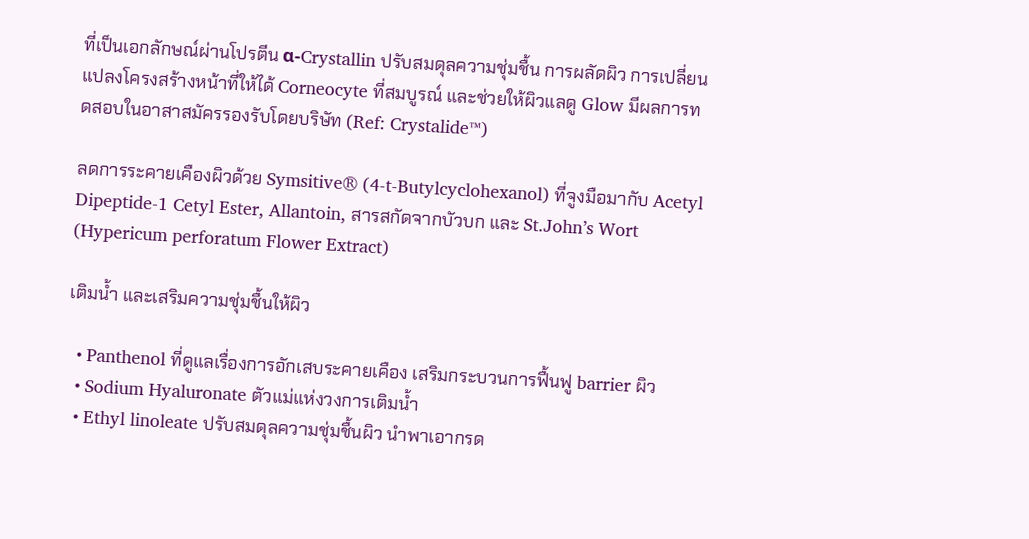ที่เป็นเอกลักษณ์ผ่านโปรตีน α-Crystallin ปรับสมดุลความชุ่มชื้น การผลัดผิว การเปลี่ยนแปลงโครงสร้างหน้าที่ให้ได้ Corneocyte ที่สมบูรณ์ และช่วยให้ผิวแลดู Glow มีผลการทดสอบในอาสาสมัครรองรับโดยบริษัท (Ref: Crystalide™)

ลดการระคายเคืองผิวด้วย Symsitive® (4-t-Butylcyclohexanol) ที่จูงมือมากับ Acetyl Dipeptide-1 Cetyl Ester, Allantoin, สารสกัดจากบัวบก และ St.John’s Wort (Hypericum perforatum Flower Extract)

เติมน้ำ และเสริมความชุ่มชื้นให้ผิว

  • Panthenol ที่ดูแลเรื่องการอักเสบระคายเคือง เสริมกระบวนการฟื้นฟู barrier ผิว
  • Sodium Hyaluronate ตัวแม่แห่งวงการเติมน้ำ
  • Ethyl linoleate ปรับสมดุลความชุ่มชื้นผิว นำพาเอากรด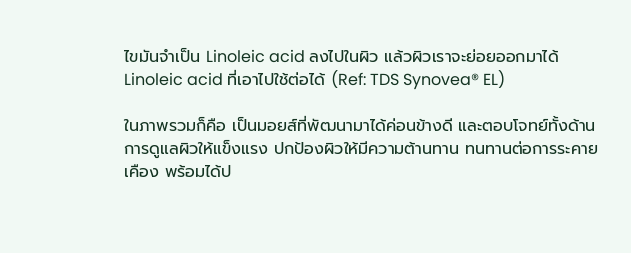ไขมันจำเป็น Linoleic acid ลงไปในผิว แล้วผิวเราจะย่อยออกมาได้ Linoleic acid ที่เอาไปใช้ต่อได้ (Ref: TDS Synovea® EL)

ในภาพรวมก็คือ เป็นมอยส์ที่พัฒนามาได้ค่อนข้างดี และตอบโจทย์ทั้งด้านการดูแลผิวให้แข็งแรง ปกป้องผิวให้มีความต้านทาน ทนทานต่อการระคายเคือง พร้อมได้ป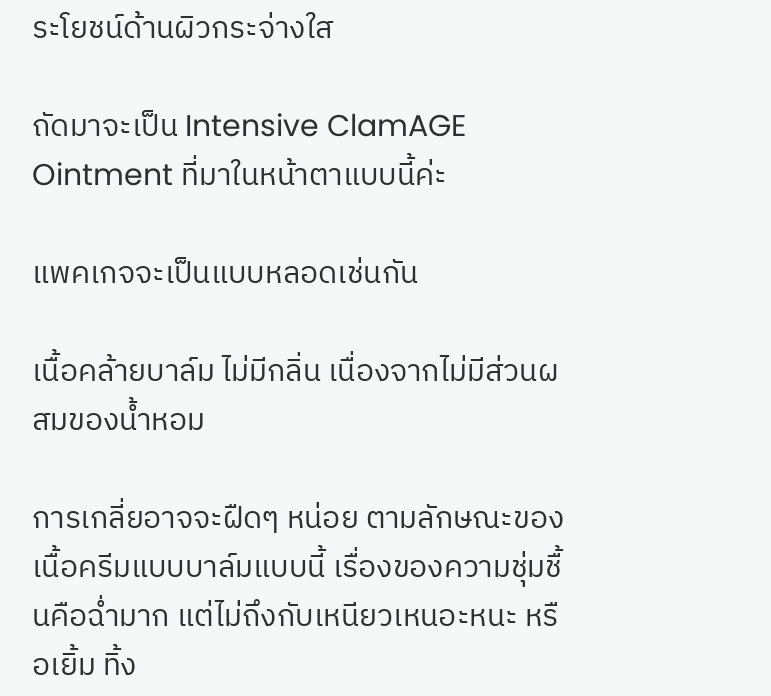ระโยชน์ด้านผิวกระจ่างใส

ถัดมาจะเป็น Intensive ClamAGE Ointment ที่มาในหน้าตาแบบนี้ค่ะ

แพคเกจจะเป็นแบบหลอดเช่นกัน

เนื้อคล้ายบาล์ม ไม่มีกลิ่น เนื่องจากไม่มีส่วนผสมของน้ำหอม

การเกลี่ยอาจจะฝืดๆ หน่อย ตามลักษณะของเนื้อครีมแบบบาล์มแบบนี้ เรื่องของความชุ่มชื้นคือฉ่ำมาก แต่ไม่ถึงกับเหนียวเหนอะหนะ หรือเยิ้ม ทิ้ง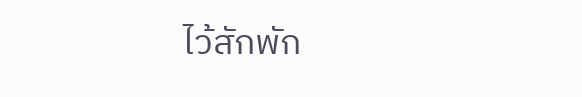ไว้สักพัก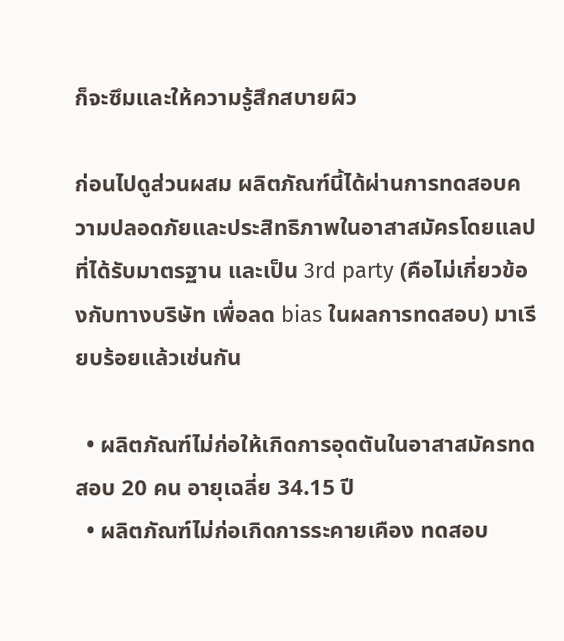ก็จะซึมและให้ความรู้สึกสบายผิว

ก่อนไปดูส่วนผสม ผลิตภัณฑ์นี้ได้ผ่านการทดสอบความปลอดภัยและประสิทธิภาพในอาสาสมัครโดยแลปที่ได้รับมาตรฐาน และเป็น 3rd party (คือไม่เกี่ยวข้องกับทางบริษัท เพื่อลด bias ในผลการทดสอบ) มาเรียบร้อยแล้วเช่นกัน

  • ผลิตภัณฑ์ไม่ก่อให้เกิดการอุดตันในอาสาสมัครทดสอบ 20 คน อายุเฉลี่ย 34.15 ปี
  • ผลิตภัณฑ์ไม่ก่อเกิดการระคายเคือง ทดสอบ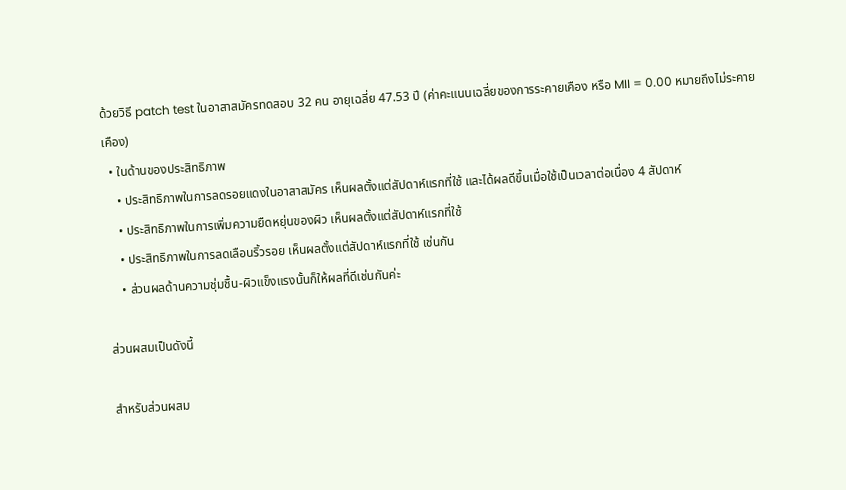ด้วยวิธี patch test ในอาสาสมัครทดสอบ 32 คน อายุเฉลี่ย 47.53 ปี (ค่าคะแนนเฉลี่ยของการระคายเคือง หรือ MII = 0.00 หมายถึงไม่ระคายเคือง)
  • ในด้านของประสิทธิภาพ
    • ประสิทธิภาพในการลดรอยแดงในอาสาสมัคร เห็นผลตั้งแต่สัปดาห์แรกที่ใช้ และได้ผลดีขึ้นเมื่อใช้เป็นเวลาต่อเนื่อง 4 สัปดาห์
    • ประสิทธิภาพในการเพิ่มความยืดหยุ่นของผิว เห็นผลตั้งแต่สัปดาห์แรกที่ใช้
    • ประสิทธิภาพในการลดเลือนริ้วรอย เห็นผลตั้งแต่สัปดาห์แรกที่ใช้ เช่นกัน
    • ส่วนผลด้านความชุ่มชื้น-ผิวแข็งแรงนั้นก็ให้ผลที่ดีเช่นกันค่ะ

ส่วนผสมเป็นดังนี้

สำหรับส่วนผสม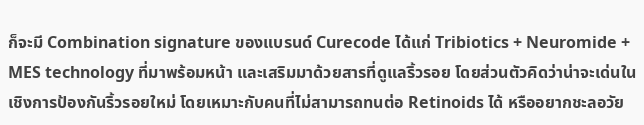ก็จะมี Combination signature ของแบรนด์ Curecode ได้แก่ Tribiotics + Neuromide + MES technology ที่มาพร้อมหน้า และเสริมมาด้วยสารที่ดูแลริ้วรอย โดยส่วนตัวคิดว่าน่าจะเด่นในเชิงการป้องกันริ้วรอยใหม่ โดยเหมาะกับคนที่ไม่สามารถทนต่อ Retinoids ได้ หรืออยากชะลอวัย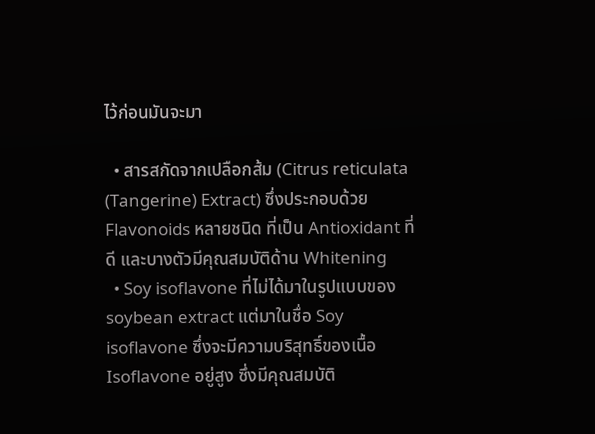ไว้ก่อนมันจะมา

  • สารสกัดจากเปลือกส้ม (Citrus reticulata (Tangerine) Extract) ซึ่งประกอบด้วย Flavonoids หลายชนิด ที่เป็น Antioxidant ที่ดี และบางตัวมีคุณสมบัติด้าน Whitening
  • Soy isoflavone ที่ไม่ได้มาในรูปแบบของ soybean extract แต่มาในชื่อ Soy isoflavone ซึ่งจะมีความบริสุทธิ์ของเนื้อ Isoflavone อยู่สูง ซึ่งมีคุณสมบัติ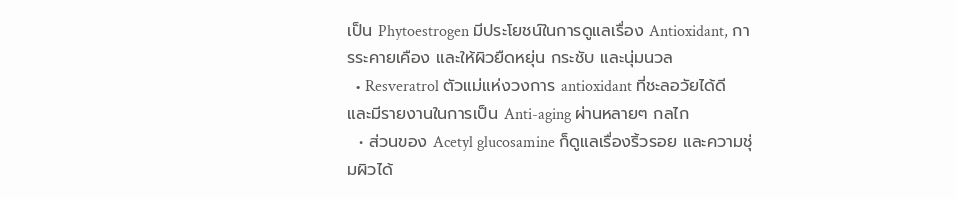เป็น Phytoestrogen มีประโยชน์ในการดูแลเรื่อง Antioxidant, การระคายเคือง และให้ผิวยืดหยุ่น กระชับ และนุ่มนวล
  • Resveratrol ตัวแม่แห่งวงการ antioxidant ที่ชะลอวัยได้ดี และมีรายงานในการเป็น Anti-aging ผ่านหลายๆ กลไก
  • ส่วนของ Acetyl glucosamine ก็ดูแลเรื่องริ้วรอย และความชุ่มผิวได้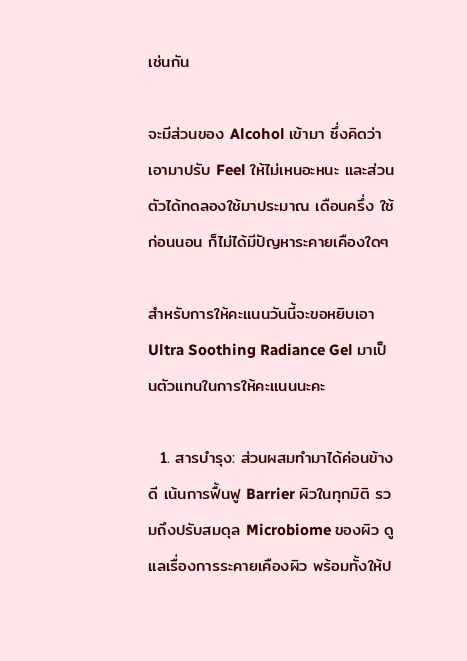เช่นกัน

จะมีส่วนของ Alcohol เข้ามา ซึ่งคิดว่าเอามาปรับ Feel ให้ไม่เหนอะหนะ และส่วนตัวได้ทดลองใช้มาประมาณ เดือนครึ่ง ใช้ก่อนนอน ก็ไม่ได้มีปัญหาระคายเคืองใดๆ

สำหรับการให้คะแนนวันนี้จะขอหยิบเอา Ultra Soothing Radiance Gel มาเป็นตัวแทนในการให้คะแนนนะคะ

  1. สารบำรุง: ส่วนผสมทำมาได้ค่อนข้างดี เน้นการฟื้นฟู Barrier ผิวในทุกมิติ รวมถึงปรับสมดุล Microbiome ของผิว ดูแลเรื่องการระคายเคืองผิว พร้อมทั้งให้ป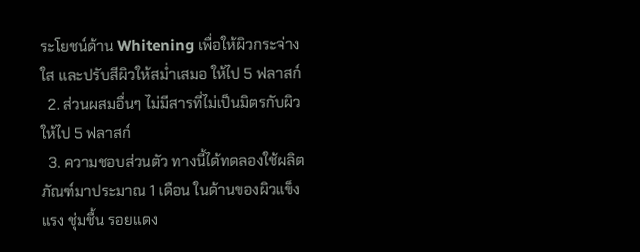ระโยชน์ด้าน Whitening เพื่อให้ผิวกระจ่างใส และปรับสีผิวให้สม่ำเสมอ ให้ไป 5 ฟลาสก์
  2. ส่วนผสมอื่นๆ ไม่มีสารที่ไม่เป็นมิตรกับผิว ให้ไป 5 ฟลาสก์
  3. ความชอบส่วนตัว ทางนี้ได้ทดลองใช้ผลิตภัณฑ์มาประมาณ 1 เดือน ในด้านของผิวแข็งแรง ชุ่มชื้น รอยแดง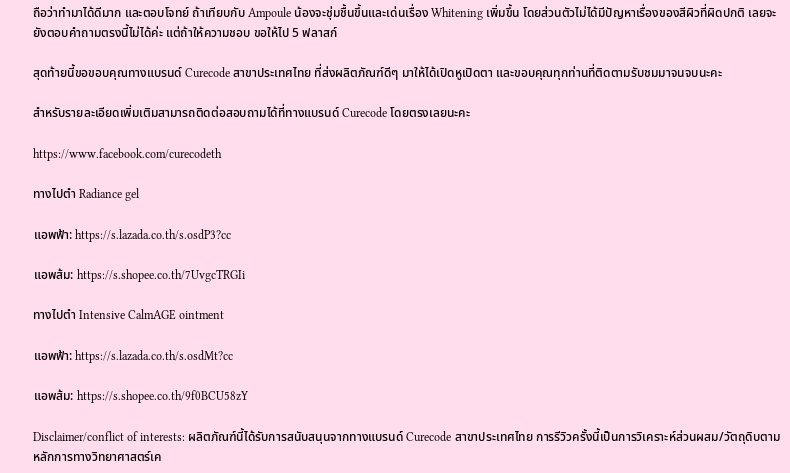ถือว่าทำมาได้ดีมาก และตอบโจทย์ ถ้าเทียบกับ Ampoule น้องจะชุ่มชื้นขึ้นและเด่นเรื่อง Whitening เพิ่มขึ้น โดยส่วนตัวไม่ได้มีปัญหาเรื่องของสีผิวที่ผิดปกติ เลยจะยังตอบคำถามตรงนี้ไม่ได้ค่ะ แต่ถ้าให้ความชอบ ขอให้ไป 5 ฟลาสก์

สุดท้ายนี้ขอขอบคุณทางแบรนด์ Curecode สาขาประเทศไทย ที่ส่งผลิตภัณฑ์ดีๆ มาให้ได้เปิดหูเปิดตา และขอบคุณทุกท่านที่ติดตามรับชมมาจนจบนะคะ

สำหรับรายละเอียดเพิ่มเติมสามารถติดต่อสอบถามได้ที่ทางแบรนด์ Curecode โดยตรงเลยนะคะ

https://www.facebook.com/curecodeth

ทางไปตำ Radiance gel

แอพฟ้า: https://s.lazada.co.th/s.osdP3?cc

แอพส้ม: https://s.shopee.co.th/7UvgcTRGIi

ทางไปตำ Intensive CalmAGE ointment

แอพฟ้า: https://s.lazada.co.th/s.osdMt?cc

แอพส้ม: https://s.shopee.co.th/9f0BCU58zY

Disclaimer/conflict of interests: ผลิตภัณฑ์นี้ได้รับการสนับสนุนจากทางแบรนด์ Curecode สาขาประเทศไทย การรีวิวครั้งนี้เป็นการวิเคราะห์ส่วนผสม/วัตถุดิบตามหลักการทางวิทยาศาสตร์เค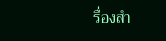รื่องสำ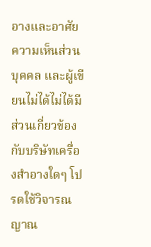อางและอาศัยความเห็นส่วนบุคคล และผู้เขียนไม่ได้ไม่ได้มีส่วนเกี่ยวข้องกับบริษัทเครื่องสำอางใดๆ โปรดใช้วิจารณญาณ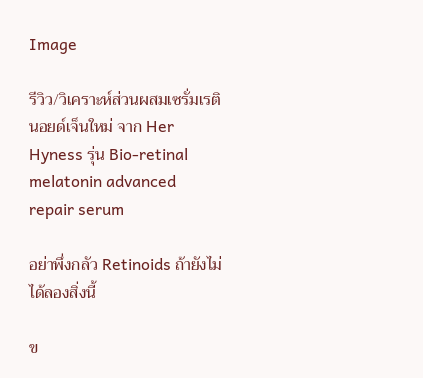Image

รีวิว/วิเคราะห์ส่วนผสมเซรั่มเรตินอยด์เจ็นใหม่ จาก Her Hyness รุ่น Bio-retinal melatonin advanced repair serum

อย่าพึ่งกลัว Retinoids ถ้ายังไม่ได้ลองสิ่งนี้

ข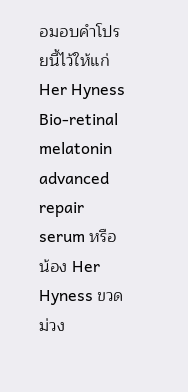อมอบคำโปรยนี้ไว้ให้แก่ Her Hyness Bio-retinal melatonin advanced repair serum หรือน้อง Her Hyness ขวดม่วง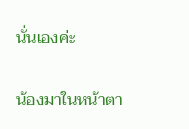นั่นเองค่ะ

น้องมาในหน้าตา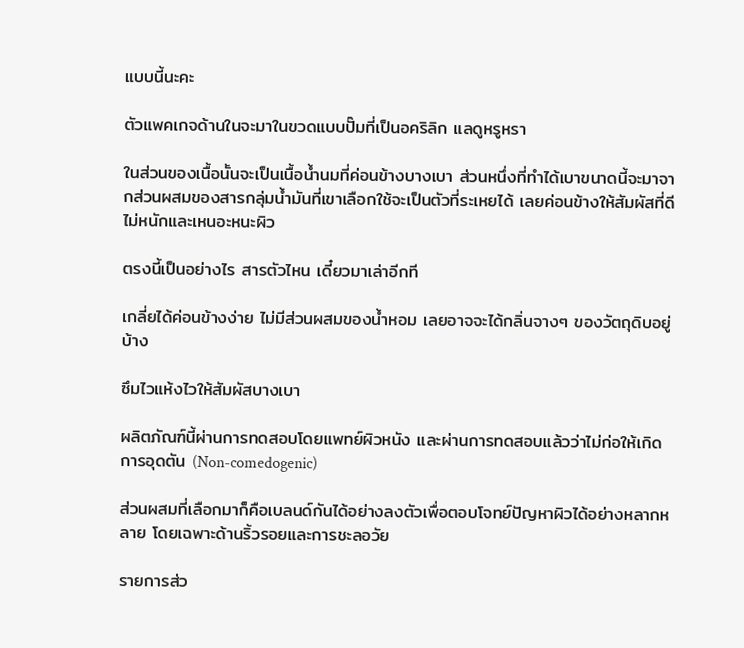แบบนี้นะคะ

ตัวแพคเกจด้านในจะมาในขวดแบบปั๊มที่เป็นอคริลิก แลดูหรูหรา

ในส่วนของเนื้อนั้นจะเป็นเนื้อน้ำนมที่ค่อนข้างบางเบา ส่วนหนึ่งที่ทำได้เบาขนาดนี้จะมาจากส่วนผสมของสารกลุ่มน้ำมันที่เขาเลือกใช้จะเป็นตัวที่ระเหยได้ เลยค่อนข้างให้สัมผัสที่ดี ไม่หนักและเหนอะหนะผิว

ตรงนี้เป็นอย่างไร สารตัวไหน เดี๋ยวมาเล่าอีกที

เกลี่ยได้ค่อนข้างง่าย ไม่มีส่วนผสมของน้ำหอม เลยอาจจะได้กลิ่นจางๆ ของวัตถุดิบอยู่บ้าง

ซึมไวแห้งไวให้สัมผัสบางเบา

ผลิตภัณฑ์นี้ผ่านการทดสอบโดยแพทย์ผิวหนัง และผ่านการทดสอบแล้วว่าไม่ก่อให้เกิดการอุดตัน (Non-comedogenic)

ส่วนผสมที่เลือกมาก็คือเบลนด์กันได้อย่างลงตัวเพื่อตอบโจทย์ปัญหาผิวได้อย่างหลากหลาย โดยเฉพาะด้านริ้วรอยและการชะลอวัย

รายการส่ว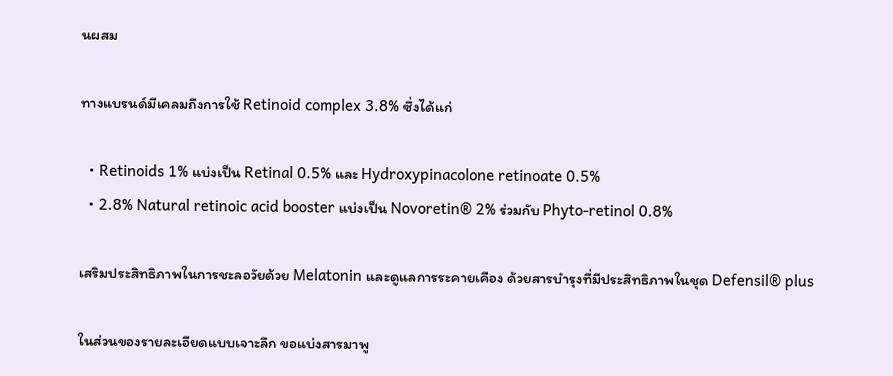นผสม

ทางแบรนด์มีเคลมถึงการใช้ Retinoid complex 3.8% ซึ่งได้แก่

  • Retinoids 1% แบ่งเป็น Retinal 0.5% และ Hydroxypinacolone retinoate 0.5%
  • 2.8% Natural retinoic acid booster แบ่งเป็น Novoretin® 2% ร่วมกับ Phyto-retinol 0.8%

เสริมประสิทธิภาพในการชะลอวัยด้วย Melatonin และดูแลการระคายเคือง ด้วยสารบำรุงที่มีประสิทธิภาพในชุด Defensil® plus

ในส่วนของรายละเอียดแบบเจาะลึก ขอแบ่งสารมาพู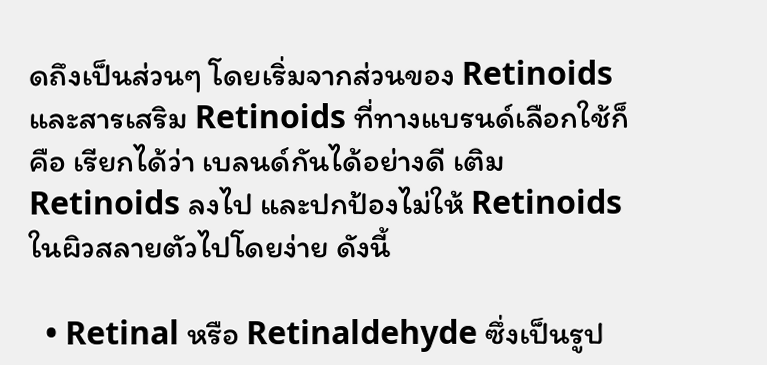ดถึงเป็นส่วนๆ โดยเริ่มจากส่วนของ Retinoids และสารเสริม Retinoids ที่ทางแบรนด์เลือกใช้ก็คือ เรียกได้ว่า เบลนด์กันได้อย่างดี เติม Retinoids ลงไป และปกป้องไม่ให้ Retinoids ในผิวสลายตัวไปโดยง่าย ดังนี้

  • Retinal หรือ Retinaldehyde ซึ่งเป็นรูป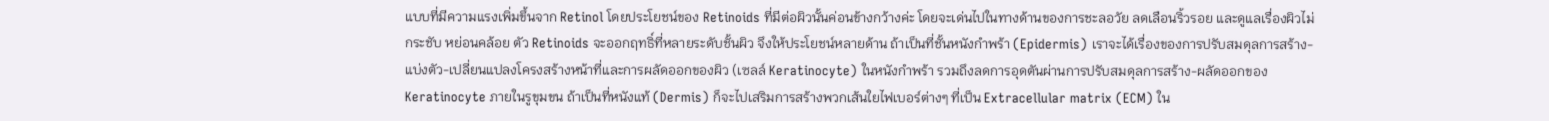แบบที่มีความแรงเพิ่มขึ้นจาก Retinol โดยประโยชน์ของ Retinoids ที่มีต่อผิวนั้นค่อนข้างกว้างค่ะ โดยจะเด่นไปในทางด้านของการชะลอวัย ลดเลือนริ้วรอย และดูแลเรื่องผิวไม่กระชับ หย่อนคล้อย ตัว Retinoids จะออกฤทธิ์ที่หลายระดับชั้นผิว จึงให้ประโยชน์หลายด้าน ถ้าเป็นที่ชั้นหนังกำพร้า (Epidermis) เราจะได้เรื่องของการปรับสมดุลการสร้าง-แบ่งตัว-เปลี่ยนแปลงโครงสร้างหน้าที่และการผลัดออกของผิว (เซลล์ Keratinocyte) ในหนังกำพร้า รวมถึงลดการอุดตันผ่านการปรับสมดุลการสร้าง-ผลัดออกของ Keratinocyte ภายในรูขุมขน ถ้าเป็นที่หนังแท้ (Dermis) ก็จะไปเสริมการสร้างพวกเส้นใยไฟเบอร์ต่างๆ ที่เป็น Extracellular matrix (ECM) ใน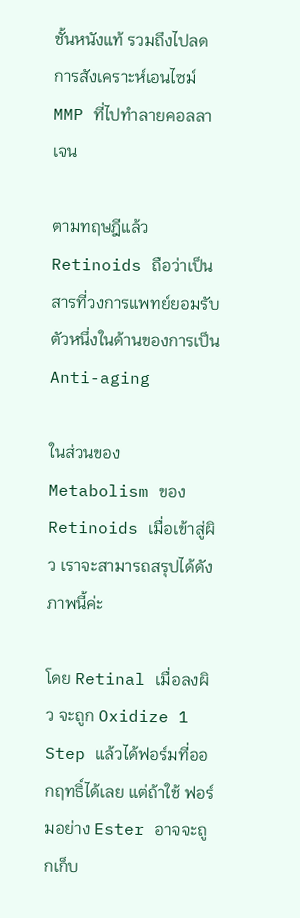ชั้นหนังแท้ รวมถึงไปลดการสังเคราะห์เอนไซม์ MMP ที่ไปทำลายคอลลาเจน

ตามทฤษฎีแล้ว Retinoids ถือว่าเป็นสารที่วงการแพทย์ยอมรับตัวหนึ่งในด้านของการเป็น Anti-aging

ในส่วนของ Metabolism ของ Retinoids เมื่อเข้าสู่ผิว เราจะสามารถสรุปได้ดังภาพนี้ค่ะ

โดย Retinal เมื่อลงผิว จะถูก Oxidize 1 Step แล้วได้ฟอร์มที่ออกฤทธิ์ได้เลย แต่ถ้าใช้ ฟอร์มอย่าง Ester อาจจะถูกเก็บ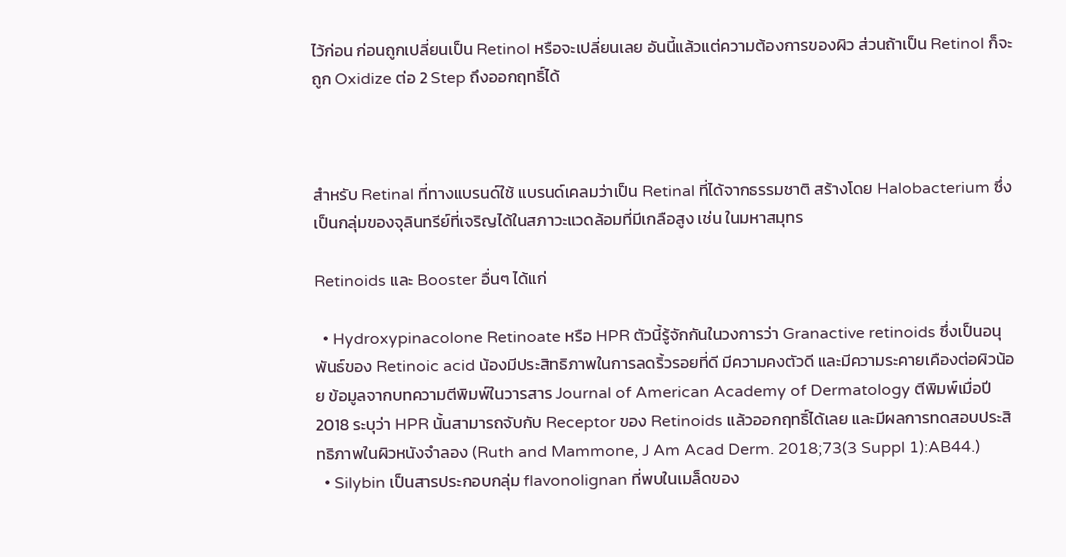ไว้ก่อน ก่อนถูกเปลี่ยนเป็น Retinol หรือจะเปลี่ยนเลย อันนี้แล้วแต่ความต้องการของผิว ส่วนถ้าเป็น Retinol ก็จะถูก Oxidize ต่อ 2 Step ถึงออกฤทธิ์ได้



สำหรับ Retinal ที่ทางแบรนด์ใช้ แบรนด์เคลมว่าเป็น Retinal ที่ได้จากธรรมชาติ สร้างโดย Halobacterium ซึ่งเป็นกลุ่มของจุลินทรีย์ที่เจริญได้ในสภาวะแวดล้อมที่มีเกลือสูง เช่น ในมหาสมุทร

Retinoids และ Booster อื่นๆ ได้แก่

  • Hydroxypinacolone Retinoate หรือ HPR ตัวนี้รู้จักกันในวงการว่า Granactive retinoids ซึ่งเป็นอนุพันธ์ของ Retinoic acid น้องมีประสิทธิภาพในการลดริ้วรอยที่ดี มีความคงตัวดี และมีความระคายเคืองต่อผิวน้อย ข้อมูลจากบทความตีพิมพ์ในวารสาร Journal of American Academy of Dermatology ตีพิมพ์เมื่อปี 2018 ระบุว่า HPR นั้นสามารถจับกับ Receptor ของ Retinoids แล้วออกฤทธิ์ได้เลย และมีผลการทดสอบประสิทธิภาพในผิวหนังจำลอง (Ruth and Mammone, J Am Acad Derm. 2018;73(3 Suppl 1):AB44.)
  • Silybin เป็นสารประกอบกลุ่ม flavonolignan ที่พบในเมล็ดของ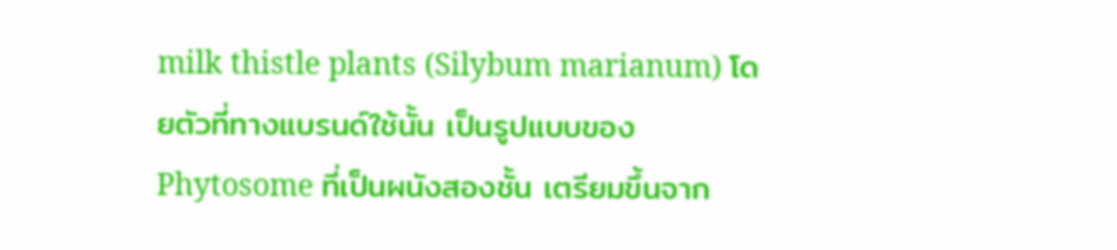milk thistle plants (Silybum marianum) โดยตัวที่ทางแบรนด์ใช้นั้น เป็นรูปแบบของ Phytosome ที่เป็นผนังสองชั้น เตรียมขึ้นจาก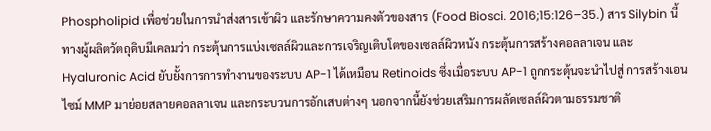Phospholipid เพื่อช่วยในการนำส่งสารเข้าผิว และรักษาความคงตัวของสาร (Food Biosci. 2016;15:126–35.) สาร Silybin นี้ ทางผู้ผลิตวัตถุดิบมีเคลมว่า กระตุ้นการแบ่งเซลล์ผิวและการเจริญเติบโตของเซลล์ผิวหนัง กระตุ้นการสร้างคอลลาเจน และ Hyaluronic Acid ยับยั้งการการทำงานของระบบ AP-1 ได้เหมือน Retinoids ซึ่งเมื่อระบบ AP-1 ถูกกระตุ้นจะนำไปสู่ การสร้างเอนไซม์ MMP มาย่อยสลายคอลลาเจน และกระบวนการอักเสบต่างๆ นอกจากนี้ยังช่วยเสริมการผลัดเซลล์ผิวตามธรรมชาติ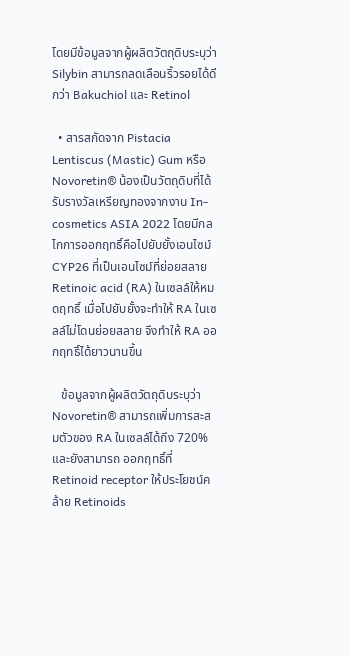โดยมีข้อมูลจากผู้ผลิตวัตถุดิบระบุว่า Silybin สามารถลดเลือนริ้วรอยได้ดีกว่า Bakuchiol และ Retinol

  • สารสกัดจาก Pistacia Lentiscus (Mastic) Gum หรือ Novoretin® น้องเป็นวัตถุดิบที่ได้รับรางวัลเหรียญทองจากงาน In-cosmetics ASIA 2022 โดยมีกลไกการออกฤทธิ์คือไปยับยั้งเอนไซม์ CYP26 ที่เป็นเอนไซม์ที่ย่อยสลาย Retinoic acid (RA) ในเซลล์ให้หมดฤทธิ์ เมื่อไปยับยั้งจะทำให้ RA ในเซลล์ไม่โดนย่อยสลาย จึงทำให้ RA ออกฤทธิ์ได้ยาวนานขึ้น

   ข้อมูลจากผู้ผลิตวัตถุดิบระบุว่า Novoretin® สามารถเพิ่มการสะสมตัวของ RA ในเซลล์ได้ถึง 720% และยังสามารถ ออกฤทธิ์ที่ Retinoid receptor ให้ประโยชน์คล้าย Retinoids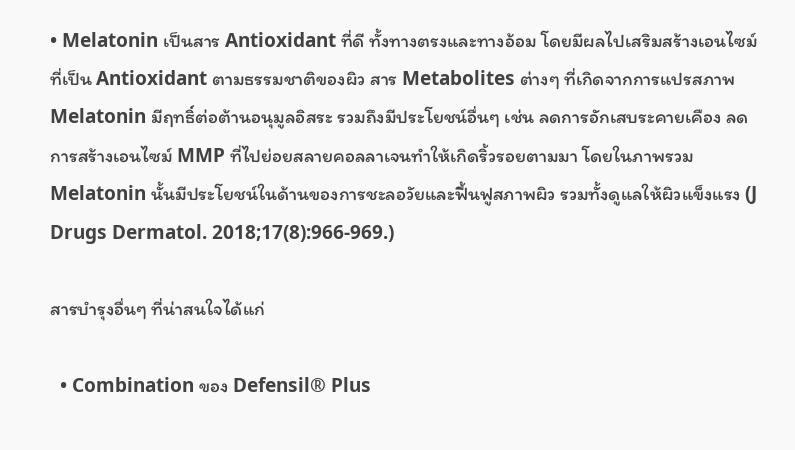• Melatonin เป็นสาร Antioxidant ที่ดี ทั้งทางตรงและทางอ้อม โดยมีผลไปเสริมสร้างเอนไซม์ที่เป็น Antioxidant ตามธรรมชาติของผิว สาร Metabolites ต่างๆ ที่เกิดจากการแปรสภาพ Melatonin มีฤทธิ์ต่อต้านอนุมูลอิสระ รวมถึงมีประโยชน์อื่นๆ เช่น ลดการอักเสบระคายเคือง ลดการสร้างเอนไซม์ MMP ที่ไปย่อยสลายคอลลาเจนทำให้เกิดริ้วรอยตามมา โดยในภาพรวม Melatonin นั้นมีประโยชน์ในด้านของการชะลอวัยและฟื้นฟูสภาพผิว รวมทั้งดูแลให้ผิวแข็งแรง (J Drugs Dermatol. 2018;17(8):966-969.)

สารบำรุงอื่นๆ ที่น่าสนใจได้แก่

  • Combination ของ Defensil® Plus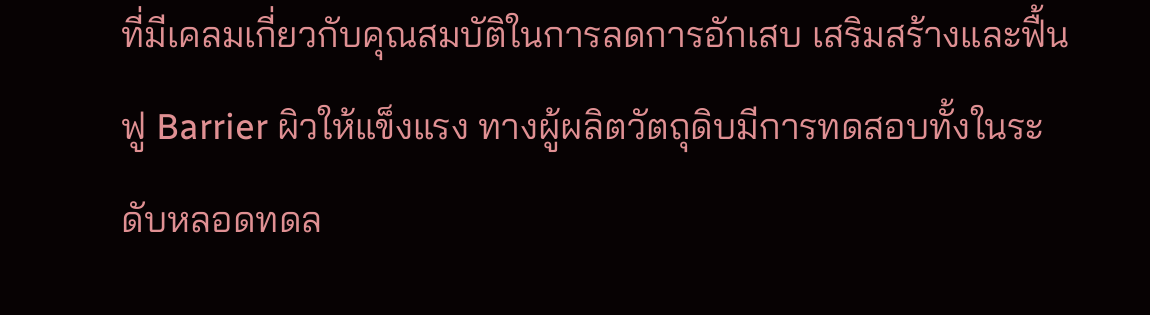ที่มีเคลมเกี่ยวกับคุณสมบัติในการลดการอักเสบ เสริมสร้างและฟื้นฟู Barrier ผิวให้แข็งแรง ทางผู้ผลิตวัตถุดิบมีการทดสอบทั้งในระดับหลอดทดล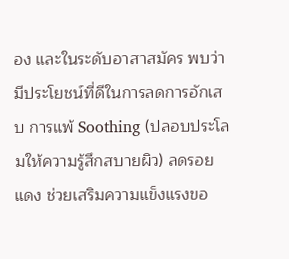อง และในระดับอาสาสมัคร พบว่ามีประโยชน์ที่ดีในการลดการอักเสบ การแพ้ Soothing (ปลอบประโลมให้ความรู้สึกสบายผิว) ลดรอยแดง ช่วยเสริมความแข็งแรงขอ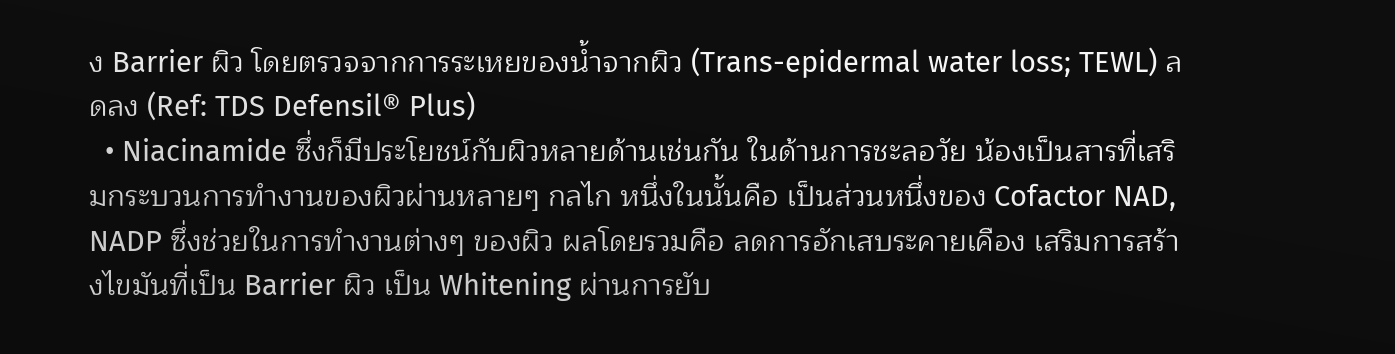ง Barrier ผิว โดยตรวจจากการระเหยของน้ำจากผิว (Trans-epidermal water loss; TEWL) ลดลง (Ref: TDS Defensil® Plus)
  • Niacinamide ซึ่งก็มีประโยชน์กับผิวหลายด้านเช่นกัน ในด้านการชะลอวัย น้องเป็นสารที่เสริมกระบวนการทำงานของผิวผ่านหลายๆ กลไก หนึ่งในนั้นคือ เป็นส่วนหนึ่งของ Cofactor NAD, NADP ซึ่งช่วยในการทำงานต่างๆ ของผิว ผลโดยรวมคือ ลดการอักเสบระคายเคือง เสริมการสร้างไขมันที่เป็น Barrier ผิว เป็น Whitening ผ่านการยับ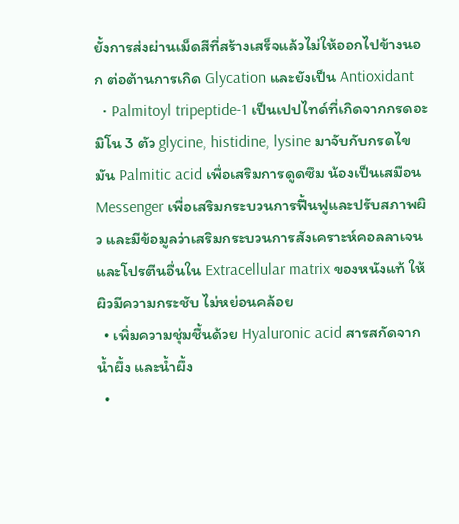ยั้งการส่งผ่านเม็ดสีที่สร้างเสร็จแล้วไม่ให้ออกไปข้างนอก ต่อต้านการเกิด Glycation และยังเป็น Antioxidant
  • Palmitoyl tripeptide-1 เป็นเปปไทด์ที่เกิดจากกรดอะมิโน 3 ตัว glycine, histidine, lysine มาจับกับกรดไขมัน Palmitic acid เพื่อเสริมการดูดซึม น้องเป็นเสมือน Messenger เพื่อเสริมกระบวนการฟื้นฟูและปรับสภาพผิว และมีข้อมูลว่าเสริมกระบวนการสังเคราะห์คอลลาเจนและโปรตีนอื่นใน Extracellular matrix ของหนังแท้ ให้ผิวมีความกระชับ ไม่หย่อนคล้อย
  • เพิ่มความชุ่มชื้นด้วย Hyaluronic acid สารสกัดจากน้ำผึ้ง และน้ำผึ้ง
  •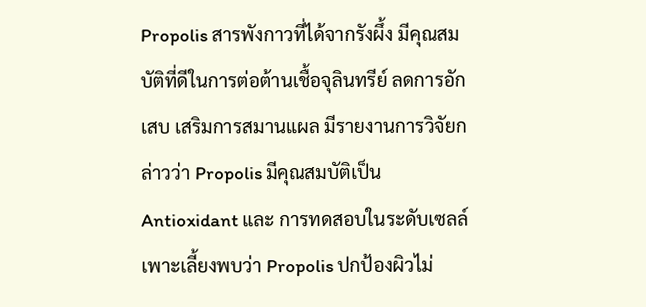Propolis สารพังกาวที่ได้จากรังผึ้ง มีคุณสมบัติที่ดีในการต่อต้านเชื้อจุลินทรีย์ ลดการอักเสบ เสริมการสมานแผล มีรายงานการวิจัยกล่าวว่า Propolis มีคุณสมบัติเป็น Antioxidant และ การทดสอบในระดับเซลล์เพาะเลี้ยงพบว่า Propolis ปกป้องผิวไม่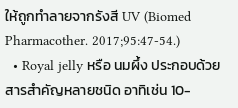ให้ถูกทำลายจากรังสี UV (Biomed Pharmacother. 2017;95:47-54.)
  • Royal jelly หรือ นมผึ้ง ประกอบด้วยสารสำคัญหลายชนิด อาทิเช่น 10-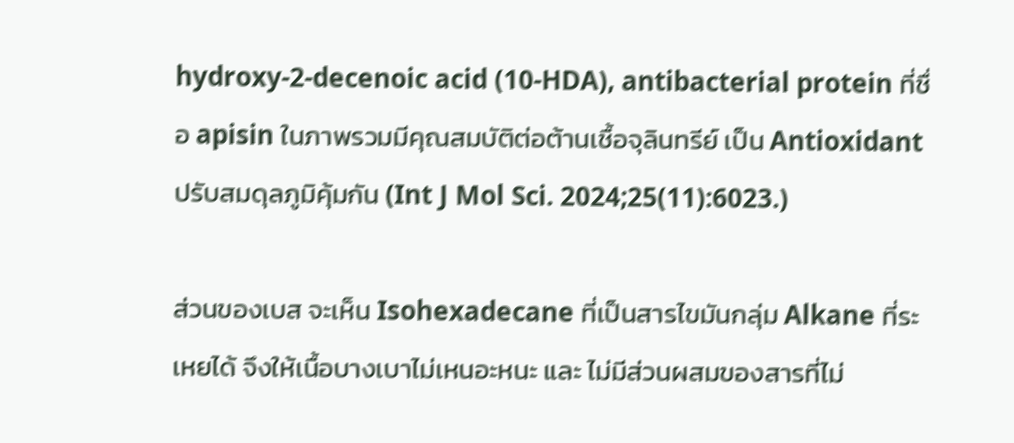hydroxy-2-decenoic acid (10-HDA), antibacterial protein ที่ชื่อ apisin ในภาพรวมมีคุณสมบัติต่อต้านเชื้อจุลินทรีย์ เป็น Antioxidant ปรับสมดุลภูมิคุ้มกัน (Int J Mol Sci. 2024;25(11):6023.)

ส่วนของเบส จะเห็น Isohexadecane ที่เป็นสารไขมันกลุ่ม Alkane ที่ระเหยได้ จึงให้เนื้อบางเบาไม่เหนอะหนะ และ ไม่มีส่วนผสมของสารที่ไม่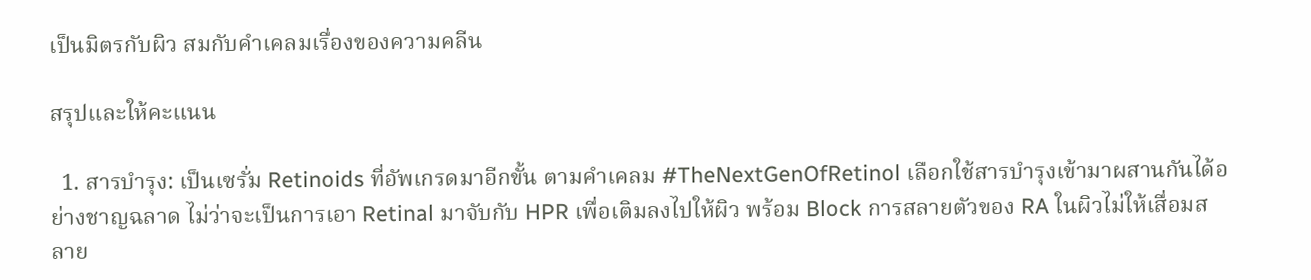เป็นมิตรกับผิว สมกับคำเคลมเรื่องของความคลีน

สรุปและให้คะแนน

  1. สารบำรุง: เป็นเซรั่ม Retinoids ที่อัพเกรดมาอีกขั้น ตามคำเคลม #TheNextGenOfRetinol เลือกใช้สารบำรุงเข้ามาผสานกันได้อย่างชาญฉลาด ไม่ว่าจะเป็นการเอา Retinal มาจับกับ HPR เพื่อเติมลงไปให้ผิว พร้อม Block การสลายตัวของ RA ในผิวไม่ให้เสื่อมสลาย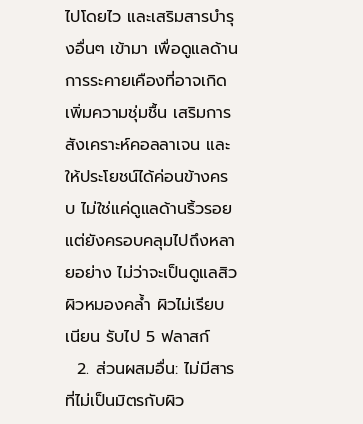ไปโดยไว และเสริมสารบำรุงอื่นๆ เข้ามา เพื่อดูแลด้านการระคายเคืองที่อาจเกิด เพิ่มความชุ่มชื้น เสริมการสังเคราะห์คอลลาเจน และให้ประโยชน์ได้ค่อนข้างครบ ไม่ใช่แค่ดูแลด้านริ้วรอย แต่ยังครอบคลุมไปถึงหลายอย่าง ไม่ว่าจะเป็นดูแลสิว ผิวหมองคล้ำ ผิวไม่เรียบเนียน รับไป 5 ฟลาสก์
  2. ส่วนผสมอื่น: ไม่มีสารที่ไม่เป็นมิตรกับผิว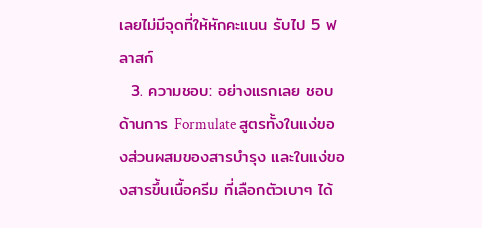เลยไม่มีจุดที่ให้หักคะแนน รับไป 5 ฟลาสก์
  3. ความชอบ: อย่างแรกเลย ชอบด้านการ Formulate สูตรทั้งในแง่ของส่วนผสมของสารบำรุง และในแง่ของสารขึ้นเนื้อครีม ที่เลือกตัวเบาๆ ได้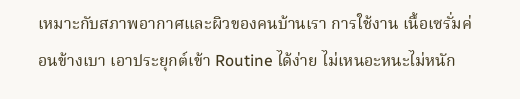เหมาะกับสภาพอากาศและผิวของคนบ้านเรา การใช้งาน เนื้อเซรั่มค่อนข้างเบา เอาประยุกต์เข้า Routine ได้ง่าย ไม่เหนอะหนะไม่หนัก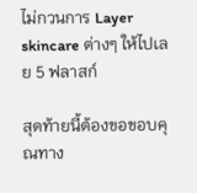ไม่กวนการ Layer skincare ต่างๆ ให้ไปเลย 5 ฟลาสก์

สุดท้ายนี้ต้องขอขอบคุณทาง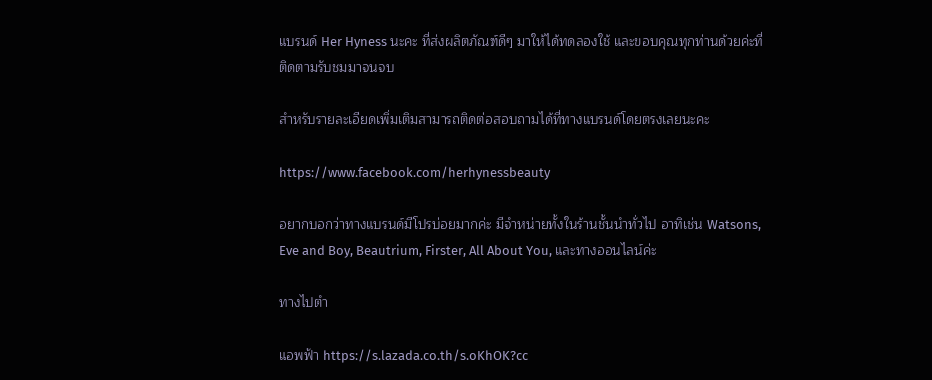แบรนด์ Her Hyness นะคะ ที่ส่งผลิตภัณฑ์ดีๆ มาให้ได้ทดลองใช้ และขอบคุณทุกท่านด้วยค่ะที่ติดตามรับชมมาจนจบ

สำหรับรายละเอียดเพิ่มเติมสามารถติดต่อสอบถามได้ที่ทางแบรนด์โดยตรงเลยนะคะ

https://www.facebook.com/herhynessbeauty

อยากบอกว่าทางแบรนด์มีโปรบ่อยมากค่ะ มีจำหน่ายทั้งในร้านชั้นนำทั่วไป อาทิเช่น Watsons, Eve and Boy, Beautrium, Firster, All About You, และทางออนไลน์ค่ะ

ทางไปตำ

แอพฟ้า https://s.lazada.co.th/s.oKhOK?cc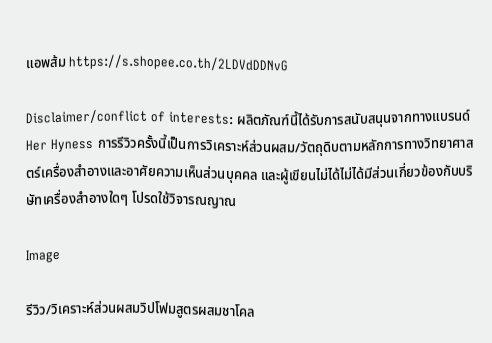แอพส้ม https://s.shopee.co.th/2LDVdDDNvG

Disclaimer/conflict of interests: ผลิตภัณฑ์นี้ได้รับการสนับสนุนจากทางแบรนด์ Her Hyness การรีวิวครั้งนี้เป็นการวิเคราะห์ส่วนผสม/วัตถุดิบตามหลักการทางวิทยาศาสตร์เครื่องสำอางและอาศัยความเห็นส่วนบุคคล และผู้เขียนไม่ได้ไม่ได้มีส่วนเกี่ยวข้องกับบริษัทเครื่องสำอางใดๆ โปรดใช้วิจารณญาณ

Image

รีวิว/วิเคราะห์ส่วนผสมวิปโฟมสูตรผสมชาโคล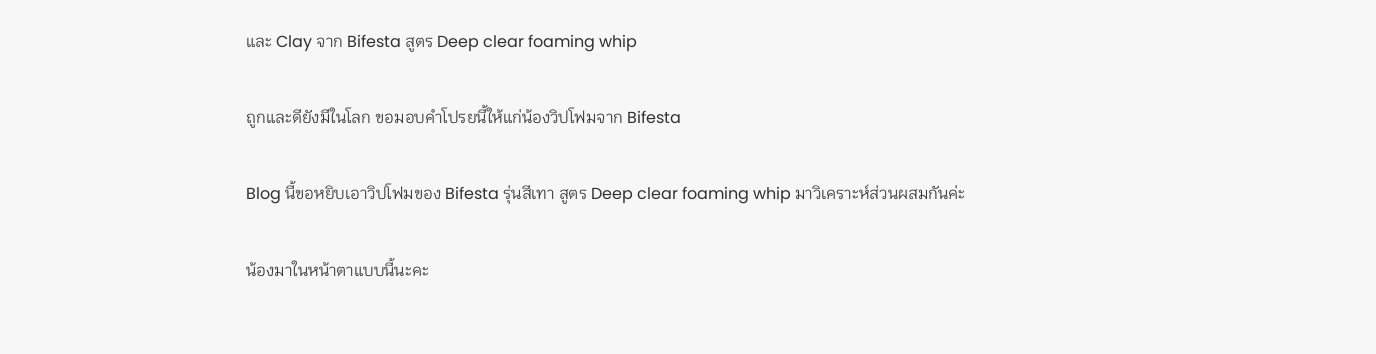และ Clay จาก Bifesta สูตร Deep clear foaming whip

ถูกและดียังมีในโลก ขอมอบคำโปรยนี้ให้แก่น้องวิปโฟมจาก Bifesta

Blog นี้ขอหยิบเอาวิปโฟมของ Bifesta รุ่นสีเทา สูตร Deep clear foaming whip มาวิเคราะห์ส่วนผสมกันค่ะ

น้องมาในหน้าตาแบบนี้นะคะ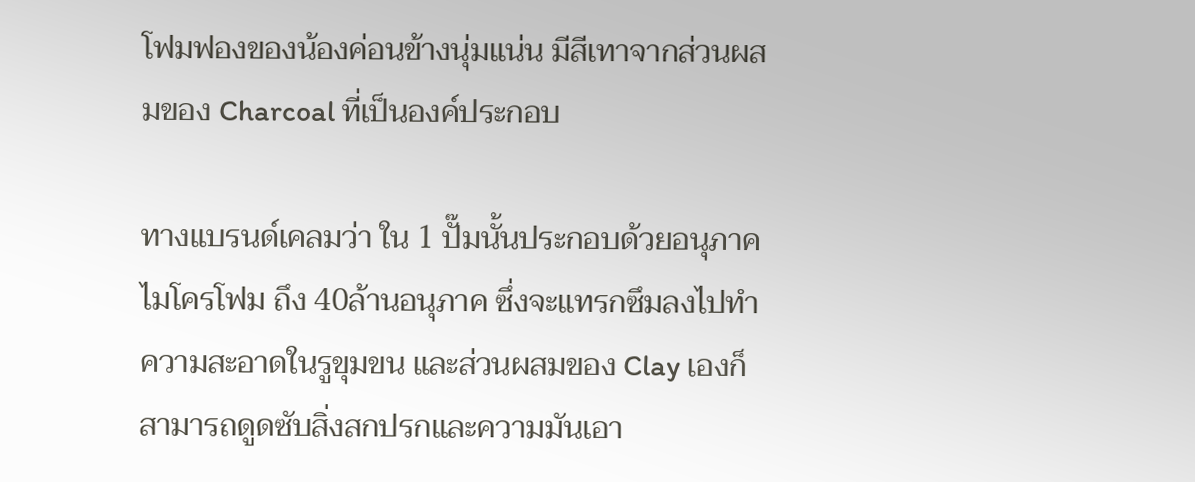โฟมฟองของน้องค่อนข้างนุ่มแน่น มีสีเทาจากส่วนผสมของ Charcoal ที่เป็นองค์ประกอบ

ทางแบรนด์เคลมว่า ใน 1 ปั๊มนั้นประกอบด้วยอนุภาคไมโครโฟม ถึง 40ล้านอนุภาค ซึ่งจะแทรกซึมลงไปทำความสะอาดในรูขุมขน และส่วนผสมของ Clay เองก็สามารถดูดซับสิ่งสกปรกและความมันเอา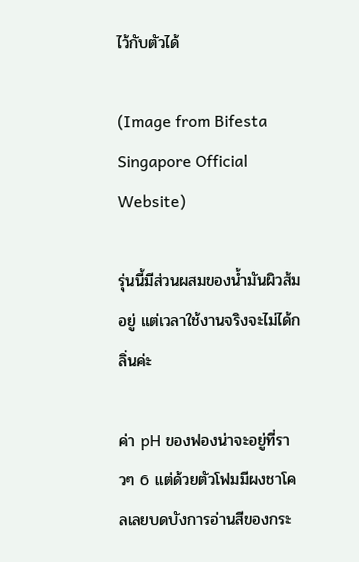ไว้กับตัวได้

(Image from Bifesta Singapore Official Website)

รุ่นนี้มีส่วนผสมของน้ำมันผิวส้มอยู่ แต่เวลาใช้งานจริงจะไม่ได้กลิ่นค่ะ

ค่า pH ของฟองน่าจะอยู่ที่ราวๆ 6 แต่ด้วยตัวโฟมมีผงชาโคลเลยบดบังการอ่านสีของกระ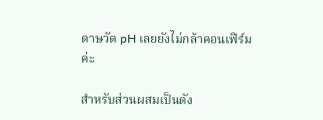ดาษวัด pH เลยยังไม่กล้าคอนเฟิร์มค่ะ

สำหรับส่วนผสมเป็นดัง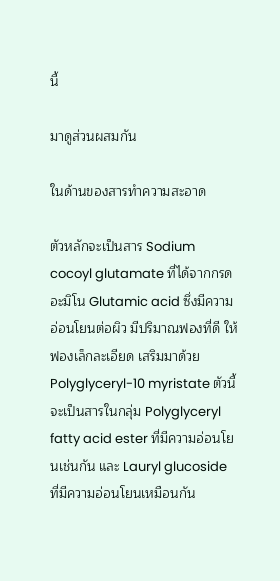นี้

มาดูส่วนผสมกัน

ในด้านของสารทำความสะอาด

ตัวหลักจะเป็นสาร Sodium cocoyl glutamate ที่ได้จากกรดอะมิโน Glutamic acid ซึ่งมีความอ่อนโยนต่อผิว มีปริมาณฟองที่ดี ให้ฟองเล็กละเอียด เสริมมาด้วย Polyglyceryl-10 myristate ตัวนี้จะเป็นสารในกลุ่ม Polyglyceryl fatty acid ester ที่มีความอ่อนโยนเช่นกัน และ Lauryl glucoside ที่มีความอ่อนโยนเหมือนกัน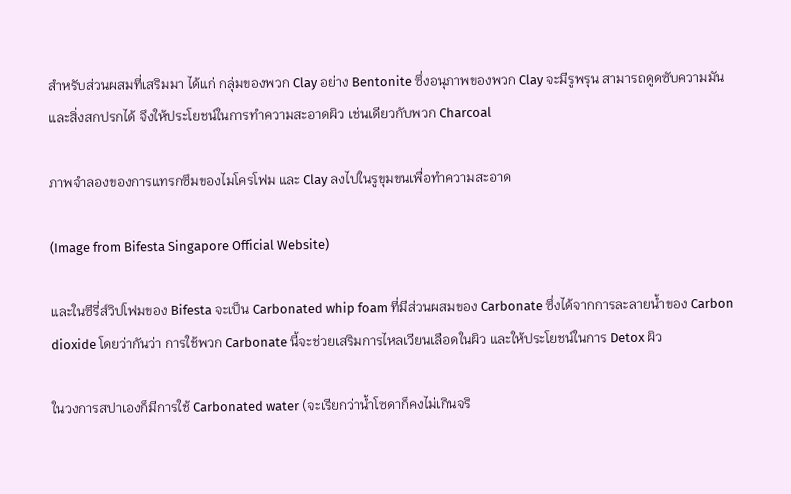สำหรับส่วนผสมที่เสริมมา ได้แก่ กลุ่มของพวก Clay อย่าง Bentonite ซึ่งอนุภาพของพวก Clay จะมีรูพรุน สามารถดูดซับความมันและสิ่งสกปรกได้ จึงให้ประโยชน์ในการทำความสะอาดผิว เช่นเดียวกับพวก Charcoal

ภาพจำลองของการแทรกซึมของไมโครโฟม และ Clay ลงไปในรูขุมขนเพื่อทำความสะอาด

(Image from Bifesta Singapore Official Website)

และในซีรี่ส์วิปโฟมของ Bifesta จะเป็น Carbonated whip foam ที่มีส่วนผสมของ Carbonate ซึ่งได้จากการละลายน้ำของ Carbon dioxide โดยว่ากันว่า การใช้พวก Carbonate นี้จะช่วยเสริมการไหลเวียนเลือดในผิว และให้ประโยชน์ในการ Detox ผิว

ในวงการสปาเองก็มีการใช้ Carbonated water (จะเรียกว่าน้ำโซดาก็คงไม่เกินจริ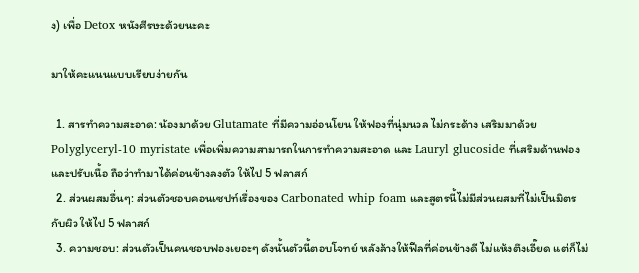ง) เพื่อ Detox หนังศีรษะด้วยนะคะ

มาให้คะแนนแบบเรียบง่ายกัน

  1. สารทำความสะอาด: น้องมาด้วย Glutamate ที่มีความอ่อนโยน ให้ฟองที่นุ่มนวล ไม่กระด้าง เสริมมาด้วย Polyglyceryl-10 myristate เพื่อเพิ่มความสามารถในการทำความสะอาด และ Lauryl glucoside ที่เสริมด้านฟองและปรับเนื้อ ถือว่าทำมาได้ค่อนข้างลงตัว ให้ไป 5 ฟลาสก์
  2. ส่วนผสมอื่นๆ: ส่วนตัวชอบคอนเซปท์เรื่องของ Carbonated whip foam และสูตรนี้ไม่มีส่วนผสมที่ไม่เป็นมิตรกับผิว ให้ไป 5 ฟลาสก์
  3. ความชอบ: ส่วนตัวเป็นคนชอบฟองเยอะๆ ดังนั้นตัวนี้ตอบโจทย์ หลังล้างให้ฟีลที่ค่อนข้างดี ไม่แห้งตึงเอี๊ยด แต่ก็ไม่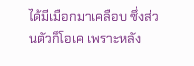ได้มีเมือกมาเคลือบ ซึ่งส่วนตัวก็โอเค เพราะหลัง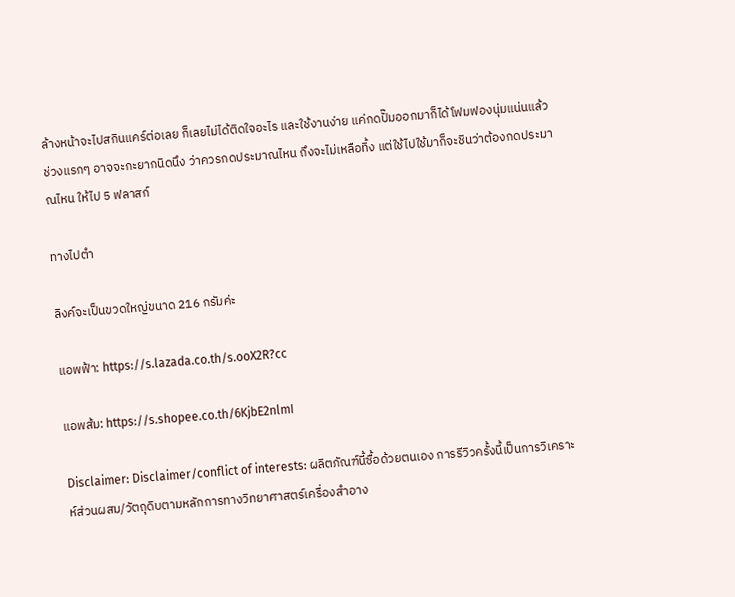ล้างหน้าจะไปสกินแคร์ต่อเลย ก็เลยไม่ได้ติดใจอะไร และใช้งานง่าย แค่กดปั๊มออกมาก็ได้โฟมฟองนุ่มแน่นแล้ว ช่วงแรกๆ อาจจะกะยากนิดนึง ว่าควรกดประมาณไหน ถึงจะไม่เหลือทิ้ง แต่ใช้ไปใช้มาก็จะชินว่าต้องกดประมาณไหน ให้ไป 5 ฟลาสก์

ทางไปตำ

ลิงค์จะเป็นขวดใหญ่ขนาด 216 กรัมค่ะ

แอพฟ้า: https://s.lazada.co.th/s.ooX2R?cc

แอพส้ม: https://s.shopee.co.th/6KjbE2nlmI

Disclaimer: Disclaimer/conflict of interests: ผลิตภัณฑ์นี้ซื้อด้วยตนเอง การรีวิวครั้งนี้เป็นการวิเคราะห์ส่วนผสม/วัตถุดิบตามหลักการทางวิทยาศาสตร์เครื่องสำอาง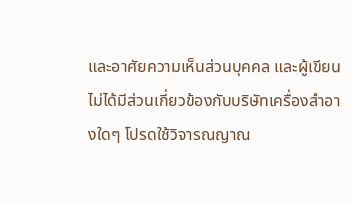และอาศัยความเห็นส่วนบุคคล และผู้เขียนไม่ได้มีส่วนเกี่ยวข้องกับบริษัทเครื่องสำอางใดๆ โปรดใช้วิจารณญาณ